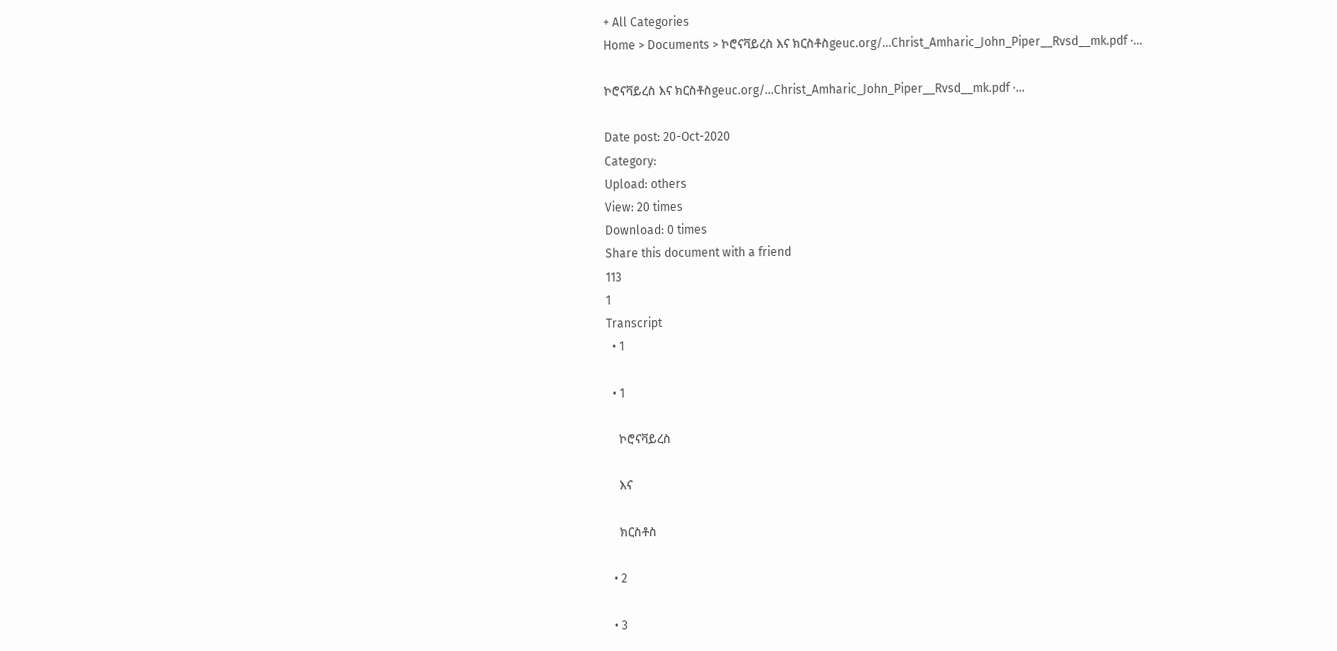+ All Categories
Home > Documents > ኮሮናቫይረስ እና ክርስቶስgeuc.org/...Christ_Amharic_John_Piper__Rvsd__mk.pdf ·...

ኮሮናቫይረስ እና ክርስቶስgeuc.org/...Christ_Amharic_John_Piper__Rvsd__mk.pdf ·...

Date post: 20-Oct-2020
Category:
Upload: others
View: 20 times
Download: 0 times
Share this document with a friend
113
1
Transcript
  • 1

  • 1

    ኮሮናቫይረስ

    እና

    ክርስቶስ

  • 2

  • 3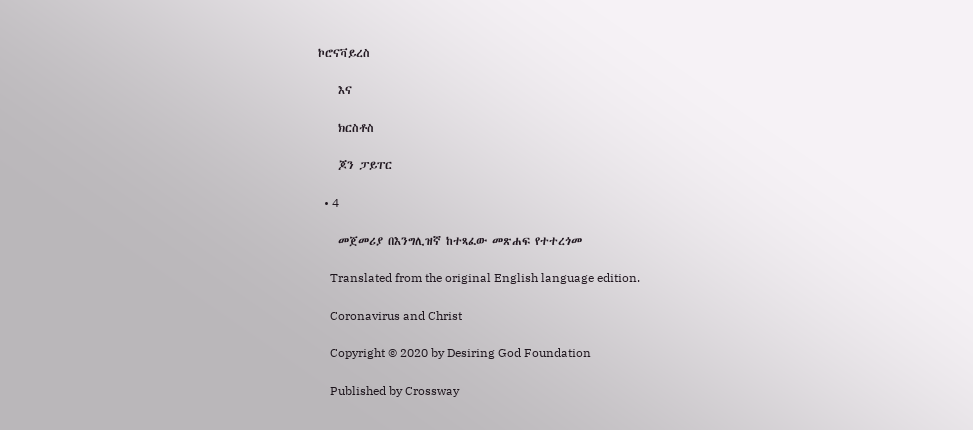ኮሮናቫይረስ

    እና

    ክርስቶስ

    ጆን ፓይፐር

  • 4

    መጀመሪያ በእንግሊዝኛ ከተጻፈው መጽሐፍ የተተረጎመ

    Translated from the original English language edition.

    Coronavirus and Christ

    Copyright © 2020 by Desiring God Foundation

    Published by Crossway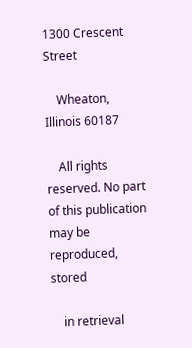1300 Crescent Street

    Wheaton, Illinois 60187

    All rights reserved. No part of this publication may be reproduced, stored

    in retrieval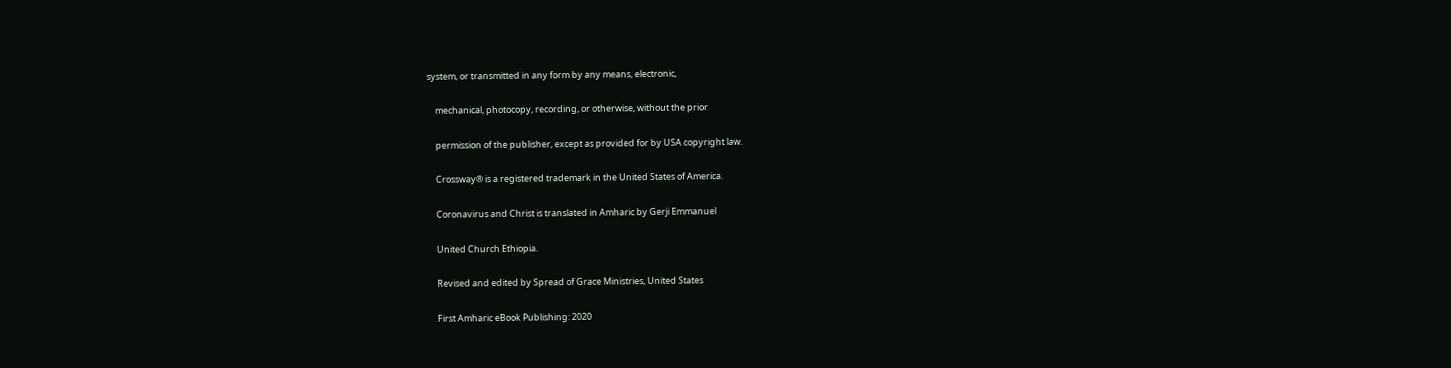system, or transmitted in any form by any means, electronic,

    mechanical, photocopy, recording, or otherwise, without the prior

    permission of the publisher, except as provided for by USA copyright law.

    Crossway® is a registered trademark in the United States of America.

    Coronavirus and Christ is translated in Amharic by Gerji Emmanuel

    United Church Ethiopia.

    Revised and edited by Spread of Grace Ministries, United States

    First Amharic eBook Publishing: 2020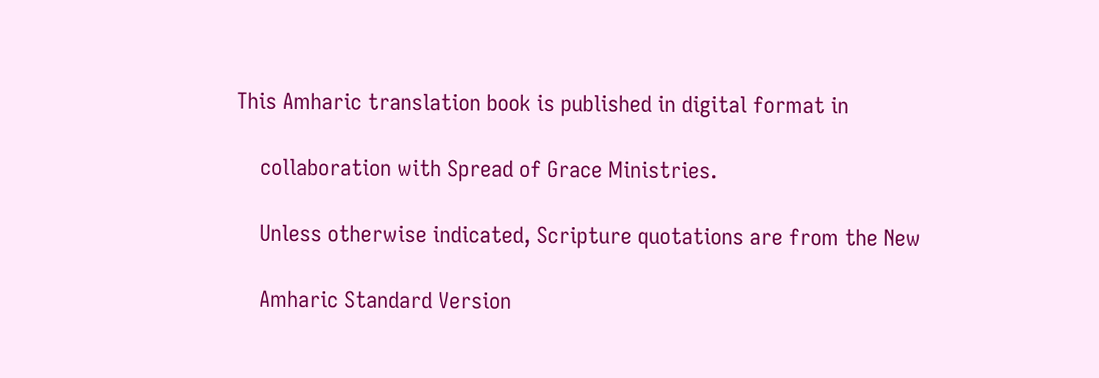This Amharic translation book is published in digital format in

    collaboration with Spread of Grace Ministries.

    Unless otherwise indicated, Scripture quotations are from the New

    Amharic Standard Version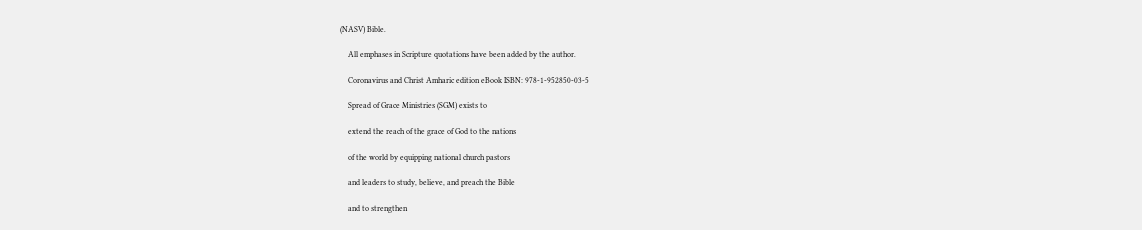(NASV) Bible.

    All emphases in Scripture quotations have been added by the author.

    Coronavirus and Christ Amharic edition eBook ISBN: 978-1-952850-03-5

    Spread of Grace Ministries (SGM) exists to

    extend the reach of the grace of God to the nations

    of the world by equipping national church pastors

    and leaders to study, believe, and preach the Bible

    and to strengthen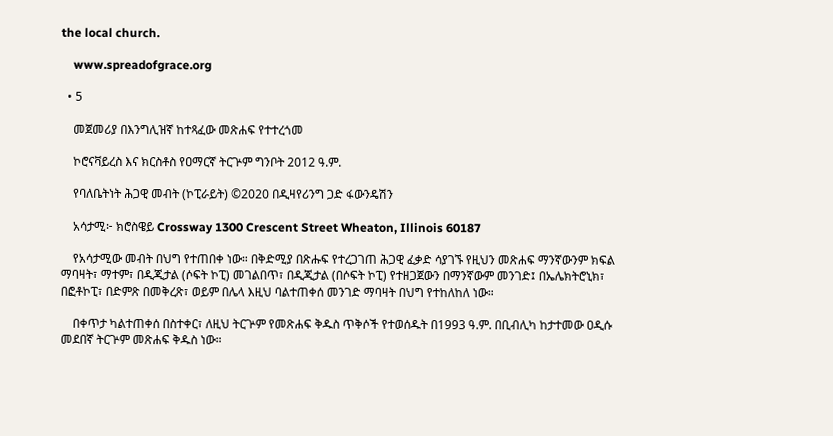the local church.

    www.spreadofgrace.org

  • 5

    መጀመሪያ በእንግሊዝኛ ከተጻፈው መጽሐፍ የተተረጎመ

    ኮሮናቫይረስ እና ክርስቶስ የዐማርኛ ትርጕም ግንቦት 2012 ዓ.ም.

    የባለቤትነት ሕጋዊ መብት (ኮፒራይት) ©2020 በዲዛየሪንግ ጋድ ፋውንዴሽን

    አሳታሚ፦ ክሮስዌይ Crossway 1300 Crescent Street Wheaton, Illinois 60187

    የአሳታሚው መብት በህግ የተጠበቀ ነው። በቅድሚያ በጽሑፍ የተረጋገጠ ሕጋዊ ፈቃድ ሳያገኙ የዚህን መጽሐፍ ማንኛውንም ክፍል ማባዛት፣ ማተም፣ በዲጂታል (ሶፍት ኮፒ) መገልበጥ፣ በዲጂታል (በሶፍት ኮፒ) የተዘጋጀውን በማንኛውም መንገድ፤ በኤሌክትሮኒክ፣ በፎቶኮፒ፣ በድምጽ በመቅረጽ፣ ወይም በሌላ እዚህ ባልተጠቀሰ መንገድ ማባዛት በህግ የተከለከለ ነው።

    በቀጥታ ካልተጠቀሰ በስተቀር፣ ለዚህ ትርጕም የመጽሐፍ ቅዱስ ጥቅሶች የተወሰዱት በ1993 ዓ.ም. በቢብሊካ ከታተመው ዐዲሱ መደበኛ ትርጕም መጽሐፍ ቅዱስ ነው።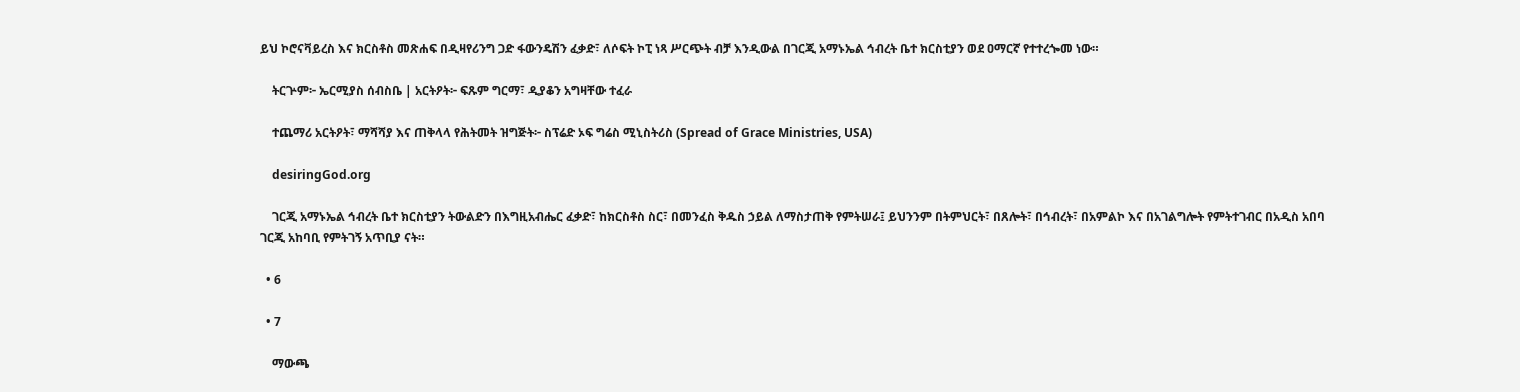ይህ ኮሮናቫይረስ እና ክርስቶስ መጽሐፍ በዲዛየሪንግ ጋድ ፋውንዴሽን ፈቃድ፣ ለሶፍት ኮፒ ነጻ ሥርጭት ብቻ እንዲውል በገርጂ አማኑኤል ኅብረት ቤተ ክርስቲያን ወደ ዐማርኛ የተተረጐመ ነው።

    ትርጕም፦ ኤርሚያስ ሰብስቤ | አርትዖት፦ ፍጹም ግርማ፣ ዲያቆን አግዛቸው ተፈራ

    ተጨማሪ አርትዖት፣ ማሻሻያ እና ጠቅላላ የሕትመት ዝግጅት፦ ስፕሬድ ኦፍ ግሬስ ሚኒስትሪስ (Spread of Grace Ministries, USA)

    desiringGod.org

    ገርጂ አማኑኤል ኅብረት ቤተ ክርስቲያን ትውልድን በእግዚአብሔር ፈቃድ፣ ከክርስቶስ ስር፣ በመንፈስ ቅዱስ ኃይል ለማስታጠቅ የምትሠራ፤ ይህንንም በትምህርት፣ በጸሎት፣ በኅብረት፣ በአምልኮ እና በአገልግሎት የምትተገብር በአዲስ አበባ ገርጂ አከባቢ የምትገኝ አጥቢያ ናት።

  • 6

  • 7

    ማውጫ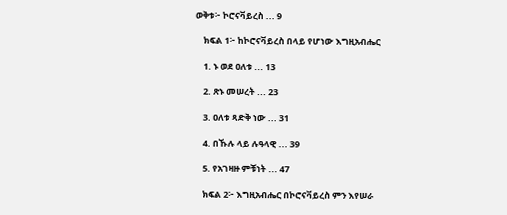ወቅቱ፦ ኮሮናቫይረስ ... 9

    ክፍል 1፦ ከኮሮናቫይረስ በላይ የሆነው እግዚአብሔር

    1. ኑ ወደ ዐለቱ ... 13

    2. ጽኑ መሠረት ... 23

    3. ዐለቱ ጻድቅ ነው ... 31

    4. በኹሉ ላይ ሉዓላዊ ... 39

    5. የአገዛዙ ምቹነት ... 47

    ክፍል 2፦ እግዚአብሔር በኮሮናቫይረስ ምን እየሠራ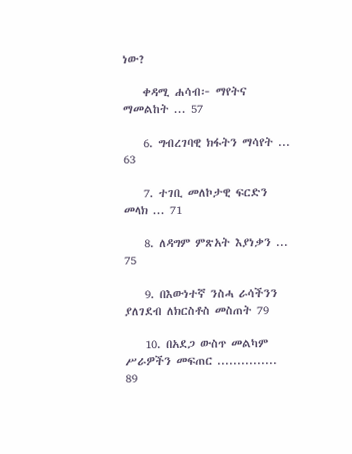ነው?

    ቀዳሚ ሐሳብ፦ ማየትና ማመልከት ... 57

    6. ግብረገባዊ ክፋትን ማሳየት ... 63

    7. ተገቢ መለኮታዊ ፍርድን መላክ ... 71

    8. ለዳግም ምጽአት እያነቃን ... 75

    9. በእውነተኛ ንስሓ ራሳችንን ያለገደብ ለክርስቶስ መስጠት 79

    10. በአደጋ ውስጥ መልካም ሥራዎችን መፍጠር ............... 89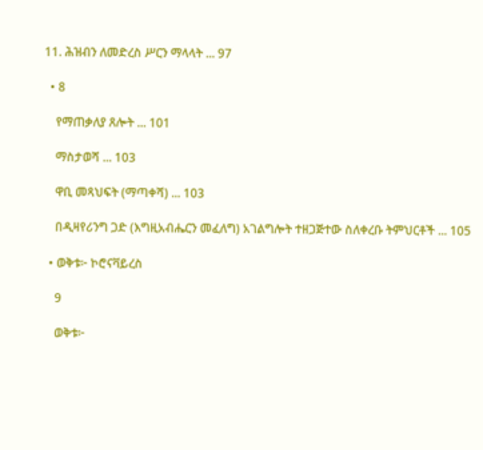11. ሕዝብን ለመድረስ ሥርን ማላላት ... 97

  • 8

    የማጠቃለያ ጸሎት ... 101

    ማስታወሻ ... 103

    ዋቢ መጻህፍት (ማጣቀሻ) ... 103

    በዲዛየሪንግ ጋድ (እግዚአብሔርን መፈለግ) አገልግሎት ተዘጋጅተው ስለቀረቡ ትምህርቶች ... 105

  • ወቅቱ፦ ኮሮናቫይረስ

    9

    ወቅቱ፦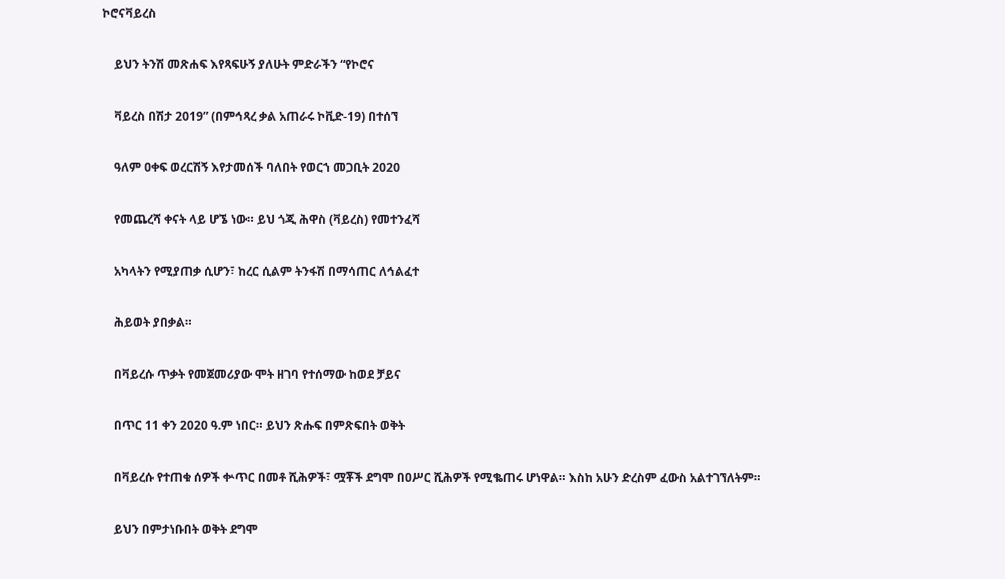ኮሮናቫይረስ

    ይህን ትንሽ መጽሐፍ እየጻፍሁኝ ያለሁት ምድራችን “የኮሮና

    ቫይረስ በሽታ 2019” (በምኅጻረ ቃል አጠራሩ ኮቪድ-19) በተሰኘ

    ዓለም ዐቀፍ ወረርሽኝ እየታመሰች ባለበት የወርኀ መጋቢት 2020

    የመጨረሻ ቀናት ላይ ሆኜ ነው። ይህ ጎጂ ሕዋስ (ቫይረስ) የመተንፈሻ

    አካላትን የሚያጠቃ ሲሆን፣ ከረር ሲልም ትንፋሽ በማሳጠር ለኅልፈተ

    ሕይወት ያበቃል።

    በቫይረሱ ጥቃት የመጀመሪያው ሞት ዘገባ የተሰማው ከወደ ቻይና

    በጥር 11 ቀን 2020 ዓ.ም ነበር። ይህን ጽሑፍ በምጽፍበት ወቅት

    በቫይረሱ የተጠቁ ሰዎች ቍጥር በመቶ ሺሕዎች፣ ሟቾች ደግሞ በዐሥር ሺሕዎች የሚቈጠሩ ሆነዋል። እስከ አሁን ድረስም ፈውስ አልተገኘለትም።

    ይህን በምታነቡበት ወቅት ደግሞ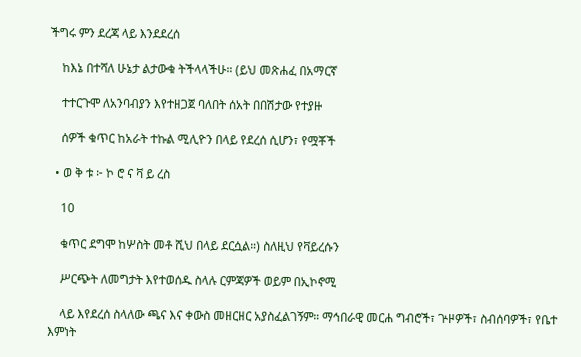ችግሩ ምን ደረጃ ላይ እንደደረሰ

    ከእኔ በተሻለ ሁኔታ ልታውቁ ትችላላችሁ። (ይህ መጽሐፈ በአማርኛ

    ተተርጉሞ ለአንባብያን እየተዘጋጀ ባለበት ሰአት በበሽታው የተያዙ

    ሰዎች ቁጥር ከአራት ተኩል ሚሊዮን በላይ የደረሰ ሲሆን፣ የሟቾች

  • ወ ቅ ቱ ፦ ኮ ሮ ና ቫ ይ ረስ

    10

    ቁጥር ደግሞ ከሦስት መቶ ሺህ በላይ ደርሷል።) ስለዚህ የቫይረሱን

    ሥርጭት ለመግታት እየተወሰዱ ስላሉ ርምጃዎች ወይም በኢኮኖሚ

    ላይ እየደረሰ ስላለው ጫና እና ቀውስ መዘርዘር አያስፈልገኝም። ማኅበራዊ መርሐ ግብሮች፣ ጕዞዎች፣ ስብሰባዎች፣ የቤተ እምነት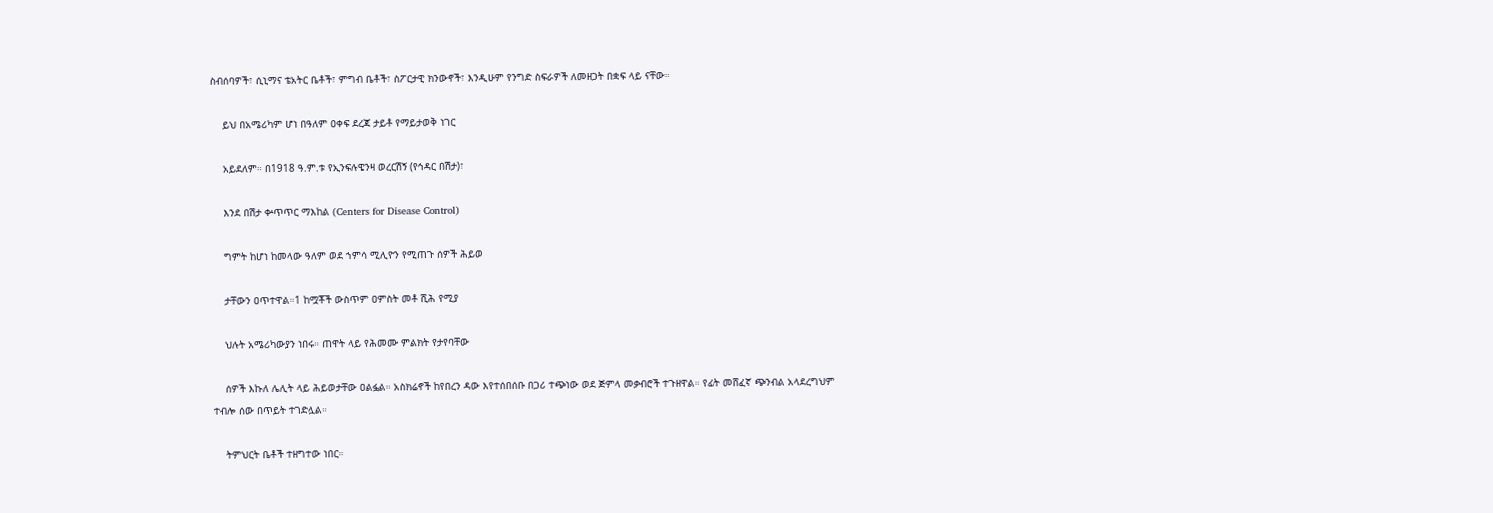ስብሰባዎች፣ ሲኒማና ቴአትር ቤቶች፣ ምግብ ቤቶች፣ ስፖርታዊ ክንውኖች፣ እንዲሁም የንግድ ስፍራዎች ለመዘጋት በቋፍ ላይ ናቸው።

    ይህ በአሜሪካም ሆነ በዓለም ዐቀፍ ደረጃ ታይቶ የማይታወቅ ነገር

    አይደለም። በ1918 ዓ.ም.ቱ የኢንፍሉዌንዛ ወረርሽኝ (የኅዳር በሽታ)፣

    እንደ በሽታ ቍጥጥር ማእከል (Centers for Disease Control)

    ግምት ከሆነ ከመላው ዓለም ወደ ኀምሳ ሚሊዮን የሚጠጉ ሰዎች ሕይወ

    ታቸውን ዐጥተዋል።1 ከሟቾች ውስጥም ዐምስት መቶ ሺሕ የሚያ

    ህሉት አሜሪካውያን ነበሩ። ጠዋት ላይ የሕመሙ ምልክት የታየባቸው

    ሰዎች እኩለ ሌሊት ላይ ሕይወታቸው ዐልፏል። አስክሬኖች ከየበረን ዳው እየተሰበሰቡ በጋሪ ተጭነው ወደ ጅምላ መቃብሮች ተጉዘዋል። የፊት መሸፈኛ ጭንብል አላደረግህም ተብሎ ሰው በጥይት ተገድሏል።

    ትምህርት ቤቶች ተዘግተው ነበር።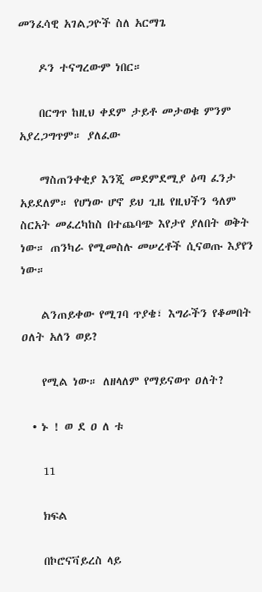መንፈሳዊ አገልጋዮች ስለ አርማጌ

    ዶን ተናግረውም ነበር።

    በርግጥ ከዚህ ቀደም ታይቶ መታወቁ ምንም አያረጋግጥም። ያለፈው

    ማስጠንቀቂያ እንጂ መደምደሚያ ዕጣ ፈንታ አይደለም። የሆነው ሆኖ ይህ ጊዜ የዚህችን ዓለም ስርአት መፈረካከስ በተጨባጭ እየታየ ያለበት ወቅት ነው። ጠንካራ የሚመስሉ መሠረቶች ሲናወጡ እያየን ነው።

    ልንጠይቀው የሚገባ ጥያቄ፣ እግራችን የቆመበት ዐለት አለን ወይ?

    የሚል ነው። ለዘላለም የማይናወጥ ዐለት?

  • ኑ ! ወ ደ ዐ ለ ቱ

    11

    ክፍል

    በኮሮናቫይረስ ላይ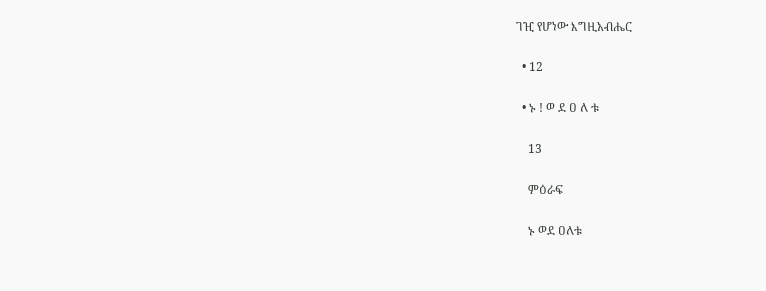ገዢ የሆነው እግዚአብሔር

  • 12

  • ኑ ! ወ ደ ዐ ለ ቱ

    13

    ምዕራፍ

    ኑ ወደ ዐለቱ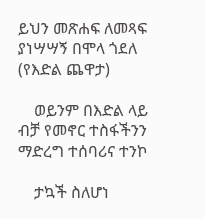ይህን መጽሐፍ ለመጻፍ ያነሣሣኝ በሞላ ጎደለ (የእድል ጨዋታ)

    ወይንም በእድል ላይ ብቻ የመኖር ተስፋችንን ማድረግ ተሰባሪና ተንኮ

    ታኳች ስለሆነ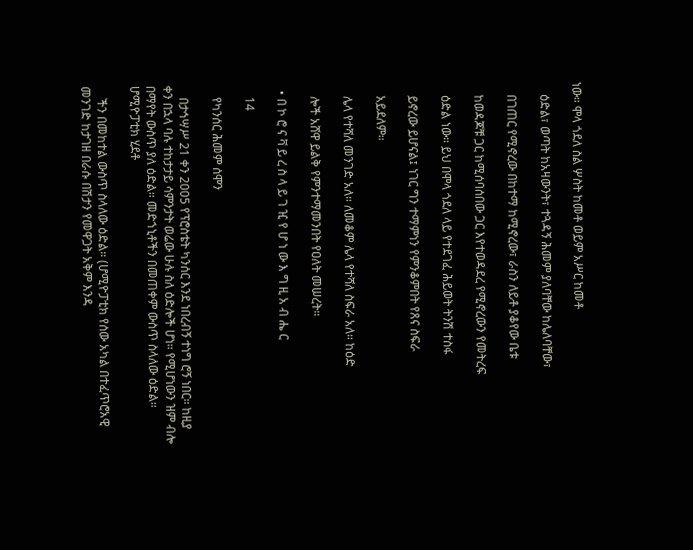ነው። ሞላ ጎደለ ስል ሦስት ከመቶ ወይም አሥር ከመቶ

    ዕድል፣ ወጣት ከአዛውንት፣ ተጓዳኝ ሕመም ያለባቸው ከሌለባቸው፣

    በገጠር የሚኖረው በከተማ ከሚኖረው፣ ራስን ለይቶ ያቆየው ቤቱ

    ከወዳጆቹ ጋር ከሚሰባሰበው ጋር እየተወዳደረ የሚኖረውን የመትረፍ

    ዕድል ነው። ይህ በሞላ ጎደለ ላይ የተደገፈ ሕይወት ትንሽ ተስፋ

    ይኖረው ይሆናል፤ ነገር ግን ተማምነን የምንቆምበት የጸና ስፍራ

    አይደለም።

    ሌላ የተሻለ መንገድ አለ። ለመቆም ሌላ የተሻለ ስፍራ አለ። ከዕድ

    ሎች አሸዋ ይልቅ የምንተማመንበት የዐለት መሠረት።

  • በ ኮ ሮ ና ቫ ይ ረ ስ ላ ይ ገ ዢ የ ሆ ነ ው እ ግ ዚ አ ብ ሔ ር

    14

    የካንሰር ሕመም ሰሞን

    በታኅሣሥ 21 ቀን 2005 የፕሮስቴት ካንሰር እንደ ነበረብኝ ተነግ ሮኝ ነበር። ከዚያ ቀን በኋላ ባሉ ተከታታይ ሳምንታት ወሬው ሁሉ ስለ ዕድሎች ሆነ። የሚሆነውን ዝም ብሎ በማየት ውስጥ ያለ ዕድል። መድኀኒቶችን በመጠቀም ውስጥ ስላለው ዕድል። ሆሚዮፓቲክ ሂደቶ

    ችን በመከተል ውስጥ ስላለው ዕድል። (ሆሚዮፓቲክ የሰው አካል በተፈጥሮአዊ መንገድ ከታገዘ በራሱ በሽታን የመዋጋት አቅም እንዳ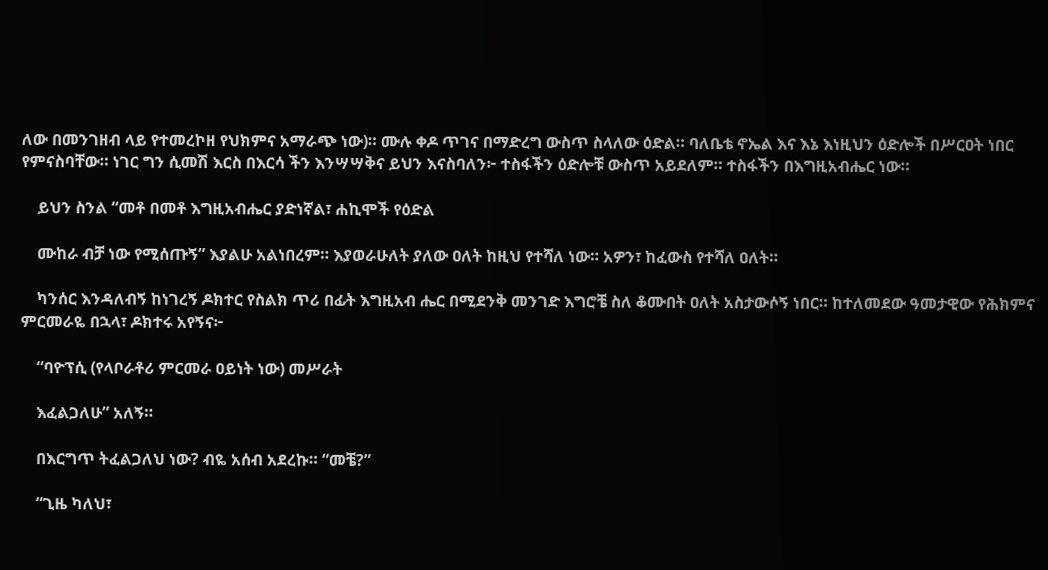ለው በመንገዘብ ላይ የተመረኮዘ የህክምና አማራጭ ነው)። ሙሉ ቀዶ ጥገና በማድረግ ውስጥ ስላለው ዕድል። ባለቤቴ ኖኤል እና እኔ እነዚህን ዕድሎች በሥርዐት ነበር የምናስባቸው። ነገር ግን ሲመሽ እርስ በእርሳ ችን እንሣሣቅና ይህን እናስባለን፦ ተስፋችን ዕድሎቹ ውስጥ አይደለም። ተስፋችን በእግዚአብሔር ነው።

    ይህን ስንል “መቶ በመቶ እግዚአብሔር ያድነኛል፣ ሐኪሞች የዕድል

    ሙከራ ብቻ ነው የሚሰጡኝ” እያልሁ አልነበረም። እያወራሁለት ያለው ዐለት ከዚህ የተሻለ ነው። አዎን፣ ከፈውስ የተሻለ ዐለት።

    ካንሰር እንዳለብኝ ከነገረኝ ዶክተር የስልክ ጥሪ በፊት እግዚአብ ሔር በሚደንቅ መንገድ እግሮቼ ስለ ቆሙበት ዐለት አስታውሶኝ ነበር። ከተለመደው ዓመታዊው የሕክምና ምርመራዬ በኋላ፣ ዶክተሩ አየኝና፦

    “ባዮፕሲ (የላቦራቶሪ ምርመራ ዐይነት ነው) መሥራት

    እፈልጋለሁ” አለኝ።

    በእርግጥ ትፈልጋለህ ነው? ብዬ አሰብ አደረኩ። “መቼ?”

    “ጊዜ ካለህ፣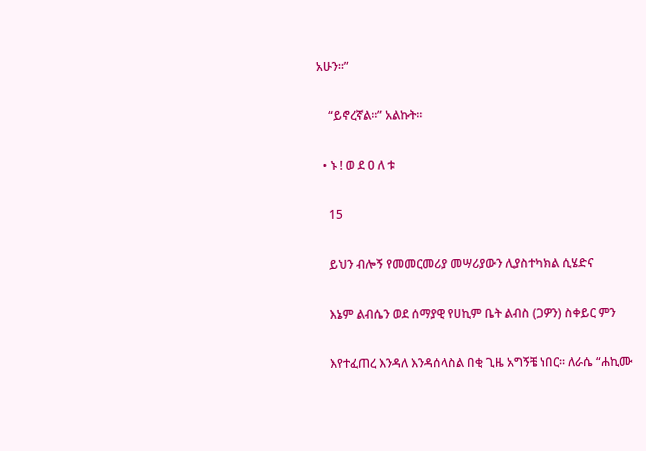አሁን።”

    “ይኖረኛል።” አልኩት።

  • ኑ ! ወ ደ ዐ ለ ቱ

    15

    ይህን ብሎኝ የመመርመሪያ መሣሪያውን ሊያስተካክል ሲሄድና

    እኔም ልብሴን ወደ ሰማያዊ የሀኪም ቤት ልብስ (ጋዎን) ስቀይር ምን

    እየተፈጠረ እንዳለ እንዳሰላስል በቂ ጊዜ አግኝቼ ነበር። ለራሴ “ሐኪሙ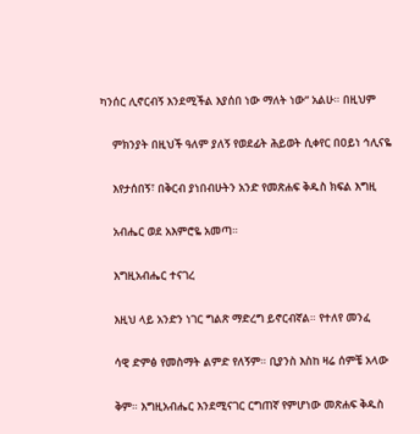ካንሰር ሊኖርብኝ እንደሚችል እያሰበ ነው ማለት ነው” አልሁ። በዚህም

    ምክንያት በዚህች ዓለም ያለኝ የወደፊት ሕይወት ሲቀየር በዐይነ ኅሊናዬ

    እየታሰበኝ፣ በቅርብ ያነበብሁትን አንድ የመጽሐፍ ቅዱስ ክፍል እግዚ

    አብሔር ወደ አእምሮዬ አመጣ።

    እግዚአብሔር ተናገረ

    እዚህ ላይ አንድን ነገር ግልጽ ማድረግ ይኖርብኛል። የተለየ መንፈ

    ሳዊ ድምፅ የመስማት ልምድ የለኝም። ቢያንስ እስከ ዛሬ ሰምቼ አላው

    ቅም። እግዚአብሔር እንደሚናገር ርግጠኛ የምሆነው መጽሐፍ ቅዱስ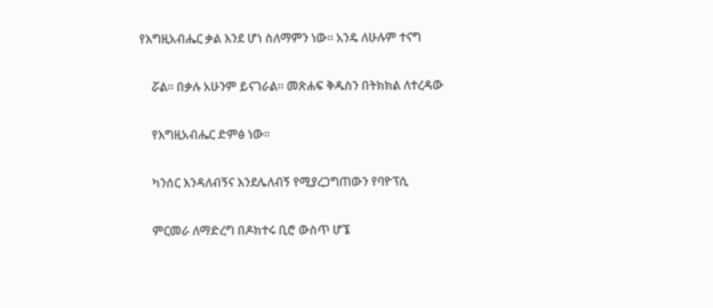የእግዚአብሔር ቃል እንደ ሆነ ስለማምን ነው። አንዴ ለሁሉም ተናግ

    ሯል። በቃሉ አሁንም ይናገራል። መጽሐፍ ቅዱስን በትክክል ለተረዳው

    የእግዚአብሔር ድምፅ ነው።

    ካንሰር እንዳለብኝና እንደሌለብኝ የሚያረጋግጠውን የባዮፕሲ

    ምርመራ ለማድረግ በዶክተሩ ቢሮ ውስጥ ሆኜ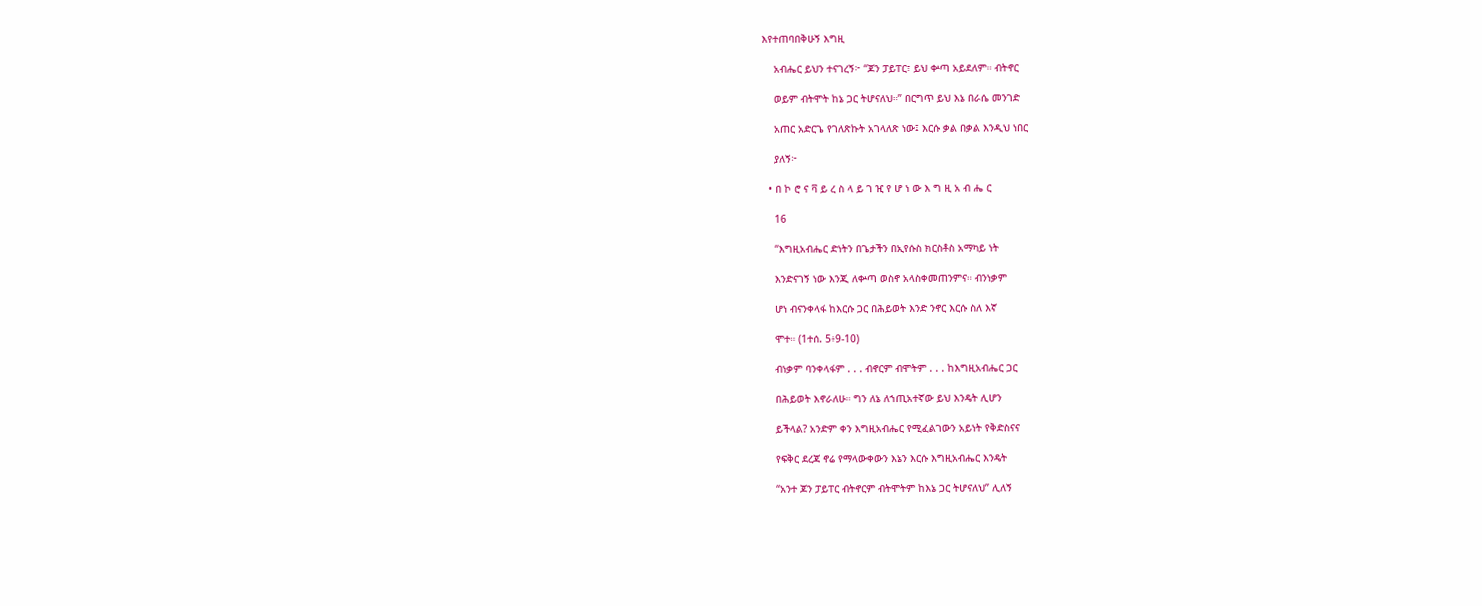እየተጠባበቅሁኝ እግዚ

    አብሔር ይህን ተናገረኝ፦ “ጆን ፓይፐር፣ ይህ ቍጣ አይደለም። ብትኖር

    ወይም ብትሞት ከኔ ጋር ትሆናለህ።” በርግጥ ይህ እኔ በራሴ መንገድ

    አጠር አድርጌ የገለጽኩት አገላለጽ ነው፤ እርሱ ቃል በቃል እንዲህ ነበር

    ያለኝ፦

  • በ ኮ ሮ ና ቫ ይ ረ ስ ላ ይ ገ ዢ የ ሆ ነ ው እ ግ ዚ አ ብ ሔ ር

    16

    “እግዚአብሔር ድነትን በጌታችን በኢየሱስ ክርስቶስ አማካይ ነት

    እንድናገኝ ነው እንጂ ለቍጣ ወስኖ አላስቀመጠንምና። ብንነቃም

    ሆነ ብናንቀላፋ ከእርሱ ጋር በሕይወት እንድ ንኖር እርሱ ስለ እኛ

    ሞተ። (1ተሰ. 5፥9-10)

    ብነቃም ባንቀላፋም . . . ብኖርም ብሞትም . . . ከእግዚአብሔር ጋር

    በሕይወት እኖራለሁ። ግን ለኔ ለኀጢአተኛው ይህ እንዴት ሊሆን

    ይችላል? አንድም ቀን እግዚአብሔር የሚፈልገውን አይነት የቅድስናና

    የፍቅር ደረጃ ኖሬ የማላውቀውን እኔን እርሱ እግዚአብሔር እንዴት

    “አንተ ጆን ፓይፐር ብትኖርም ብትሞትም ከእኔ ጋር ትሆናለህ” ሊለኝ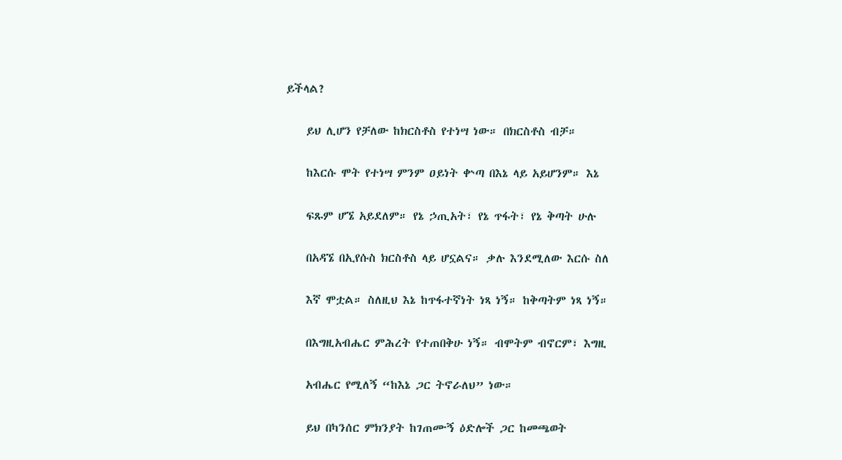ይችላል?

    ይህ ሊሆን የቻለው ከክርስቶስ የተነሣ ነው። በክርስቶስ ብቻ።

    ከእርሱ ሞት የተነሣ ምንም ዐይነት ቍጣ በእኔ ላይ አይሆንም። እኔ

    ፍጹም ሆኜ አይደለም። የኔ ኃጢአት፣ የኔ ጥፋት፣ የኔ ቅጣት ሁሉ

    በአዳኜ በኢየሱስ ክርስቶስ ላይ ሆኗልና። ቃሉ እንደሚለው እርሱ ስለ

    እኛ ሞቷል። ስለዚህ እኔ ከጥፋተኛነት ነጻ ነኝ። ከቅጣትም ነጻ ነኝ።

    በእግዚአብሔር ምሕረት የተጠበቅሁ ነኝ። ብሞትም ብኖርም፣ እግዚ

    አብሔር የሚለኝ “ከእኔ ጋር ትኖራለህ” ነው።

    ይህ በካንሰር ምክንያት ከገጠሙኝ ዕድሎች ጋር ከመጫወት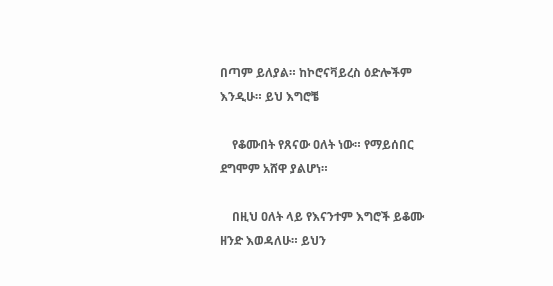በጣም ይለያል። ከኮሮናቫይረስ ዕድሎችም እንዲሁ። ይህ እግሮቼ

    የቆሙበት የጸናው ዐለት ነው። የማይሰበር ደግሞም አሸዋ ያልሆነ።

    በዚህ ዐለት ላይ የእናንተም እግሮች ይቆሙ ዘንድ እወዳለሁ። ይህን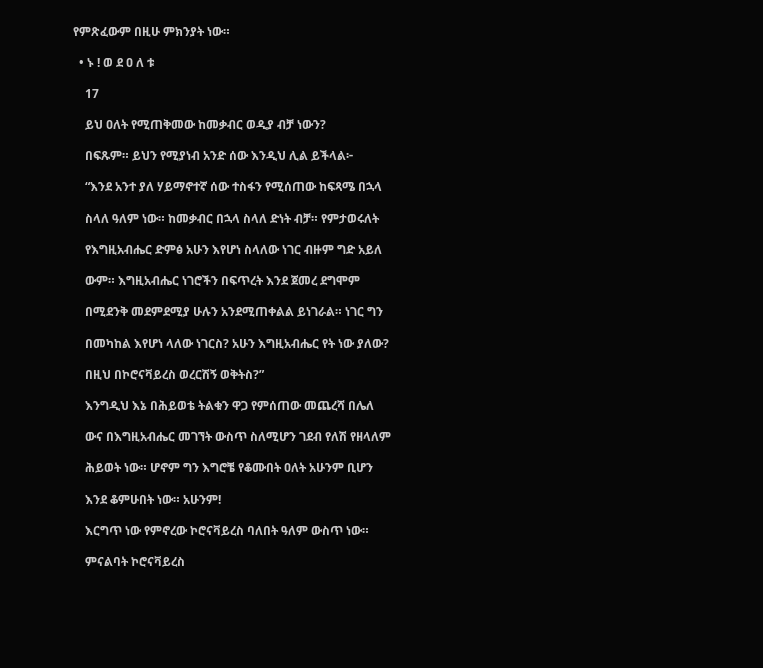የምጽፈውም በዚሁ ምክንያት ነው።

  • ኑ ! ወ ደ ዐ ለ ቱ

    17

    ይህ ዐለት የሚጠቅመው ከመቃብር ወዲያ ብቻ ነውን?

    በፍጹም። ይህን የሚያነብ አንድ ሰው እንዲህ ሊል ይችላል፦

    “እንደ አንተ ያለ ሃይማኖተኛ ሰው ተስፋን የሚሰጠው ከፍጻሜ በኋላ

    ስላለ ዓለም ነው። ከመቃብር በኋላ ስላለ ድነት ብቻ። የምታወሩለት

    የእግዚአብሔር ድምፅ አሁን እየሆነ ስላለው ነገር ብዙም ግድ አይለ

    ውም። እግዚአብሔር ነገሮችን በፍጥረት እንደ ጀመረ ደግሞም

    በሚደንቅ መደምደሚያ ሁሉን አንደሚጠቀልል ይነገራል። ነገር ግን

    በመካከል እየሆነ ላለው ነገርስ? አሁን እግዚአብሔር የት ነው ያለው?

    በዚህ በኮሮናቫይረስ ወረርሽኝ ወቅትስ?”

    እንግዲህ እኔ በሕይወቴ ትልቁን ዋጋ የምሰጠው መጨረሻ በሌለ

    ውና በእግዚአብሔር መገኘት ውስጥ ስለሚሆን ገደብ የለሽ የዘላለም

    ሕይወት ነው። ሆኖም ግን እግሮቼ የቆሙበት ዐለት አሁንም ቢሆን

    እንደ ቆምሁበት ነው። አሁንም!

    እርግጥ ነው የምኖረው ኮሮናቫይረስ ባለበት ዓለም ውስጥ ነው።

    ምናልባት ኮሮናቫይረስ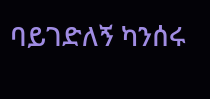ባይገድለኝ ካንሰሩ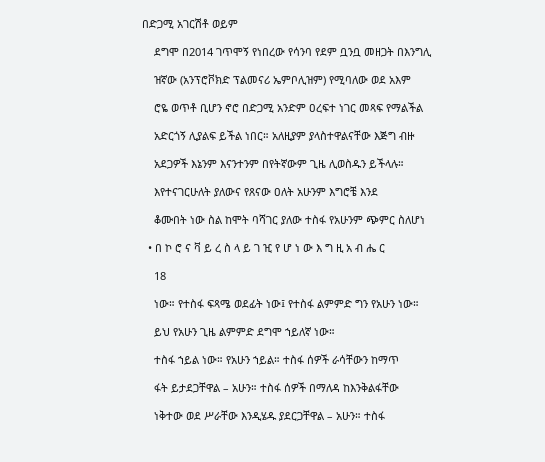በድጋሚ አገርሽቶ ወይም

    ደግሞ በ2014 ገጥሞኝ የነበረው የሳንባ የደም ቧንቧ መዘጋት በእንግሊ

    ዝኛው (አንፕሮቮክድ ፕልመናሪ ኤምቦሊዝም) የሚባለው ወደ አእም

    ሮዬ ወጥቶ ቢሆን ኖሮ በድጋሚ አንድም ዐረፍተ ነገር መጻፍ የማልችል

    አድርጎኝ ሊያልፍ ይችል ነበር። አለዚያም ያላስተዋልናቸው እጅግ ብዙ

    አደጋዎች እኔንም እናንተንም በየትኛውም ጊዜ ሊወስዱን ይችላሉ።

    እየተናገርሁለት ያለውና የጸናው ዐለት አሁንም እግሮቼ እንደ

    ቆሙበት ነው ስል ከሞት ባሻገር ያለው ተስፋ የአሁንም ጭምር ስለሆነ

  • በ ኮ ሮ ና ቫ ይ ረ ስ ላ ይ ገ ዢ የ ሆ ነ ው እ ግ ዚ አ ብ ሔ ር

    18

    ነው። የተስፋ ፍጻሜ ወደፊት ነው፤ የተስፋ ልምምድ ግን የአሁን ነው።

    ይህ የአሁን ጊዜ ልምምድ ደግሞ ኀይለኛ ነው።

    ተስፋ ኀይል ነው። የአሁን ኀይል። ተስፋ ሰዎች ራሳቸውን ከማጥ

    ፋት ይታደጋቸዋል – አሁን። ተስፋ ሰዎች በማለዳ ከእንቅልፋቸው

    ነቅተው ወደ ሥራቸው እንዲሄዱ ያደርጋቸዋል – አሁን። ተስፋ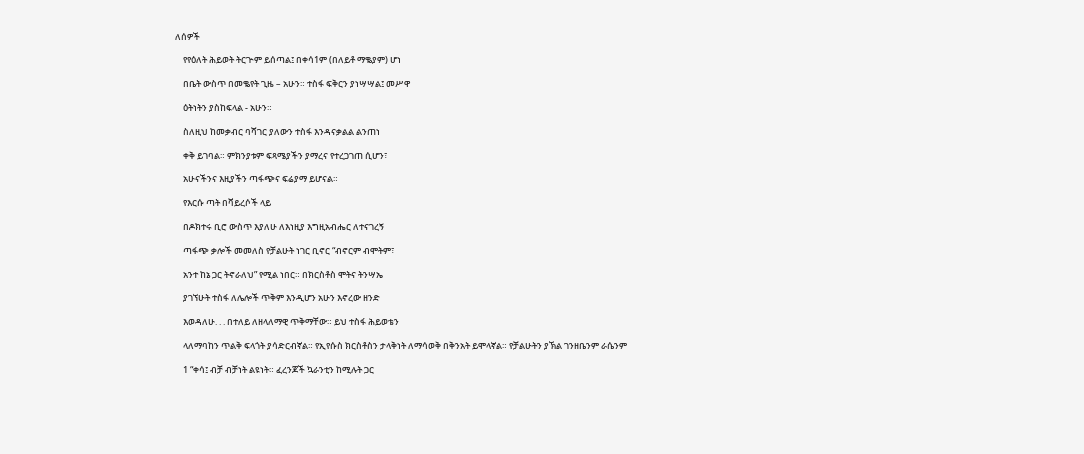ለሰዎች

    የየዕለት ሕይወት ትርጕም ይሰጣል፤ በቀሳ1ም (በለይቶ ማቈያም) ሆነ

    በቤት ውስጥ በመቈየት ጊዜ – አሁን። ተስፋ ፍቅርን ያነሣሣል፤ መሥዋ

    ዕትነትን ያስከፍላል - አሁን።

    ስለዚህ ከመቃብር ባሻገር ያለውን ተስፋ እንዳናቃልል ልንጠነ

    ቀቅ ይገባል። ምክንያቱም ፍጻሜያችን ያማረና የተረጋገጠ ሲሆን፣

    አሁናችንና እዚያችን ጣፋጭና ፍሬያማ ይሆናል።

    የእርሱ ጣት በቫይረሶች ላይ

    በዶክተሩ ቢሮ ውስጥ እያለሁ ለእነዚያ እግዚአብሔር ለተናገረኝ

    ጣፋጭ ቃሎች መመለስ የቻልሁት ነገር ቢኖር “ብኖርም ብሞትም፣

    አንተ ከኔ ጋር ትኖራለህ” የሚል ነበር። በክርስቶስ ሞትና ትንሣኤ

    ያገኘሁት ተስፋ ለሌሎች ጥቅም እንዲሆን አሁን እኖረው ዘንድ

    እወዳለሁ. . . በተለይ ለዘላለማዊ ጥቅማቸው። ይህ ተስፋ ሕይወቴን

    ላለማባከን ጥልቅ ፍላጎት ያሳድርብኛል። የኢየሱስ ክርስቶስን ታላቅነት ለማሳወቅ በቅንአት ይሞላኛል። የቻልሁትን ያኽል ገንዘቤንም ራሴንም

    1 “ቀሳ፤ ብቻ ብቻነት ልዩነት። ፈረንጆች ኳራንቲን ከሚሉት ጋር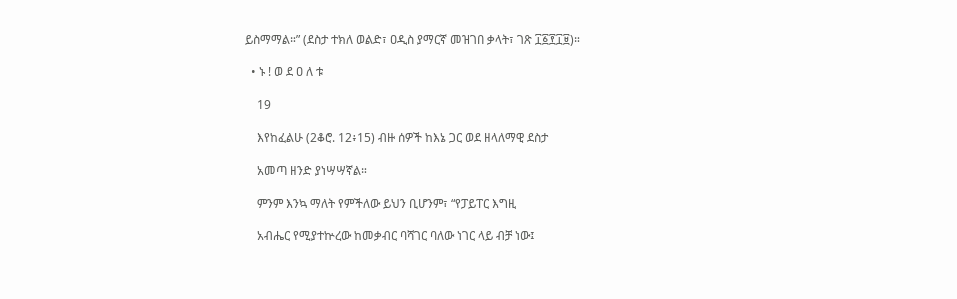ይስማማል።” (ደስታ ተክለ ወልድ፣ ዐዲስ ያማርኛ መዝገበ ቃላት፣ ገጽ ፲፩፻፲፱)።

  • ኑ ! ወ ደ ዐ ለ ቱ

    19

    እየከፈልሁ (2ቆሮ. 12፥15) ብዙ ሰዎች ከእኔ ጋር ወደ ዘላለማዊ ደስታ

    አመጣ ዘንድ ያነሣሣኛል።

    ምንም እንኳ ማለት የምችለው ይህን ቢሆንም፣ “የፓይፐር እግዚ

    አብሔር የሚያተኵረው ከመቃብር ባሻገር ባለው ነገር ላይ ብቻ ነው፤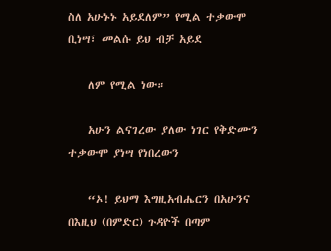ስለ አሁኑኑ አይደለም” የሚል ተቃውሞ ቢነሣ፣ መልሱ ይህ ብቻ አይደ

    ለም የሚል ነው።

    አሁን ልናገረው ያለው ነገር የቅድሙን ተቃውሞ ያነሣ የነበረውን

    “ኦ! ይህማ እግዚአብሔርን በአሁንና በእዚህ (በምድር) ጉዳዮች በጣም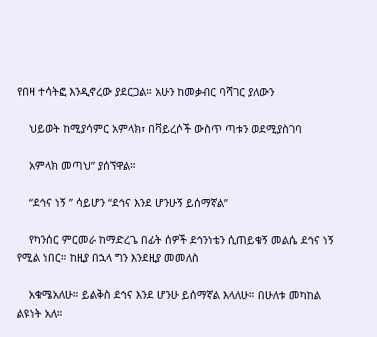የበዛ ተሳትፎ እንዲኖረው ያደርጋል። አሁን ከመቃብር ባሻገር ያለውን

    ህይወት ከሚያሳምር አምላክ፣ በቫይረሶች ውስጥ ጣቱን ወደሚያስገባ

    አምላክ መጣህ” ያሰኘዋል።

    “ደኅና ነኝ ” ሳይሆን “ደኅና እንደ ሆንሁኝ ይሰማኛል”

    የካንሰር ምርመራ ከማድረጌ በፊት ሰዎች ደኅንነቴን ሲጠይቁኝ መልሴ ደኅና ነኝ የሚል ነበር። ከዚያ በኋላ ግን እንደዚያ መመለስ

    አቁሜአለሁ። ይልቅስ ደኅና እንደ ሆንሁ ይሰማኛል እላለሁ። በሁለቱ መካከል ልዩነት አለ።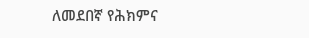ለመደበኛ የሕክምና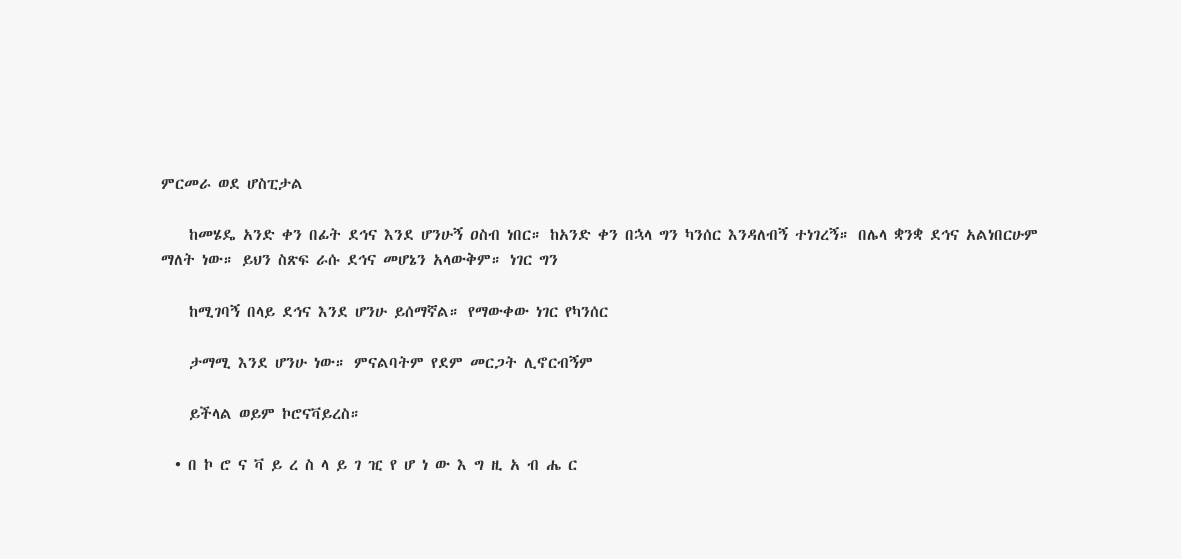ምርመራ ወደ ሆስፒታል

    ከመሄዴ አንድ ቀን በፊት ደኅና እንደ ሆንሁኝ ዐስብ ነበር። ከአንድ ቀን በኋላ ግን ካንሰር እንዳለብኝ ተነገረኝ። በሌላ ቋንቋ ደኅና አልነበርሁም ማለት ነው። ይህን ስጽፍ ራሱ ደኅና መሆኔን አላውቅም። ነገር ግን

    ከሚገባኝ በላይ ደኅና እንደ ሆንሁ ይሰማኛል። የማውቀው ነገር የካንሰር

    ታማሚ እንደ ሆንሁ ነው። ምናልባትም የደም መርጋት ሊኖርብኝም

    ይችላል ወይም ኮሮናቫይረስ።

  • በ ኮ ሮ ና ቫ ይ ረ ስ ላ ይ ገ ዢ የ ሆ ነ ው እ ግ ዚ አ ብ ሔ ር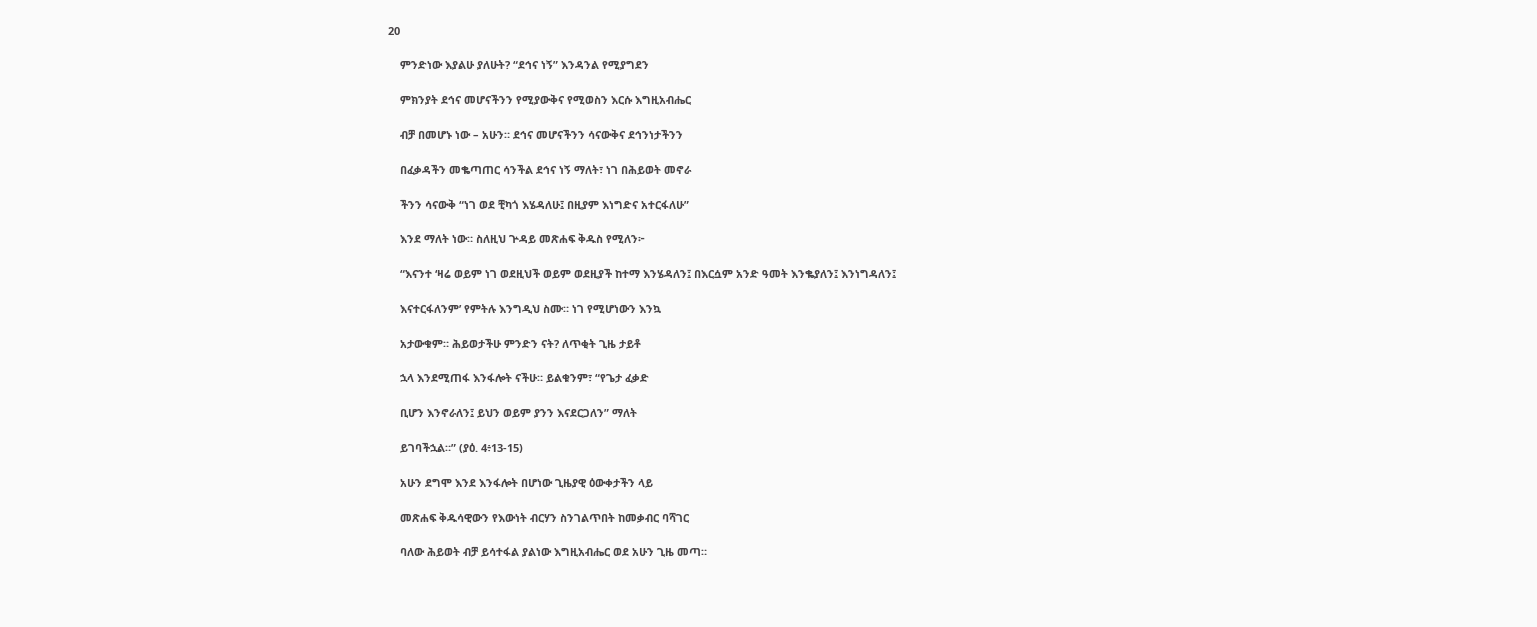20

    ምንድነው እያልሁ ያለሁት? “ደኅና ነኝ” እንዳንል የሚያግደን

    ምክንያት ደኅና መሆናችንን የሚያውቅና የሚወስን እርሱ እግዚአብሔር

    ብቻ በመሆኑ ነው – አሁን። ደኅና መሆናችንን ሳናውቅና ደኅንነታችንን

    በፈቃዳችን መቈጣጠር ሳንችል ደኅና ነኝ ማለት፣ ነገ በሕይወት መኖራ

    ችንን ሳናውቅ “ነገ ወደ ቺካጎ እሄዳለሁ፤ በዚያም እነግድና አተርፋለሁ”

    እንደ ማለት ነው። ስለዚህ ጕዳይ መጽሐፍ ቅዱስ የሚለን፦

    “እናንተ ‘ዛሬ ወይም ነገ ወደዚህች ወይም ወደዚያች ከተማ እንሄዳለን፤ በእርሷም አንድ ዓመት እንቈያለን፤ እንነግዳለን፤

    እናተርፋለንም’ የምትሉ እንግዲህ ስሙ። ነገ የሚሆነውን እንኳ

    አታውቁም። ሕይወታችሁ ምንድን ናት? ለጥቂት ጊዜ ታይቶ

    ኋላ እንደሚጠፋ እንፋሎት ናችሁ። ይልቁንም፣ “የጌታ ፈቃድ

    ቢሆን እንኖራለን፤ ይህን ወይም ያንን እናደርጋለን” ማለት

    ይገባችኋል።” (ያዕ. 4፥13-15)

    አሁን ደግሞ እንደ እንፋሎት በሆነው ጊዜያዊ ዕውቀታችን ላይ

    መጽሐፍ ቅዱሳዊውን የእውነት ብርሃን ስንገልጥበት ከመቃብር ባሻገር

    ባለው ሕይወት ብቻ ይሳተፋል ያልነው እግዚአብሔር ወደ አሁን ጊዜ መጣ።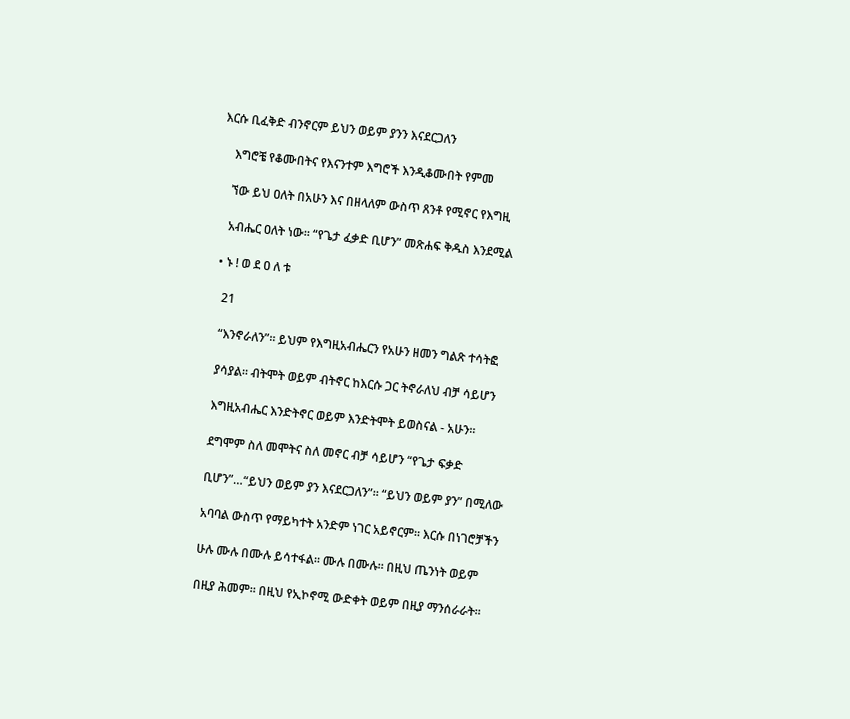እርሱ ቢፈቅድ ብንኖርም ይህን ወይም ያንን እናደርጋለን

    እግሮቼ የቆሙበትና የእናንተም እግሮች እንዲቆሙበት የምመ

    ኘው ይህ ዐለት በአሁን እና በዘላለም ውስጥ ጸንቶ የሚኖር የእግዚ

    አብሔር ዐለት ነው። “የጌታ ፈቃድ ቢሆን” መጽሐፍ ቅዱስ እንደሚል

  • ኑ ! ወ ደ ዐ ለ ቱ

    21

    “እንኖራለን”። ይህም የእግዚአብሔርን የአሁን ዘመን ግልጽ ተሳትፎ

    ያሳያል። ብትሞት ወይም ብትኖር ከእርሱ ጋር ትኖራለህ ብቻ ሳይሆን

    እግዚአብሔር እንድትኖር ወይም እንድትሞት ይወስናል - አሁን።

    ደግሞም ስለ መሞትና ስለ መኖር ብቻ ሳይሆን “የጌታ ፍቃድ

    ቢሆን”…“ይህን ወይም ያን እናደርጋለን”። “ይህን ወይም ያን” በሚለው

    አባባል ውስጥ የማይካተት አንድም ነገር አይኖርም። እርሱ በነገሮቻችን

    ሁሉ ሙሉ በሙሉ ይሳተፋል። ሙሉ በሙሉ። በዚህ ጤንነት ወይም

    በዚያ ሕመም። በዚህ የኢኮኖሚ ውድቀት ወይም በዚያ ማንሰራራት።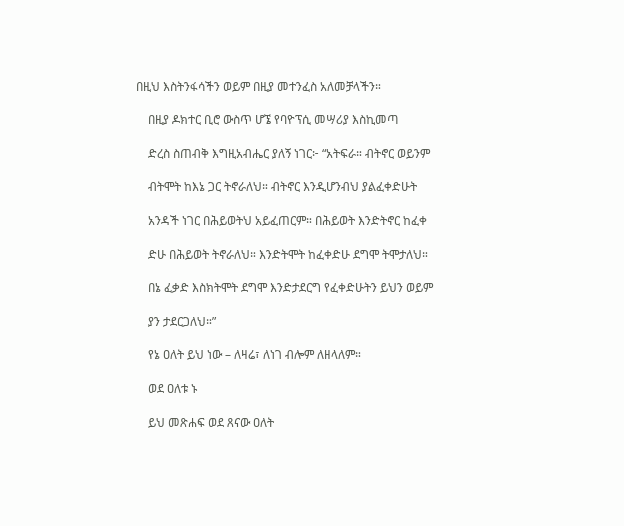በዚህ እስትንፋሳችን ወይም በዚያ መተንፈስ አለመቻላችን።

    በዚያ ዶክተር ቢሮ ውስጥ ሆኜ የባዮፕሲ መሣሪያ እስኪመጣ

    ድረስ ስጠብቅ እግዚአብሔር ያለኝ ነገር፦ “አትፍራ። ብትኖር ወይንም

    ብትሞት ከእኔ ጋር ትኖራለህ። ብትኖር እንዲሆንብህ ያልፈቀድሁት

    አንዳች ነገር በሕይወትህ አይፈጠርም። በሕይወት እንድትኖር ከፈቀ

    ድሁ በሕይወት ትኖራለህ። እንድትሞት ከፈቀድሁ ደግሞ ትሞታለህ።

    በኔ ፈቃድ እስክትሞት ደግሞ እንድታደርግ የፈቀድሁትን ይህን ወይም

    ያን ታደርጋለህ።”

    የኔ ዐለት ይህ ነው – ለዛሬ፣ ለነገ ብሎም ለዘላለም።

    ወደ ዐለቱ ኑ

    ይህ መጽሐፍ ወደ ጸናው ዐለት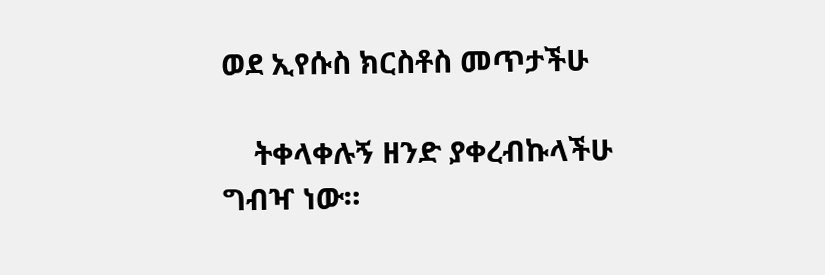ወደ ኢየሱስ ክርስቶስ መጥታችሁ

    ትቀላቀሉኝ ዘንድ ያቀረብኩላችሁ ግብዣ ነው።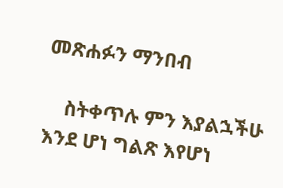መጽሐፉን ማንበብ

    ስትቀጥሉ ምን እያልኋችሁ እንደ ሆነ ግልጽ እየሆነ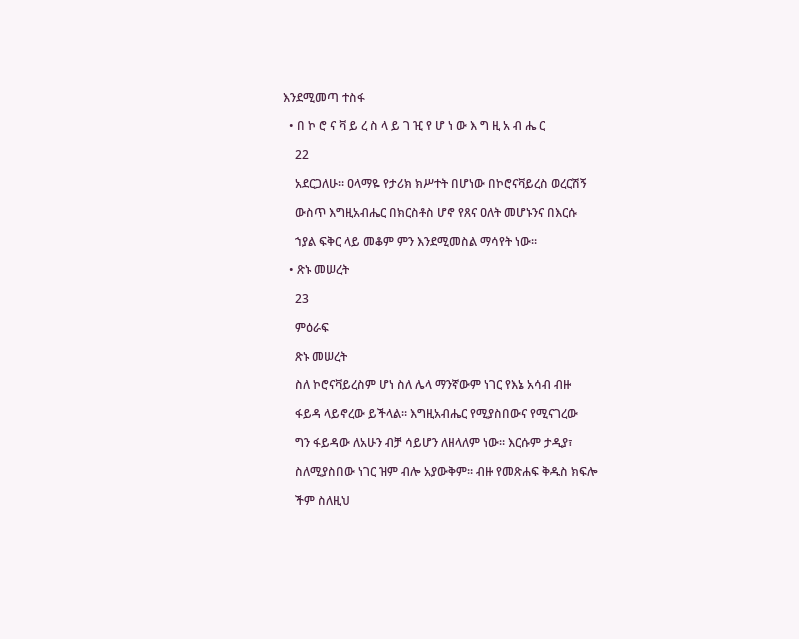እንደሚመጣ ተስፋ

  • በ ኮ ሮ ና ቫ ይ ረ ስ ላ ይ ገ ዢ የ ሆ ነ ው እ ግ ዚ አ ብ ሔ ር

    22

    አደርጋለሁ። ዐላማዬ የታሪክ ክሥተት በሆነው በኮሮናቫይረስ ወረርሽኝ

    ውስጥ እግዚአብሔር በክርስቶስ ሆኖ የጸና ዐለት መሆኑንና በእርሱ

    ኀያል ፍቅር ላይ መቆም ምን እንደሚመስል ማሳየት ነው።

  • ጽኑ መሠረት

    23

    ምዕራፍ

    ጽኑ መሠረት

    ስለ ኮሮናቫይረስም ሆነ ስለ ሌላ ማንኛውም ነገር የእኔ አሳብ ብዙ

    ፋይዳ ላይኖረው ይችላል። እግዚአብሔር የሚያስበውና የሚናገረው

    ግን ፋይዳው ለአሁን ብቻ ሳይሆን ለዘላለም ነው። እርሱም ታዲያ፣

    ስለሚያስበው ነገር ዝም ብሎ አያውቅም። ብዙ የመጽሐፍ ቅዱስ ክፍሎ

    ችም ስለዚህ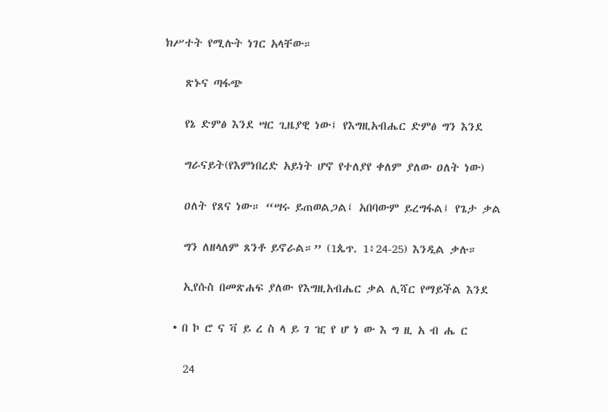ክሥተት የሚሉት ነገር አላቸው።

    ጽኑና ጣፋጭ

    የኔ ድምፅ እንደ ሣር ጊዜያዊ ነው፤ የእግዚአብሔር ድምፅ ግን እንደ

    ግራናይት(የእምነበረድ አይነት ሆኖ የተለያየ ቀለም ያለው ዐለት ነው)

    ዐለት የጸና ነው። “ሣሩ ይጠወልጋል፤ አበባውም ይረግፋል፤ የጌታ ቃል

    ግን ለዘላለም ጸንቶ ይኖራል።” (1ጴጥ. 1፥24-25) እንዲል ቃሉ።

    ኢየሱስ በመጽሐፍ ያለው የእግዚአብሔር ቃል ሊሻር የማይችል እንደ

  • በ ኮ ሮ ና ቫ ይ ረ ስ ላ ይ ገ ዢ የ ሆ ነ ው እ ግ ዚ አ ብ ሔ ር

    24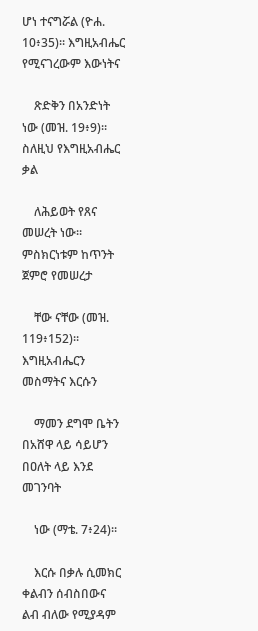ሆነ ተናግሯል (ዮሐ. 10፥35)። እግዚአብሔር የሚናገረውም እውነትና

    ጽድቅን በአንድነት ነው (መዝ. 19፥9)። ስለዚህ የእግዚአብሔር ቃል

    ለሕይወት የጸና መሠረት ነው። ምስክርነቱም ከጥንት ጀምሮ የመሠረታ

    ቸው ናቸው (መዝ. 119፥152)። እግዚአብሔርን መስማትና እርሱን

    ማመን ደግሞ ቤትን በአሸዋ ላይ ሳይሆን በዐለት ላይ እንደ መገንባት

    ነው (ማቴ. 7፥24)።

    እርሱ በቃሉ ሲመክር ቀልብን ሰብስበውና ልብ ብለው የሚያዳም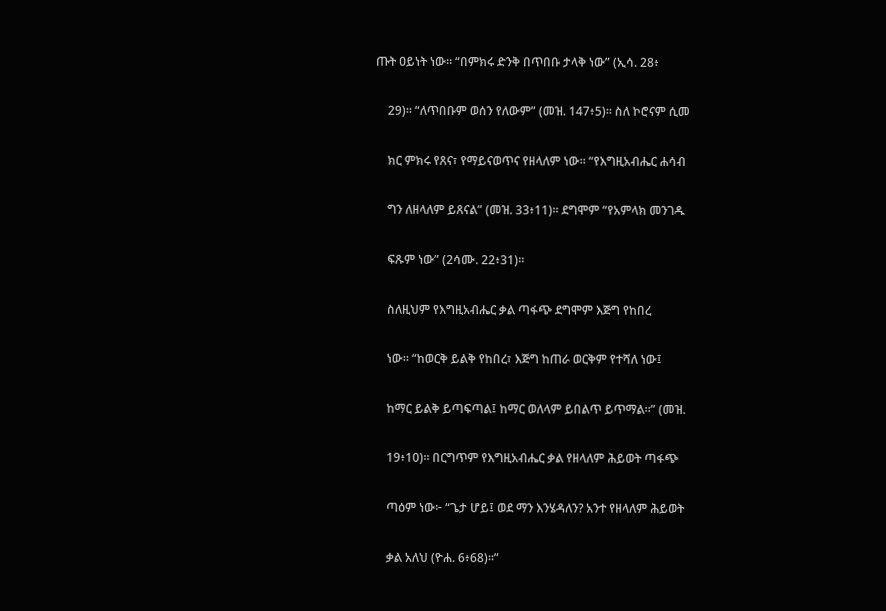ጡት ዐይነት ነው። “በምክሩ ድንቅ በጥበቡ ታላቅ ነው” (ኢሳ. 28፥

    29)። “ለጥበቡም ወሰን የለውም” (መዝ. 147፥5)። ስለ ኮሮናም ሲመ

    ክር ምክሩ የጸና፣ የማይናወጥና የዘላለም ነው። “የእግዚአብሔር ሐሳብ

    ግን ለዘላለም ይጸናል” (መዝ. 33፥11)። ደግሞም “የአምላክ መንገዱ

    ፍጹም ነው” (2ሳሙ. 22፥31)።

    ስለዚህም የእግዚአብሔር ቃል ጣፋጭ ደግሞም እጅግ የከበረ

    ነው። “ከወርቅ ይልቅ የከበረ፣ እጅግ ከጠራ ወርቅም የተሻለ ነው፤

    ከማር ይልቅ ይጣፍጣል፤ ከማር ወለላም ይበልጥ ይጥማል።” (መዝ.

    19፥10)። በርግጥም የእግዚአብሔር ቃል የዘላለም ሕይወት ጣፋጭ

    ጣዕም ነው፦ “ጌታ ሆይ፤ ወደ ማን እንሄዳለን? አንተ የዘላለም ሕይወት

    ቃል አለህ (ዮሐ. 6፥68)።”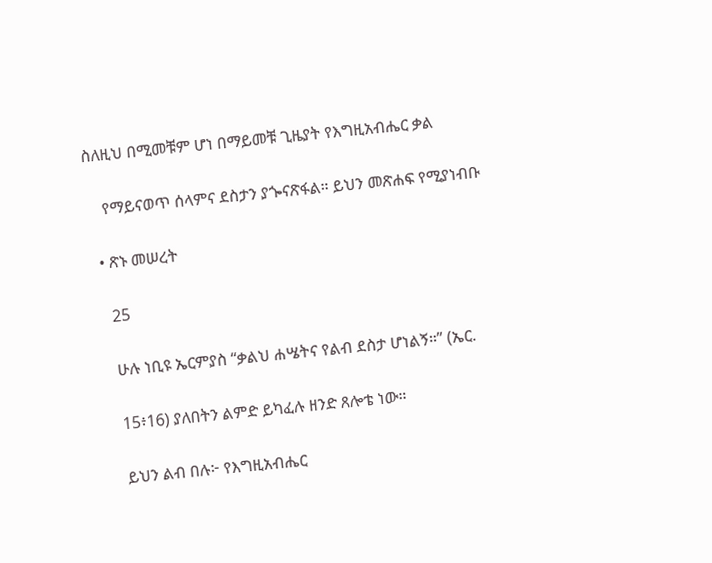ስለዚህ በሚመቹም ሆነ በማይመቹ ጊዜያት የእግዚአብሔር ቃል

    የማይናወጥ ሰላምና ደስታን ያጐናጽፋል። ይህን መጽሐፍ የሚያነብቡ

  • ጽኑ መሠረት

    25

    ሁሉ ነቢዩ ኤርምያስ “ቃልህ ሐሤትና የልብ ደስታ ሆነልኝ።” (ኤር.

    15፥16) ያለበትን ልምድ ይካፈሉ ዘንድ ጸሎቴ ነው።

    ይህን ልብ በሉ፦ የእግዚአብሔር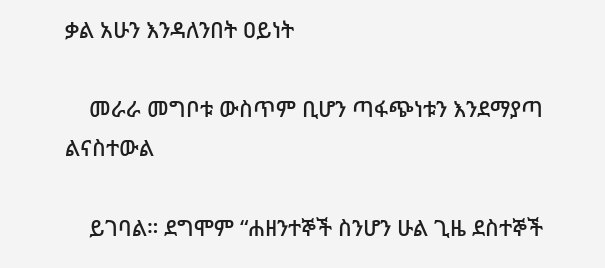ቃል አሁን እንዳለንበት ዐይነት

    መራራ መግቦቱ ውስጥም ቢሆን ጣፋጭነቱን እንደማያጣ ልናስተውል

    ይገባል። ደግሞም “ሐዘንተኞች ስንሆን ሁል ጊዜ ደስተኞች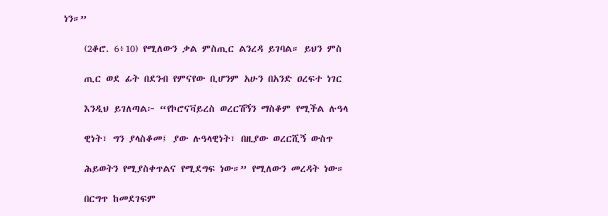ነን።”

    (2ቆሮ. 6፥10) የሚለውን ቃል ምስጢር ልንረዳ ይገባል። ይህን ምስ

    ጢር ወደ ፊት በደንብ የምናየው ቢሆንም አሁን በአንድ ዐረፍተ ነገር

    እንዲህ ይገለጣል፦ “የኮሮናቫይረስ ወረርሽኝን ማስቆም የሚችል ሉዓላ

    ዊነት፣ ግን ያላስቆመ፤ ያው ሉዓላዊነት፣ በዚያው ወረርሺኝ ውስጥ

    ሕይወትን የሚያስቀጥልና የሚደግፍ ነው።” የሚለውን መረዳት ነው።

    በርግጥ ከመደገፍም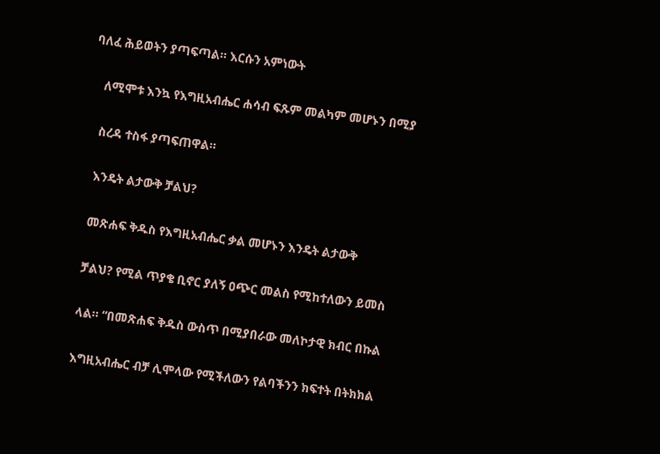ባለፈ ሕይወትን ያጣፍጣል። እርሱን አምነውት

    ለሚሞቱ እንኳ የእግዚአብሔር ሐሳብ ፍጹም መልካም መሆኑን በሚያ

    ስረዳ ተስፋ ያጣፍጠዋል።

    እንዴት ልታውቅ ቻልህ?

    መጽሐፍ ቅዱስ የእግዚአብሔር ቃል መሆኑን እንዴት ልታውቅ

    ቻልህ? የሚል ጥያቄ ቢኖር ያለኝ ዐጭር መልስ የሚከተለውን ይመስ

    ላል። “በመጽሐፍ ቅዱስ ውስጥ በሚያበራው መለኮታዊ ክብር በኩል

    እግዚአብሔር ብቻ ሊሞላው የሚችለውን የልባችንን ክፍተት በትክክል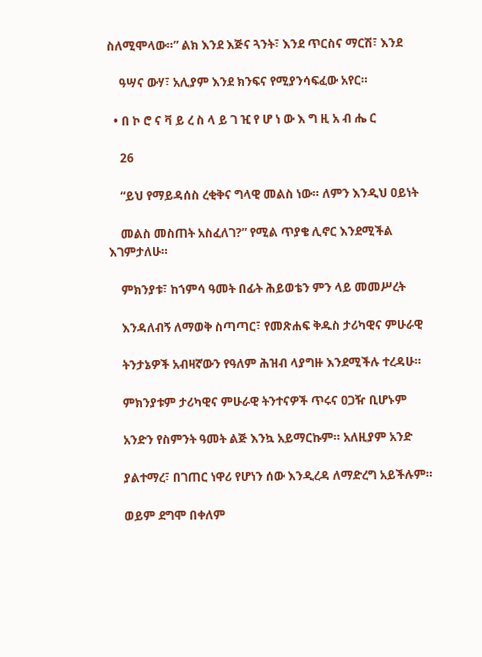ስለሚሞላው።” ልክ እንደ እጅና ጓንት፣ እንደ ጥርስና ማርሽ፣ እንደ

    ዓሣና ውሃ፣ አሊያም እንደ ክንፍና የሚያንሳፍፈው አየር።

  • በ ኮ ሮ ና ቫ ይ ረ ስ ላ ይ ገ ዢ የ ሆ ነ ው እ ግ ዚ አ ብ ሔ ር

    26

    “ይህ የማይዳሰስ ረቂቅና ግላዊ መልስ ነው። ለምን እንዲህ ዐይነት

    መልስ መስጠት አስፈለገ?” የሚል ጥያቄ ሊኖር እንደሚችል እገምታለሁ።

    ምክንያቱ፣ ከኀምሳ ዓመት በፊት ሕይወቴን ምን ላይ መመሥረት

    እንዳለብኝ ለማወቅ ስጣጣር፣ የመጽሐፍ ቅዱስ ታሪካዊና ምሁራዊ

    ትንታኔዎች አብዛኛውን የዓለም ሕዝብ ላያግዙ እንደሚችሉ ተረዳሁ።

    ምክንያቱም ታሪካዊና ምሁራዊ ትንተናዎች ጥሩና ዐጋዥ ቢሆኑም

    አንድን የስምንት ዓመት ልጅ እንኳ አይማርኩም። አለዚያም አንድ

    ያልተማረ፣ በገጠር ነዋሪ የሆነን ሰው እንዲረዳ ለማድረግ አይችሉም።

    ወይም ደግሞ በቀለም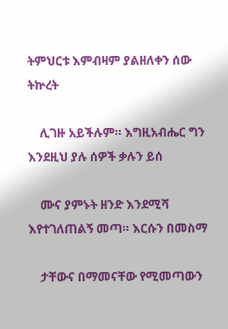ትምህርቱ እምብዛም ያልዘለቀን ሰው ትኵረት

    ሊገዙ አይችሉም። እግዚአብሔር ግን እንደዚህ ያሉ ሰዎች ቃሉን ይሰ

    ሙና ያምኑት ዘንድ እንደሚሻ እየተገለጠልኝ መጣ። እርሱን በመስማ

    ታቸውና በማመናቸው የሚመጣውን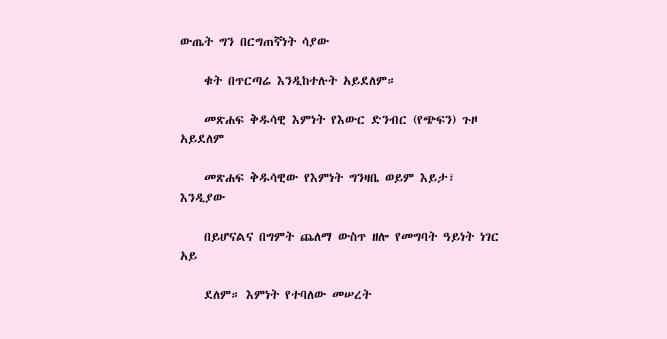ውጤት ግን በርግጠኛነት ሳያው

    ቁት በጥርጣሬ እንዲከተሉት አይደለም።

    መጽሐፍ ቅዱሳዊ እምነት የእውር ድንብር (የጭፍን) ጉዞ አይደለም

    መጽሐፍ ቅዱሳዊው የእምነት ግንዛቤ ወይም እይታ፣ እንዲያው

    በይሆናልና በግምት ጨለማ ውስጥ ዘሎ የመግባት ዓይነት ነገር አይ

    ደለም። እምነት የተባለው መሠረት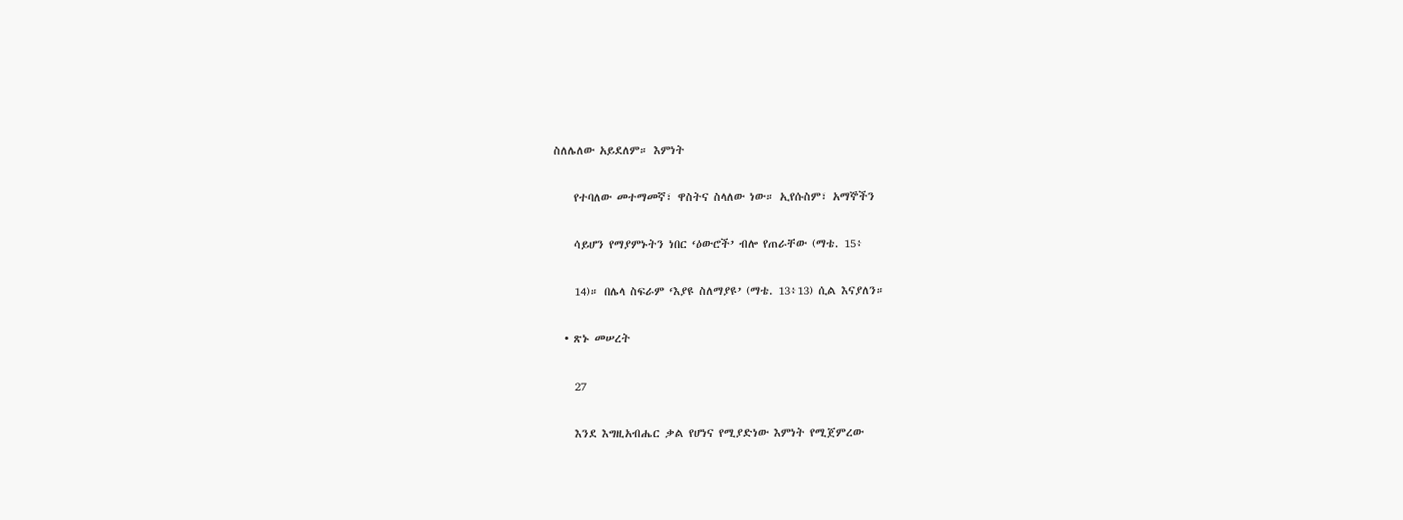ስለሌለው አይደለም። እምነት

    የተባለው መተማመኛ፣ ዋስትና ስላለው ነው። ኢየሱስም፣ አማኞችን

    ሳይሆን የማያምኑትን ነበር ‘ዕውሮች’ ብሎ የጠራቸው (ማቴ. 15፥

    14)። በሌላ ስፍራም ‘እያዩ ስለማያዩ’ (ማቴ. 13፥13) ሲል እናያለን።

  • ጽኑ መሠረት

    27

    እንደ እግዚአብሔር ቃል የሆነና የሚያድነው እምነት የሚጀምረው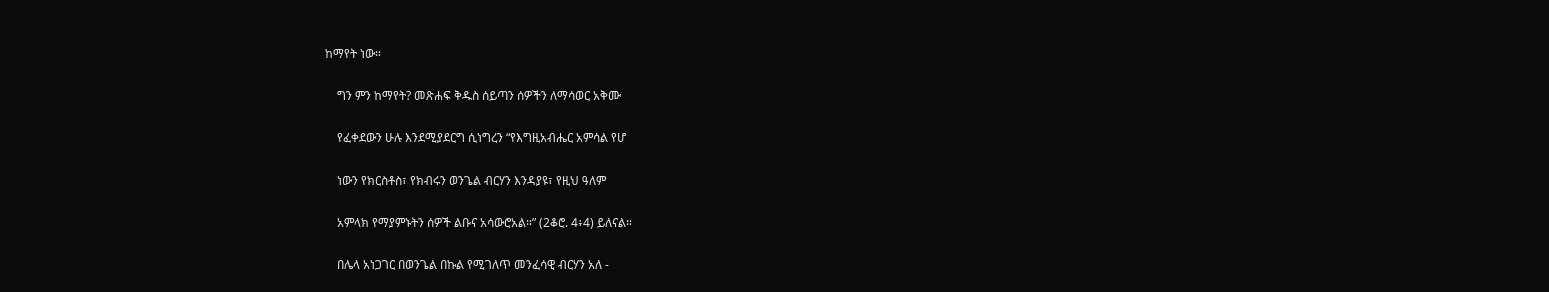ከማየት ነው።

    ግን ምን ከማየት? መጽሐፍ ቅዱስ ሰይጣን ሰዎችን ለማሳወር አቅሙ

    የፈቀደውን ሁሉ እንደሚያደርግ ሲነግረን “የእግዚአብሔር አምሳል የሆ

    ነውን የክርስቶስ፣ የክብሩን ወንጌል ብርሃን እንዳያዩ፣ የዚህ ዓለም

    አምላክ የማያምኑትን ሰዎች ልቡና አሳውሮአል።” (2ቆሮ. 4፥4) ይለናል።

    በሌላ አነጋገር በወንጌል በኩል የሚገለጥ መንፈሳዊ ብርሃን አለ -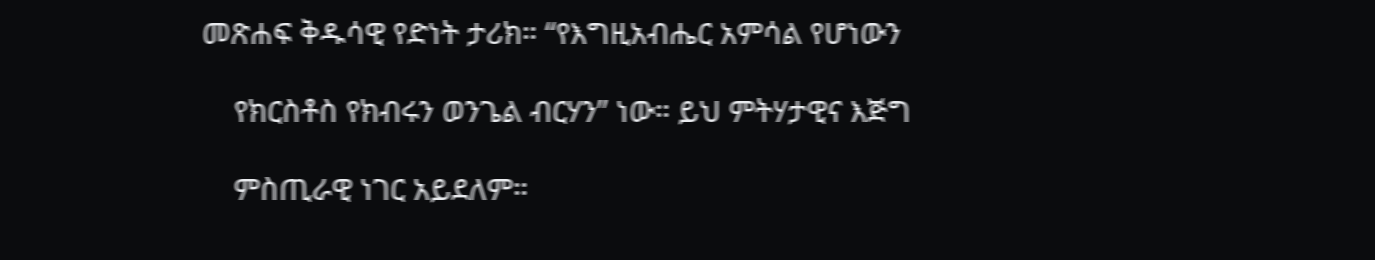መጽሐፍ ቅዱሳዊ የድነት ታሪክ። “የእግዚአብሔር አምሳል የሆነውን

    የክርስቶስ የክብሩን ወንጌል ብርሃን” ነው። ይህ ምትሃታዊና እጅግ

    ምስጢራዊ ነገር አይደለም።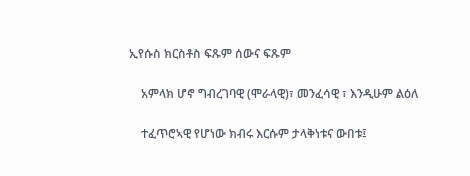ኢየሱስ ክርስቶስ ፍጹም ሰውና ፍጹም

    አምላክ ሆኖ ግብረገባዊ (ሞራላዊ)፣ መንፈሳዊ ፣ እንዲሁም ልዕለ

    ተፈጥሮኣዊ የሆነው ክብሩ እርሱም ታላቅነቱና ውበቱ፤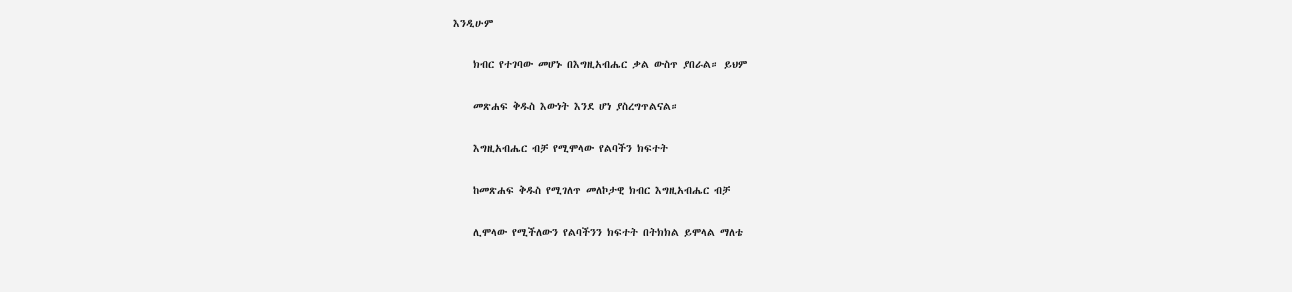እንዲሁም

    ክብር የተገባው መሆኑ በእግዚአብሔር ቃል ውስጥ ያበራል። ይህም

    መጽሐፍ ቅዱስ እውነት እንደ ሆነ ያስረግጥልናል።

    እግዚአብሔር ብቻ የሚሞላው የልባችን ክፍተት

    ከመጽሐፍ ቅዱስ የሚገለጥ መለኮታዊ ክብር እግዚአብሔር ብቻ

    ሊሞላው የሚችለውን የልባችንን ክፍተት በትክክል ይሞላል ማለቴ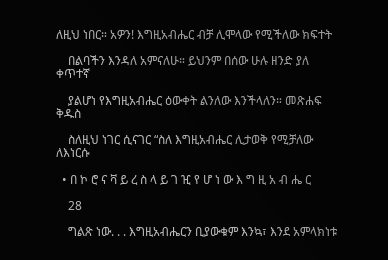ለዚህ ነበር። አዎን! እግዚአብሔር ብቻ ሊሞላው የሚችለው ክፍተት

    በልባችን እንዳለ አምናለሁ። ይህንም በሰው ሁሉ ዘንድ ያለ ቀጥተኛ

    ያልሆነ የእግዚአብሔር ዕውቀት ልንለው እንችላለን። መጽሐፍ ቅዱስ

    ስለዚህ ነገር ሲናገር “ስለ እግዚአብሔር ሊታወቅ የሚቻለው ለእነርሱ

  • በ ኮ ሮ ና ቫ ይ ረ ስ ላ ይ ገ ዢ የ ሆ ነ ው እ ግ ዚ አ ብ ሔ ር

    28

    ግልጽ ነው. . . እግዚአብሔርን ቢያውቁም እንኳ፣ እንደ አምላክነቱ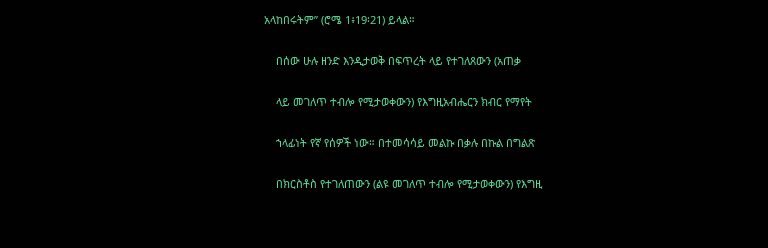አላከበሩትም” (ሮሜ 1፥19፡21) ይላል።

    በሰው ሁሉ ዘንድ እንዲታወቅ በፍጥረት ላይ የተገለጸውን (አጠቃ

    ላይ መገለጥ ተብሎ የሚታወቀውን) የእግዚአብሔርን ክብር የማየት

    ኀላፊነት የኛ የሰዎች ነው። በተመሳሳይ መልኩ በቃሉ በኩል በግልጽ

    በክርስቶስ የተገለጠውን (ልዩ መገለጥ ተብሎ የሚታወቀውን) የእግዚ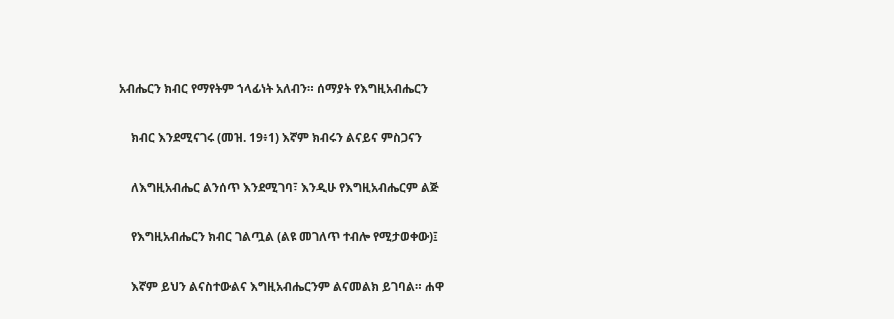አብሔርን ክብር የማየትም ኀላፊነት አለብን። ሰማያት የእግዚአብሔርን

    ክብር እንደሚናገሩ (መዝ. 19፥1) እኛም ክብሩን ልናይና ምስጋናን

    ለእግዚአብሔር ልንሰጥ እንደሚገባ፣ እንዲሁ የእግዚአብሔርም ልጅ

    የእግዚአብሔርን ክብር ገልጧል (ልዩ መገለጥ ተብሎ የሚታወቀው)፤

    እኛም ይህን ልናስተውልና እግዚአብሔርንም ልናመልክ ይገባል። ሐዋ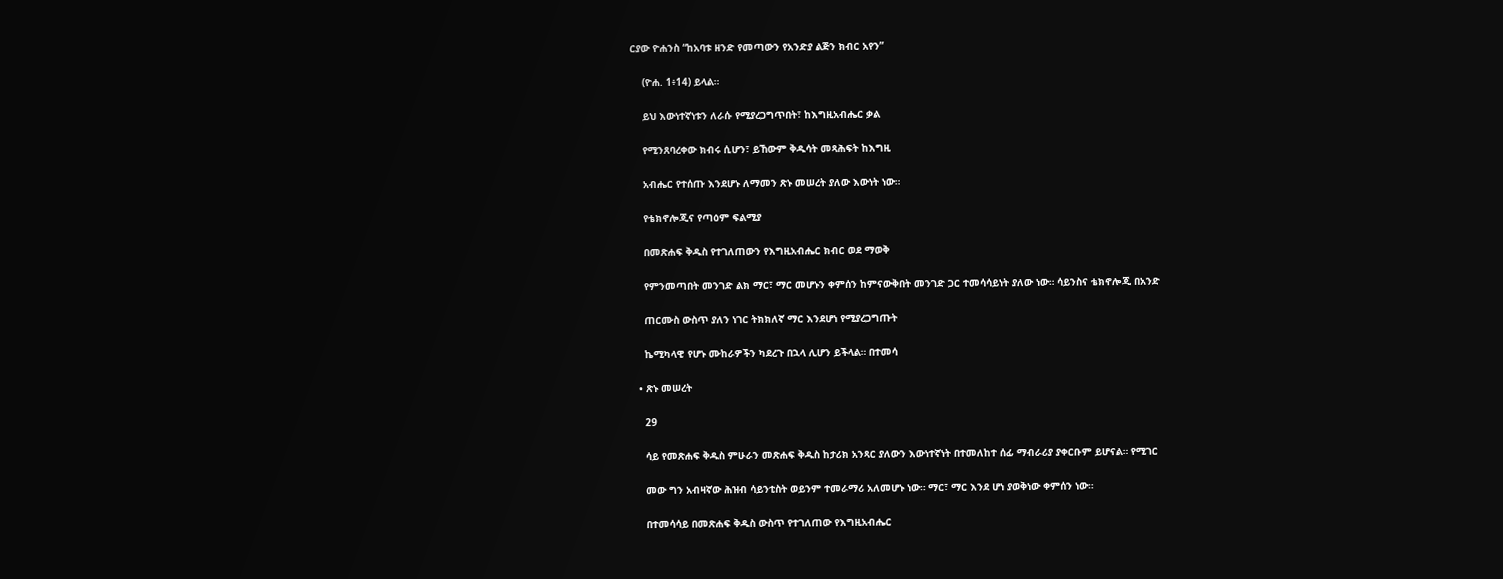ርያው ዮሐንስ “ከአባቱ ዘንድ የመጣውን የአንድያ ልጅን ክብር አየን”

    (ዮሐ. 1፥14) ይላል።

    ይህ እውነተኛነቱን ለራሱ የሚያረጋግጥበት፣ ከእግዚአብሔር ቃል

    የሚንጸባረቀው ክብሩ ሲሆን፣ ይኸውም ቅዱሳት መጻሕፍት ከእግዚ

    አብሔር የተሰጡ እንደሆኑ ለማመን ጽኑ መሠረት ያለው እውነት ነው።

    የቴክኖሎጂና የጣዕም ፍልሚያ

    በመጽሐፍ ቅዱስ የተገለጠውን የእግዚአብሔር ክብር ወደ ማወቅ

    የምንመጣበት መንገድ ልክ ማር፣ ማር መሆኑን ቀምሰን ከምናውቅበት መንገድ ጋር ተመሳሳይነት ያለው ነው። ሳይንስና ቴክኖሎጂ በአንድ

    ጠርሙስ ውስጥ ያለን ነገር ትክክለኛ ማር እንደሆነ የሚያረጋግጡት

    ኬሚካላዊ የሆኑ ሙከራዎችን ካደረጉ በኋላ ሊሆን ይችላል። በተመሳ

  • ጽኑ መሠረት

    29

    ሳይ የመጽሐፍ ቅዱስ ምሁራን መጽሐፍ ቅዱስ ከታሪክ አንጻር ያለውን እውነተኛነት በተመለከተ ሰፊ ማብራሪያ ያቀርቡም ይሆናል። የሚገር

    መው ግን አብዛኛው ሕዝብ ሳይንቲስት ወይንም ተመራማሪ አለመሆኑ ነው። ማር፣ ማር እንደ ሆነ ያወቅነው ቀምሰን ነው።

    በተመሳሳይ በመጽሐፍ ቅዱስ ውስጥ የተገለጠው የእግዚአብሔር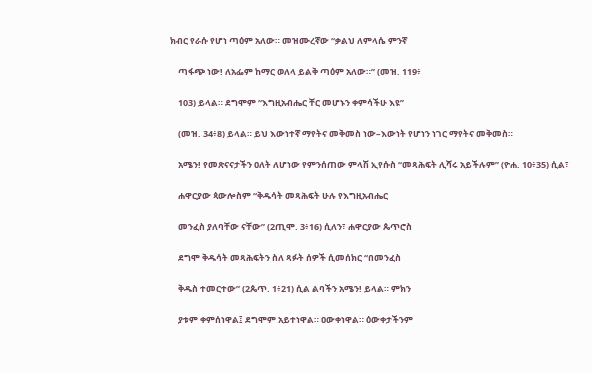ክብር የራሱ የሆነ ጣዕም አለው። መዝሙረኛው “ቃልህ ለምላሴ ምንኛ

    ጣፋጭ ነው! ለአፌም ከማር ወለላ ይልቅ ጣዕም አለው።” (መዝ. 119፥

    103) ይላል። ደግሞም “እግዚአብሔር ቸር መሆኑን ቀምሳችሁ እዩ”

    (መዝ. 34፥8) ይላል። ይህ እውነተኛ ማየትና መቅመስ ነው–እውነት የሆነን ነገር ማየትና መቅመስ።

    አሜን! የመጽናናታችን ዐለት ለሆነው የምንሰጠው ምላሽ ኢየሱስ “መጻሕፍት ሊሻሩ አይችሉም” (ዮሐ. 10፥35) ሲል፣

    ሐዋርያው ጳውሎስም “ቅዱሳት መጻሕፍት ሁሉ የእግዚአብሔር

    መንፈስ ያለባቸው ናቸው” (2ጢሞ. 3፥16) ሲለን፣ ሐዋርያው ጴጥሮስ

    ደግሞ ቅዱሳት መጻሕፍትን ስለ ጻፉት ሰዎች ሲመሰክር “በመንፈስ

    ቅዱስ ተመርተው” (2ጴጥ. 1፥21) ሲል ልባችን አሜን! ይላል። ምክን

    ያቱም ቀምሰነዋል፤ ደግሞም አይተነዋል። ዐውቀነዋል። ዕውቀታችንም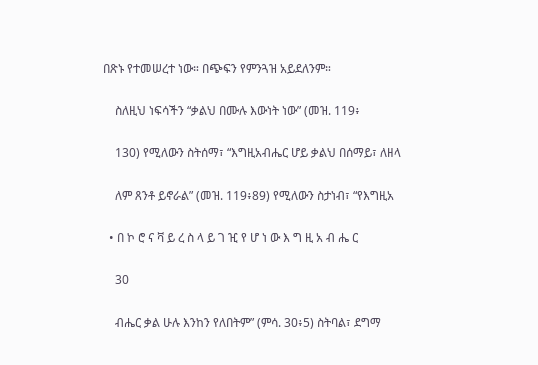በጽኑ የተመሠረተ ነው። በጭፍን የምንጓዝ አይደለንም።

    ስለዚህ ነፍሳችን “ቃልህ በሙሉ እውነት ነው” (መዝ. 119፥

    130) የሚለውን ስትሰማ፣ “እግዚአብሔር ሆይ ቃልህ በሰማይ፣ ለዘላ

    ለም ጸንቶ ይኖራል” (መዝ. 119፥89) የሚለውን ስታነብ፣ “የእግዚአ

  • በ ኮ ሮ ና ቫ ይ ረ ስ ላ ይ ገ ዢ የ ሆ ነ ው እ ግ ዚ አ ብ ሔ ር

    30

    ብሔር ቃል ሁሉ እንከን የለበትም” (ምሳ. 30፥5) ስትባል፣ ደግማ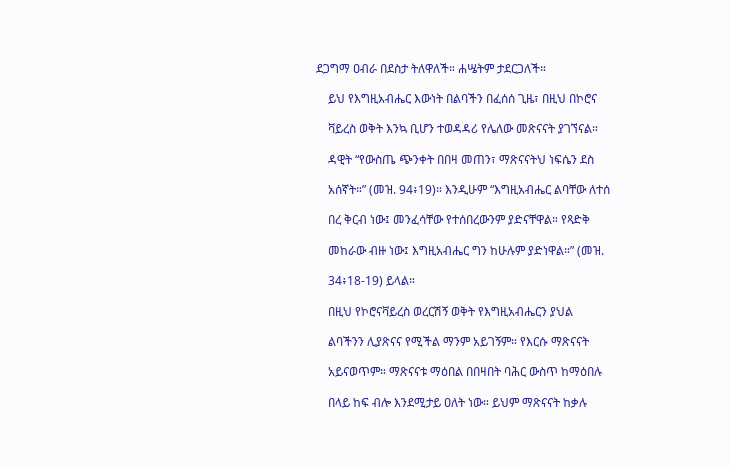ደጋግማ ዐብራ በደስታ ትለዋለች። ሐሤትም ታደርጋለች።

    ይህ የእግዚአብሔር እውነት በልባችን በፈሰሰ ጊዜ፣ በዚህ በኮሮና

    ቫይረስ ወቅት እንኳ ቢሆን ተወዳዳሪ የሌለው መጽናናት ያገኘናል።

    ዳዊት “የውስጤ ጭንቀት በበዛ መጠን፣ ማጽናናትህ ነፍሴን ደስ

    አሰኛት።” (መዝ. 94፥19)። እንዲሁም “እግዚአብሔር ልባቸው ለተሰ

    በረ ቅርብ ነው፤ መንፈሳቸው የተሰበረውንም ያድናቸዋል። የጻድቅ

    መከራው ብዙ ነው፤ እግዚአብሔር ግን ከሁሉም ያድነዋል።” (መዝ.

    34፥18-19) ይላል።

    በዚህ የኮሮናቫይረስ ወረርሽኝ ወቅት የእግዚአብሔርን ያህል

    ልባችንን ሊያጽናና የሚችል ማንም አይገኝም። የእርሱ ማጽናናት

    አይናወጥም። ማጽናናቱ ማዕበል በበዛበት ባሕር ውስጥ ከማዕበሉ

    በላይ ከፍ ብሎ እንደሚታይ ዐለት ነው። ይህም ማጽናናት ከቃሉ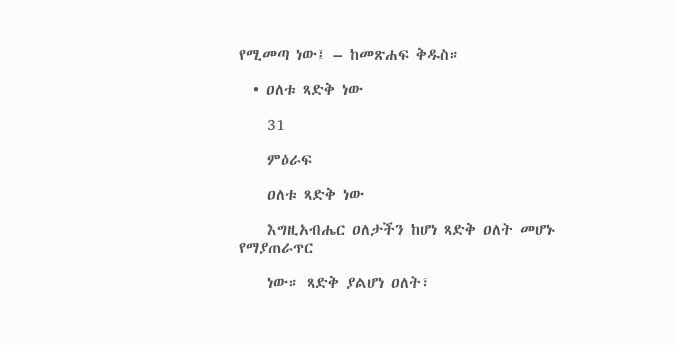የሚመጣ ነው፤ – ከመጽሐፍ ቅዱስ።

  • ዐለቱ ጻድቅ ነው

    31

    ምዕራፍ

    ዐለቱ ጻድቅ ነው

    እግዚአብሔር ዐለታችን ከሆነ ጻድቅ ዐለት መሆኑ የማያጠራጥር

    ነው። ጻድቅ ያልሆነ ዐለት፣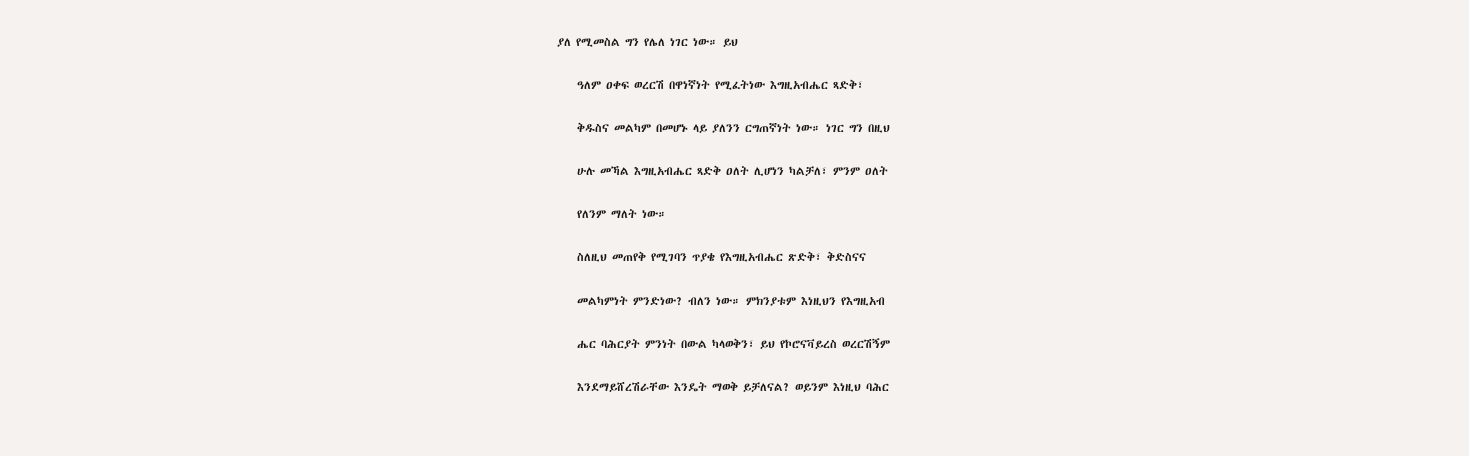ያለ የሚመስል ግን የሌለ ነገር ነው። ይህ

    ዓለም ዐቀፍ ወረርሽ በዋነኛነት የሚፈትነው እግዚአብሔር ጻድቅ፣

    ቅዱስና መልካም በመሆኑ ላይ ያለንን ርግጠኛነት ነው። ነገር ግን በዚህ

    ሁሉ መኻል እግዚአብሔር ጻድቅ ዐለት ሊሆነን ካልቻለ፣ ምንም ዐለት

    የለንም ማለት ነው።

    ስለዚህ መጠየቅ የሚገባን ጥያቄ የእግዚአብሔር ጽድቅ፣ ቅድስናና

    መልካምነት ምንድነው? ብለን ነው። ምክንያቱም እነዚህን የእግዚአብ

    ሔር ባሕርያት ምንነት በውል ካላወቅን፣ ይህ የኮሮናቫይረስ ወረርሽኝም

    እንደማይሸረሽራቸው እንዴት ማወቅ ይቻለናል? ወይንም እነዚህ ባሕር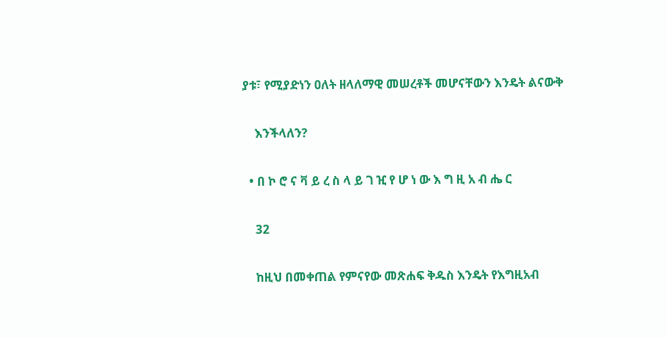ያቱ፣ የሚያድነን ዐለት ዘላለማዊ መሠረቶች መሆናቸውን እንዴት ልናውቅ

    እንችላለን?

  • በ ኮ ሮ ና ቫ ይ ረ ስ ላ ይ ገ ዢ የ ሆ ነ ው እ ግ ዚ አ ብ ሔ ር

    32

    ከዚህ በመቀጠል የምናየው መጽሐፍ ቅዱስ እንዴት የእግዚአብ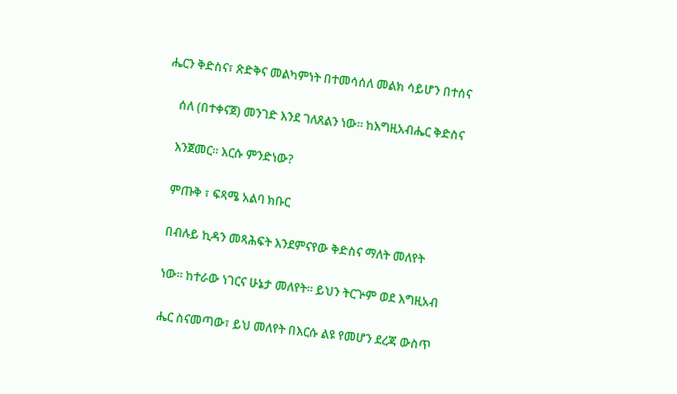ሔርን ቅድስና፣ ጽድቅና መልካምነት በተመሳሰለ መልክ ሳይሆን በተሰና

    ሰለ (በተቀናጀ) መንገድ እንደ ገለጸልን ነው። ከእግዚአብሔር ቅድስና

    እንጀመር። እርሱ ምንድነው?

    ምጡቅ ፣ ፍጻሜ አልባ ክቡር

    በብሉይ ኪዳን መጻሕፍት እንደምናየው ቅድስና ማለት መለየት

    ነው። ከተራው ነገርና ሁኔታ መለየት። ይህን ትርጕም ወደ እግዚአብ

    ሔር ስናመጣው፣ ይህ መለየት በእርሱ ልዩ የመሆን ደረጃ ውስጥ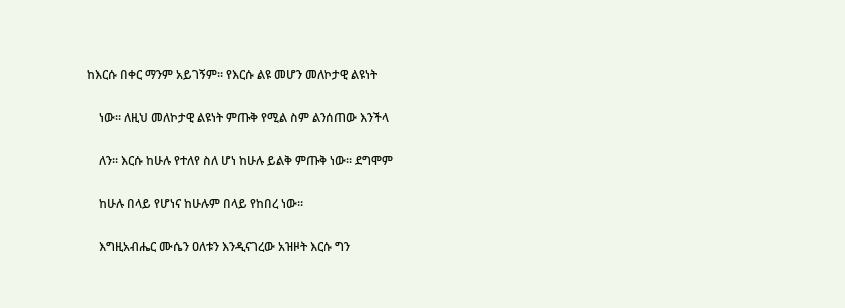ከእርሱ በቀር ማንም አይገኝም። የእርሱ ልዩ መሆን መለኮታዊ ልዩነት

    ነው። ለዚህ መለኮታዊ ልዩነት ምጡቅ የሚል ስም ልንሰጠው እንችላ

    ለን። እርሱ ከሁሉ የተለየ ስለ ሆነ ከሁሉ ይልቅ ምጡቅ ነው። ደግሞም

    ከሁሉ በላይ የሆነና ከሁሉም በላይ የከበረ ነው።

    እግዚአብሔር ሙሴን ዐለቱን እንዲናገረው አዝዞት እርሱ ግን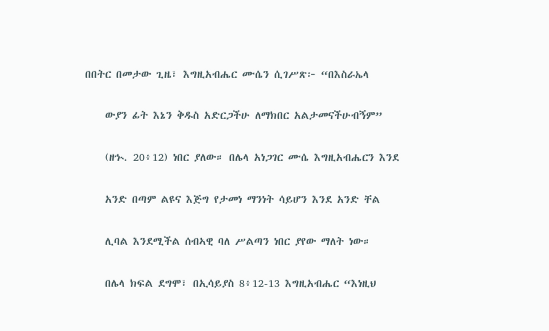በበትር በመታው ጊዜ፣ እግዚአብሔር ሙሴን ሲገሥጽ፦ “በእስራኤላ

    ውያን ፊት እኔን ቅዱስ አድርጋችሁ ለማክበር አልታመናችሁብኝም”

    (ዘኍ. 20፥12) ነበር ያለው። በሌላ አነጋገር ሙሴ እግዚአብሔርን እንደ

    አንድ በጣም ልዩና እጅግ የታመነ ማንነት ሳይሆን እንደ አንድ ቸል

    ሊባል እንደሚችል ሰብኣዊ ባለ ሥልጣን ነበር ያየው ማለት ነው።

    በሌላ ክፍል ደግሞ፣ በኢሳይያስ 8፥12-13 እግዚአብሔር “እነዚህ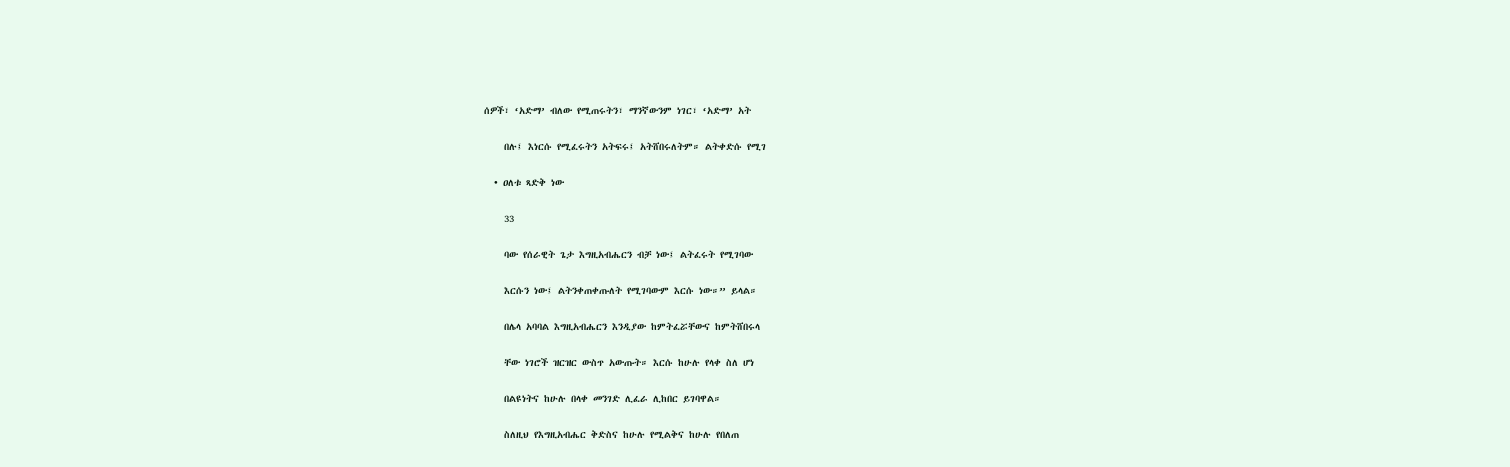ሰዎች፣ ‘አድማ’ ብለው የሚጠሩትን፣ ማንኛውንም ነገር፣ ‘አድማ’ አት

    በሉ፤ እነርሱ የሚፈሩትን አትፍሩ፤ አትሸበሩለትም። ልትቀድሱ የሚገ

  • ዐለቱ ጻድቅ ነው

    33

    ባው የሰራዊት ጌታ እግዚአብሔርን ብቻ ነው፤ ልትፈሩት የሚገባው

    እርሱን ነው፤ ልትንቀጠቀጡለት የሚገባውም እርሱ ነው።” ይላል።

    በሌላ አባባል እግዚአብሔርን እንዲያው ከምትፈሯቸውና ከምትሸበሩላ

    ቸው ነገሮች ዝርዝር ውስጥ አውጡት። እርሱ ከሁሉ የላቀ ስለ ሆነ

    በልዩነትና ከሁሉ በላቀ መንገድ ሊፈራ ሊከበር ይገባዋል።

    ስለዚህ የእግዚአብሔር ቅድስና ከሁሉ የሚልቅና ከሁሉ የበለጠ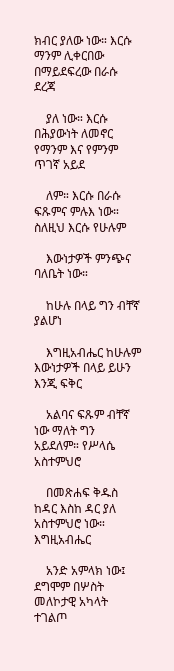ክብር ያለው ነው። እርሱ ማንም ሊቀርበው በማይደፍረው በራሱ ደረጃ

    ያለ ነው። እርሱ በሕያውነት ለመኖር የማንም እና የምንም ጥገኛ አይደ

    ለም። እርሱ በራሱ ፍጹምና ምሉእ ነው። ስለዚህ እርሱ የሁሉም

    እውነታዎች ምንጭና ባለቤት ነው።

    ከሁሉ በላይ ግን ብቸኛ ያልሆነ

    እግዚአብሔር ከሁሉም እውነታዎች በላይ ይሁን እንጂ ፍቅር

    አልባና ፍጹም ብቸኛ ነው ማለት ግን አይደለም። የሥላሴ አስተምህሮ

    በመጽሐፍ ቅዱስ ከዳር እስከ ዳር ያለ አስተምህሮ ነው። እግዚአብሔር

    አንድ አምላክ ነው፤ ደግሞም በሦስት መለኮታዊ አካላት ተገልጦ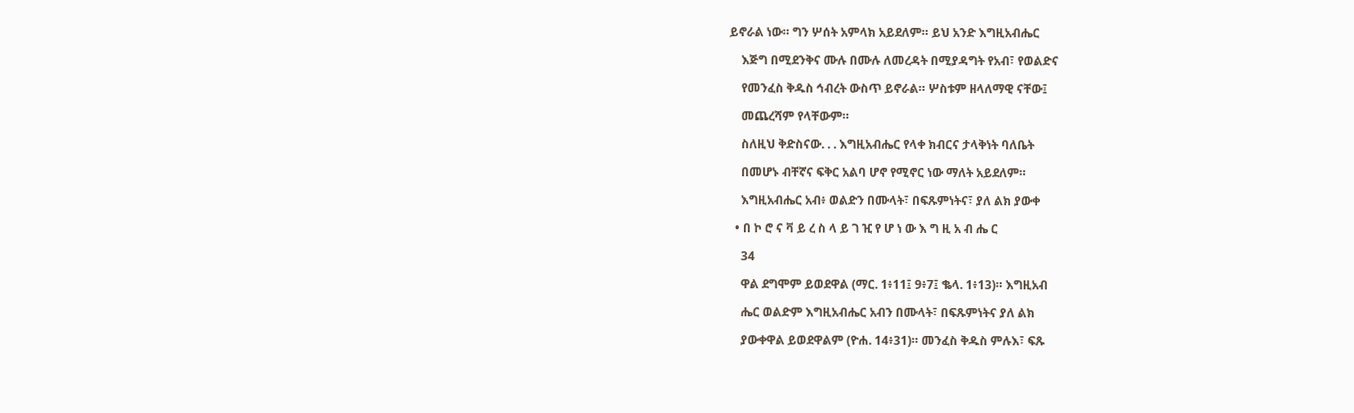ይኖራል ነው። ግን ሦሰት አምላክ አይደለም። ይህ አንድ እግዚአብሔር

    እጅግ በሚደንቅና ሙሉ በሙሉ ለመረዳት በሚያዳግት የአብ፣ የወልድና

    የመንፈስ ቅዱስ ኅብረት ውስጥ ይኖራል። ሦስቱም ዘላለማዊ ናቸው፤

    መጨረሻም የላቸውም።

    ስለዚህ ቅድስናው. . . እግዚአብሔር የላቀ ክብርና ታላቅነት ባለቤት

    በመሆኑ ብቸኛና ፍቅር አልባ ሆኖ የሚኖር ነው ማለት አይደለም።

    እግዚአብሔር አብ፥ ወልድን በሙላት፣ በፍጹምነትና፣ ያለ ልክ ያውቀ

  • በ ኮ ሮ ና ቫ ይ ረ ስ ላ ይ ገ ዢ የ ሆ ነ ው እ ግ ዚ አ ብ ሔ ር

    34

    ዋል ደግሞም ይወደዋል (ማር. 1፥11፤ 9፥7፤ ቈላ. 1፥13)። እግዚአብ

    ሔር ወልድም እግዚአብሔር አብን በሙላት፣ በፍጹምነትና ያለ ልክ

    ያውቀዋል ይወደዋልም (ዮሐ. 14፥31)። መንፈስ ቅዱስ ምሉእ፣ ፍጹ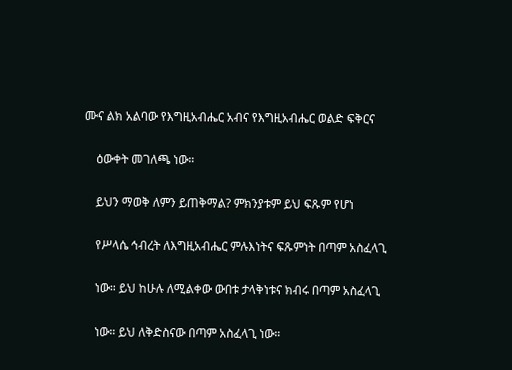ሙና ልክ አልባው የእግዚአብሔር አብና የእግዚአብሔር ወልድ ፍቅርና

    ዕውቀት መገለጫ ነው።

    ይህን ማወቅ ለምን ይጠቅማል? ምክንያቱም ይህ ፍጹም የሆነ

    የሥላሴ ኅብረት ለእግዚአብሔር ምሉእነትና ፍጹምነት በጣም አስፈላጊ

    ነው። ይህ ከሁሉ ለሚልቀው ውበቱ ታላቅነቱና ክብሩ በጣም አስፈላጊ

    ነው። ይህ ለቅድስናው በጣም አስፈላጊ ነው።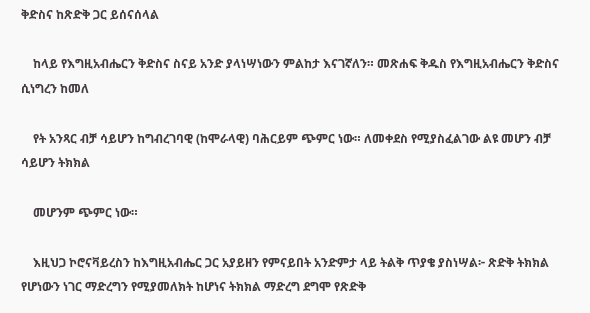ቅድስና ከጽድቅ ጋር ይሰናሰላል

    ከላይ የእግዚአብሔርን ቅድስና ስናይ አንድ ያላነሣነውን ምልከታ እናገኛለን። መጽሐፍ ቅዱስ የእግዚአብሔርን ቅድስና ሲነግረን ከመለ

    የት አንጻር ብቻ ሳይሆን ከግብረገባዊ (ከሞራላዊ) ባሕርይም ጭምር ነው። ለመቀደስ የሚያስፈልገው ልዩ መሆን ብቻ ሳይሆን ትክክል

    መሆንም ጭምር ነው።

    እዚህጋ ኮሮናቫይረስን ከእግዚአብሔር ጋር አያይዘን የምናይበት አንድምታ ላይ ትልቅ ጥያቄ ያስነሣል፦ ጽድቅ ትክክል የሆነውን ነገር ማድረግን የሚያመለክት ከሆነና ትክክል ማድረግ ደግሞ የጽድቅ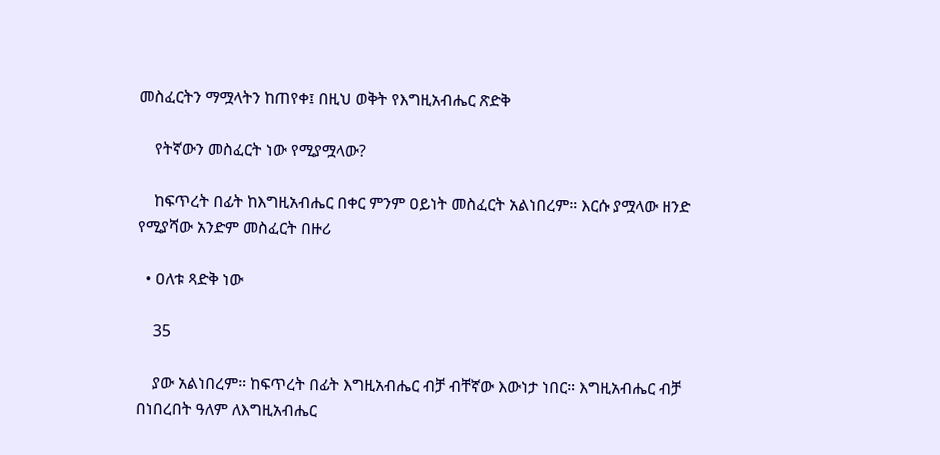መስፈርትን ማሟላትን ከጠየቀ፤ በዚህ ወቅት የእግዚአብሔር ጽድቅ

    የትኛውን መስፈርት ነው የሚያሟላው?

    ከፍጥረት በፊት ከእግዚአብሔር በቀር ምንም ዐይነት መስፈርት አልነበረም። እርሱ ያሟላው ዘንድ የሚያሻው አንድም መስፈርት በዙሪ

  • ዐለቱ ጻድቅ ነው

    35

    ያው አልነበረም። ከፍጥረት በፊት እግዚአብሔር ብቻ ብቸኛው እውነታ ነበር። እግዚአብሔር ብቻ በነበረበት ዓለም ለእግዚአብሔር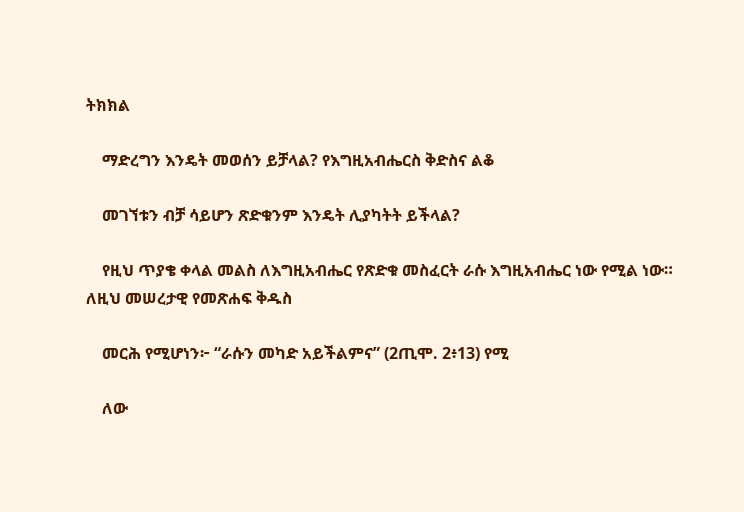ትክክል

    ማድረግን እንዴት መወሰን ይቻላል? የእግዚአብሔርስ ቅድስና ልቆ

    መገኘቱን ብቻ ሳይሆን ጽድቁንም እንዴት ሊያካትት ይችላል?

    የዚህ ጥያቄ ቀላል መልስ ለእግዚአብሔር የጽድቁ መስፈርት ራሱ እግዚአብሔር ነው የሚል ነው። ለዚህ መሠረታዊ የመጽሐፍ ቅዱስ

    መርሕ የሚሆነን፦ “ራሱን መካድ አይችልምና” (2ጢሞ. 2፥13) የሚ

    ለው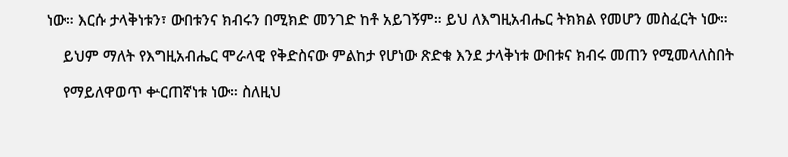ነው። እርሱ ታላቅነቱን፣ ውበቱንና ክብሩን በሚክድ መንገድ ከቶ አይገኝም። ይህ ለእግዚአብሔር ትክክል የመሆን መስፈርት ነው።

    ይህም ማለት የእግዚአብሔር ሞራላዊ የቅድስናው ምልከታ የሆነው ጽድቁ እንደ ታላቅነቱ ውበቱና ክብሩ መጠን የሚመላለስበት

    የማይለዋወጥ ቍርጠኛነቱ ነው። ስለዚህ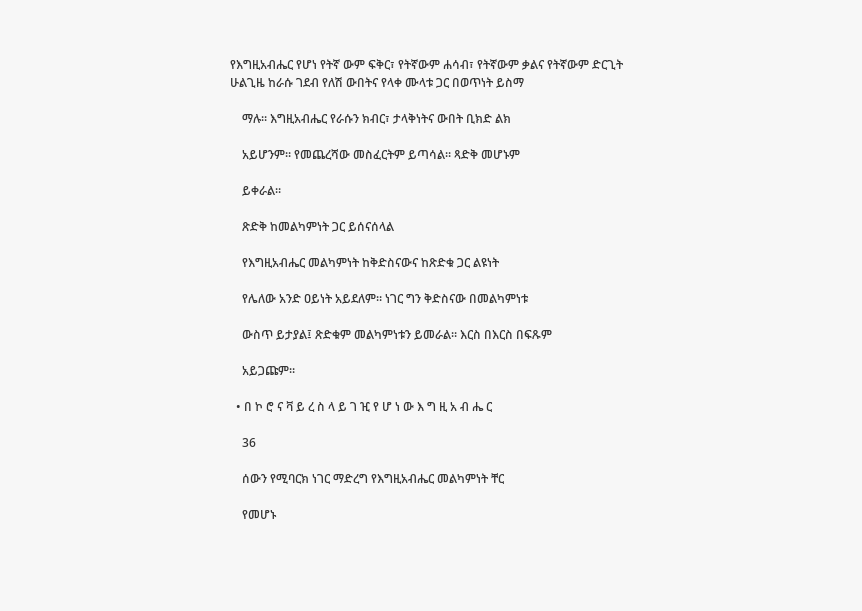የእግዚአብሔር የሆነ የትኛ ውም ፍቅር፣ የትኛውም ሐሳብ፣ የትኛውም ቃልና የትኛውም ድርጊት ሁልጊዜ ከራሱ ገደብ የለሽ ውበትና የላቀ ሙላቱ ጋር በወጥነት ይስማ

    ማሉ። እግዚአብሔር የራሱን ክብር፣ ታላቅነትና ውበት ቢክድ ልክ

    አይሆንም። የመጨረሻው መስፈርትም ይጣሳል። ጻድቅ መሆኑም

    ይቀራል።

    ጽድቅ ከመልካምነት ጋር ይሰናሰላል

    የእግዚአብሔር መልካምነት ከቅድስናውና ከጽድቁ ጋር ልዩነት

    የሌለው አንድ ዐይነት አይደለም። ነገር ግን ቅድስናው በመልካምነቱ

    ውስጥ ይታያል፤ ጽድቁም መልካምነቱን ይመራል። እርስ በእርስ በፍጹም

    አይጋጩም።

  • በ ኮ ሮ ና ቫ ይ ረ ስ ላ ይ ገ ዢ የ ሆ ነ ው እ ግ ዚ አ ብ ሔ ር

    36

    ሰውን የሚባርክ ነገር ማድረግ የእግዚአብሔር መልካምነት ቸር

    የመሆኑ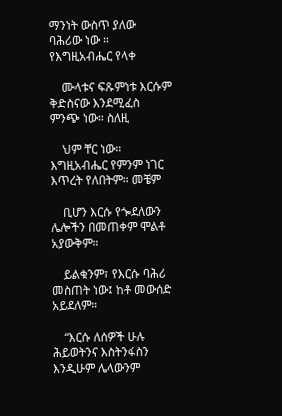ማንነት ውስጥ ያለው ባሕሪው ነው ። የእግዚአብሔር የላቀ

    ሙላቱና ፍጹምነቱ እርሱም ቅድስናው እንደሚፈስ ምንጭ ነው። ስለዚ

    ህም ቸር ነው። እግዚአብሔር የምንም ነገር እጥረት የለበትም። መቼም

    ቢሆን እርሱ የጐደለውን ሌሎችን በመጠቀም ሞልቶ አያውቅም።

    ይልቁንም፣ የእርሱ ባሕሪ መስጠት ነው፤ ከቶ መውሰድ አይደለም።

    “እርሱ ለሰዎች ሁሉ ሕይወትንና እስትንፋስን እንዲሁም ሌላውንም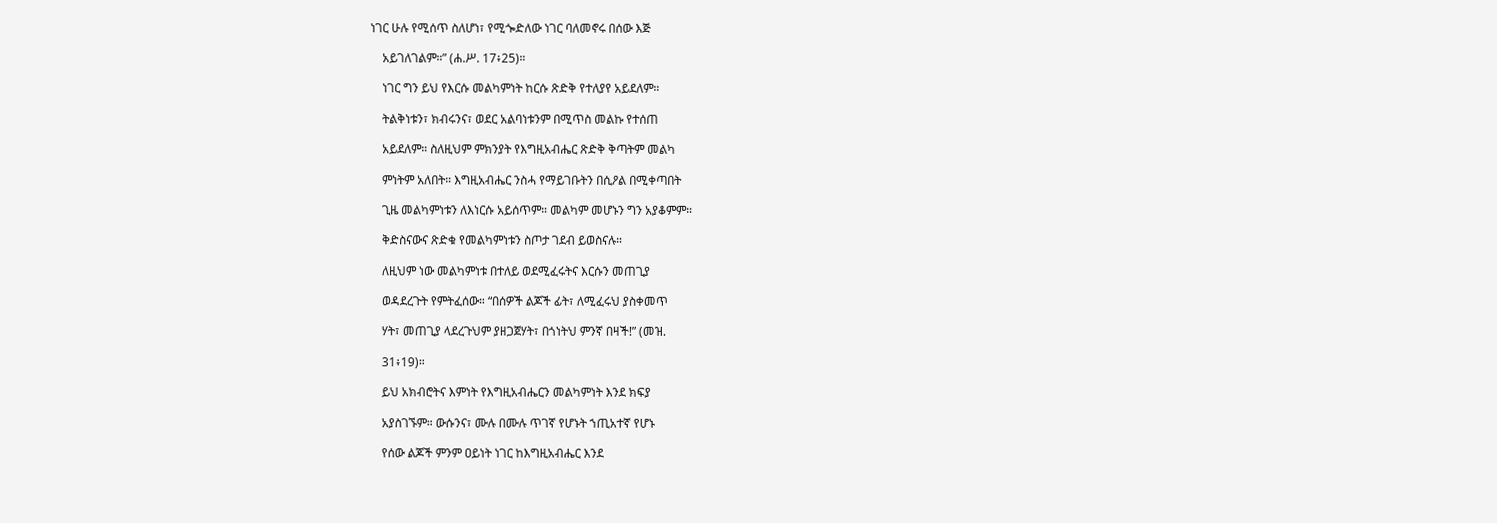ነገር ሁሉ የሚሰጥ ስለሆነ፣ የሚጐድለው ነገር ባለመኖሩ በሰው እጅ

    አይገለገልም።” (ሐ.ሥ. 17፥25)።

    ነገር ግን ይህ የእርሱ መልካምነት ከርሱ ጽድቅ የተለያየ አይደለም።

    ትልቅነቱን፣ ክብሩንና፣ ወደር አልባነቱንም በሚጥስ መልኩ የተሰጠ

    አይደለም። ስለዚህም ምክንያት የእግዚአብሔር ጽድቅ ቅጣትም መልካ

    ምነትም አለበት። እግዚአብሔር ንስሓ የማይገቡትን በሲዖል በሚቀጣበት

    ጊዜ መልካምነቱን ለእነርሱ አይሰጥም። መልካም መሆኑን ግን አያቆምም።

    ቅድስናውና ጽድቁ የመልካምነቱን ስጦታ ገደብ ይወስናሉ።

    ለዚህም ነው መልካምነቱ በተለይ ወደሚፈሩትና እርሱን መጠጊያ

    ወዳደረጉት የምትፈሰው። “በሰዎች ልጆች ፊት፣ ለሚፈሩህ ያስቀመጥ

    ሃት፣ መጠጊያ ላደረጉህም ያዘጋጀሃት፣ በጎነትህ ምንኛ በዛች!” (መዝ.

    31፥19)።

    ይህ አክብሮትና እምነት የእግዚአብሔርን መልካምነት እንደ ክፍያ

    አያስገኙም። ውሱንና፣ ሙሉ በሙሉ ጥገኛ የሆኑት ኀጢአተኛ የሆኑ

    የሰው ልጆች ምንም ዐይነት ነገር ከእግዚአብሔር እንደ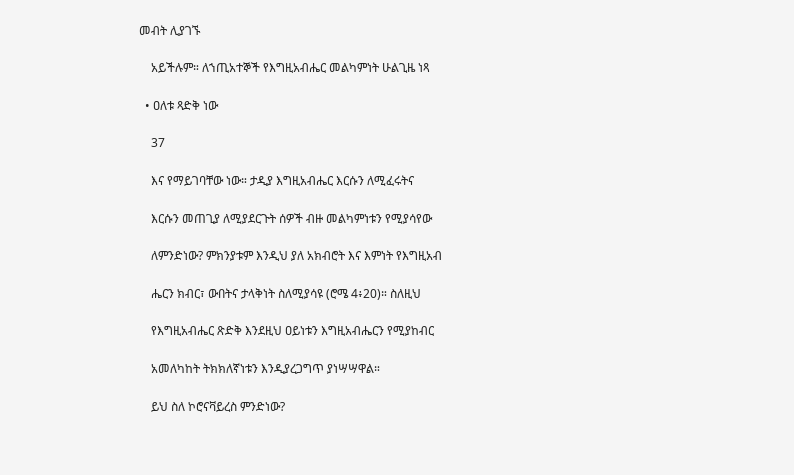መብት ሊያገኙ

    አይችሉም። ለኀጢአተኞች የእግዚአብሔር መልካምነት ሁልጊዜ ነጻ

  • ዐለቱ ጻድቅ ነው

    37

    እና የማይገባቸው ነው። ታዲያ እግዚአብሔር እርሱን ለሚፈሩትና

    እርሱን መጠጊያ ለሚያደርጉት ሰዎች ብዙ መልካምነቱን የሚያሳየው

    ለምንድነው? ምክንያቱም እንዲህ ያለ አክብሮት እና እምነት የእግዚአብ

    ሔርን ክብር፣ ውበትና ታላቅነት ስለሚያሳዩ (ሮሜ 4፥20)። ስለዚህ

    የእግዚአብሔር ጽድቅ እንደዚህ ዐይነቱን እግዚአብሔርን የሚያከብር

    አመለካከት ትክክለኛነቱን እንዲያረጋግጥ ያነሣሣዋል።

    ይህ ስለ ኮሮናቫይረስ ምንድነው?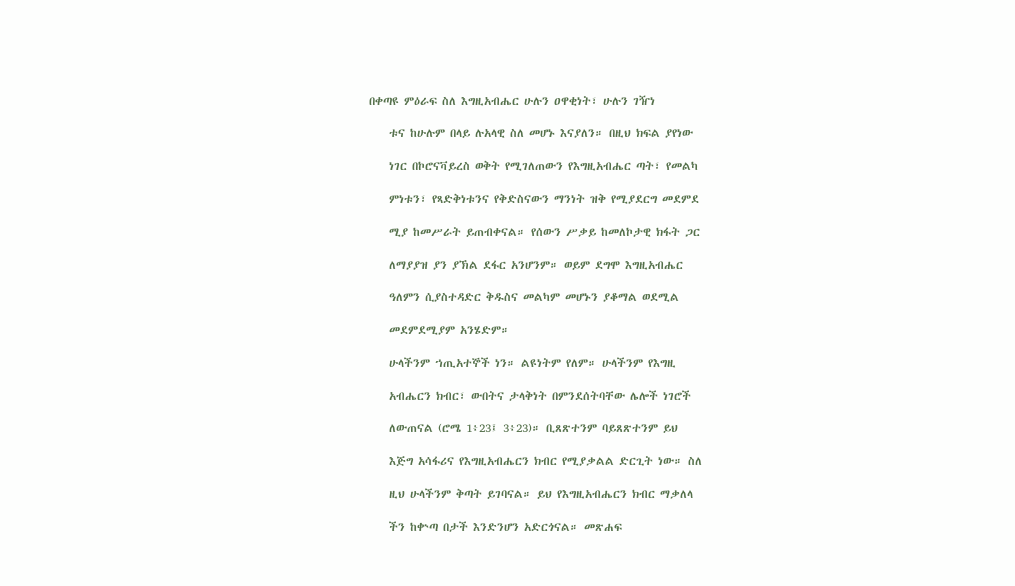በቀጣዩ ምዕራፍ ስለ እግዚአብሔር ሁሉን ዐዋቂነት፣ ሁሉን ገዥነ

    ቱና ከሁሉም በላይ ሉአላዊ ስለ መሆኑ እናያለን። በዚህ ክፍል ያየነው

    ነገር በኮሮናቫይረስ ወቅት የሚገለጠውን የእግዚአብሔር ጣት፣ የመልካ

    ምነቱን፣ የጻድቅነቱንና የቅድስናውን ማንነት ዝቅ የሚያደርግ መደምደ

    ሚያ ከመሥራት ይጠብቀናል። የሰውን ሥቃይ ከመለኮታዊ ክፋት ጋር

    ለማያያዝ ያን ያኽል ደፋር አንሆንም። ወይም ደግሞ እግዚአብሔር

    ዓለምን ሲያስተዳድር ቅዱስና መልካም መሆኑን ያቆማል ወደሚል

    መደምደሚያም አንሄድም።

    ሁላችንም ኀጢአተኞች ነን። ልዩነትም የለም። ሁላችንም የእግዚ

    አብሔርን ክብር፣ ውበትና ታላቅነት በምንደሰትባቸው ሌሎች ነገሮች

    ለውጠናል (ሮሜ 1፥23፤ 3፥23)። ቢጸጽተንም ባይጸጽተንም ይህ

    እጅግ አሳፋሪና የእግዚአብሔርን ክብር የሚያቃልል ድርጊት ነው። ስለ

    ዚህ ሁላችንም ቅጣት ይገባናል። ይህ የእግዚአብሔርን ክብር ማቃለላ

    ችን ከቍጣ በታች እንድንሆን አድርጎናል። መጽሐፍ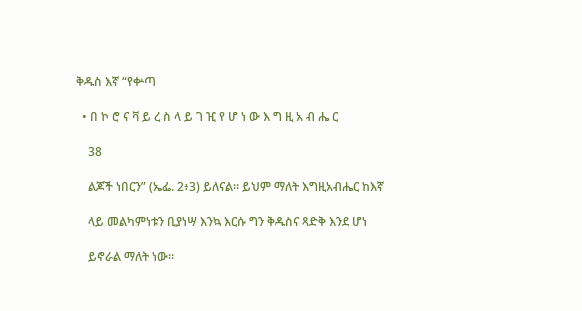ቅዱስ እኛ “የቍጣ

  • በ ኮ ሮ ና ቫ ይ ረ ስ ላ ይ ገ ዢ የ ሆ ነ ው እ ግ ዚ አ ብ ሔ ር

    38

    ልጆች ነበርን” (ኤፌ. 2፥3) ይለናል። ይህም ማለት እግዚአብሔር ከእኛ

    ላይ መልካምነቱን ቢያነሣ እንኳ እርሱ ግን ቅዱስና ጻድቅ እንደ ሆነ

    ይኖራል ማለት ነው።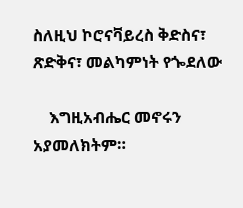ስለዚህ ኮሮናቫይረስ ቅድስና፣ ጽድቅና፣ መልካምነት የጐደለው

    እግዚአብሔር መኖሩን አያመለክትም።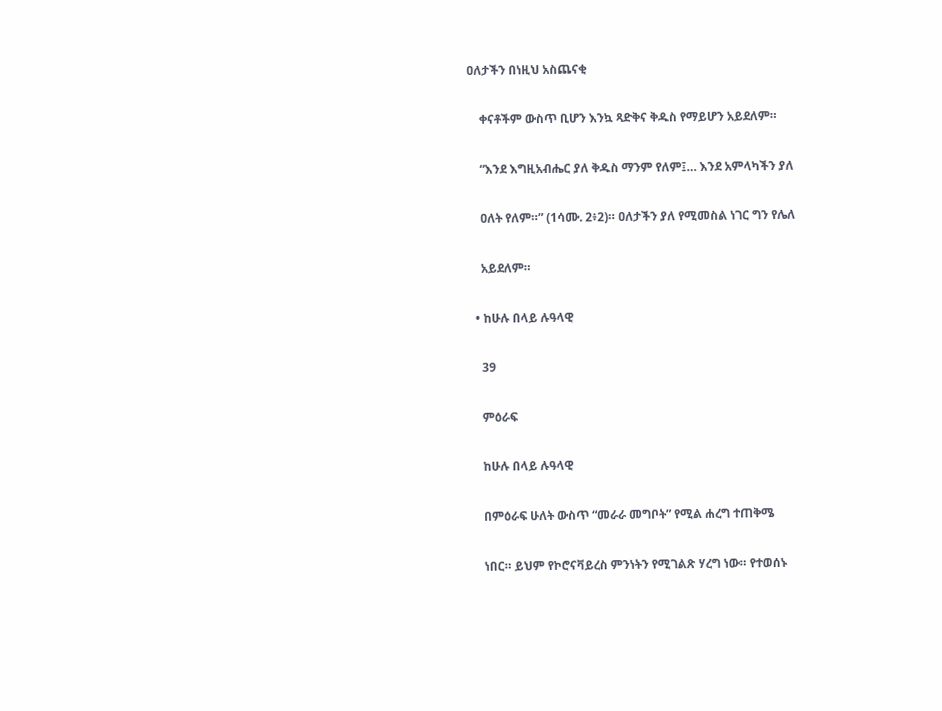ዐለታችን በነዚህ አስጨናቂ

    ቀናቶችም ውስጥ ቢሆን እንኳ ጻድቅና ቅዱስ የማይሆን አይደለም።

    “እንደ እግዚአብሔር ያለ ቅዱስ ማንም የለም፤… እንደ አምላካችን ያለ

    ዐለት የለም።” (1ሳሙ. 2፥2)። ዐለታችን ያለ የሚመስል ነገር ግን የሌለ

    አይደለም።

  • ከሁሉ በላይ ሉዓላዊ

    39

    ምዕራፍ

    ከሁሉ በላይ ሉዓላዊ

    በምዕራፍ ሁለት ውስጥ “መራራ መግቦት” የሚል ሐረግ ተጠቅሜ

    ነበር። ይህም የኮሮናቫይረስ ምንነትን የሚገልጽ ሃረግ ነው። የተወሰኑ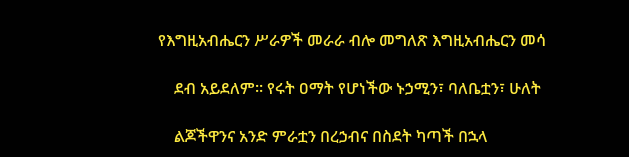የእግዚአብሔርን ሥራዎች መራራ ብሎ መግለጽ እግዚአብሔርን መሳ

    ደብ አይደለም። የሩት ዐማት የሆነችው ኑኃሚን፣ ባለቤቷን፣ ሁለት

    ልጆችዋንና አንድ ምራቷን በረኃብና በስደት ካጣች በኋላ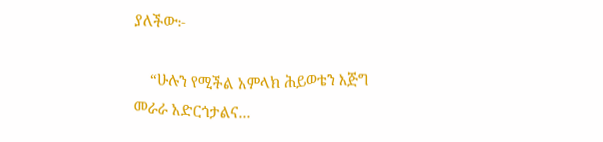ያለችው፦

    “ሁሉን የሚችል አምላክ ሕይወቴን እጅግ መራራ አድርጎታልና...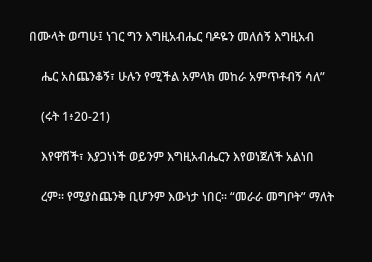በሙላት ወጣሁ፤ ነገር ግን እግዚአብሔር ባዶዬን መለሰኝ እግዚአብ

    ሔር አስጨንቆኝ፣ ሁሉን የሚችል አምላክ መከራ አምጥቶብኝ ሳለ”

    (ሩት 1፥20-21)

    እየዋሸች፣ እያጋነነች ወይንም እግዚአብሔርን እየወነጀለች አልነበ

    ረም። የሚያስጨንቅ ቢሆንም እውነታ ነበር። “መራራ መግቦት” ማለት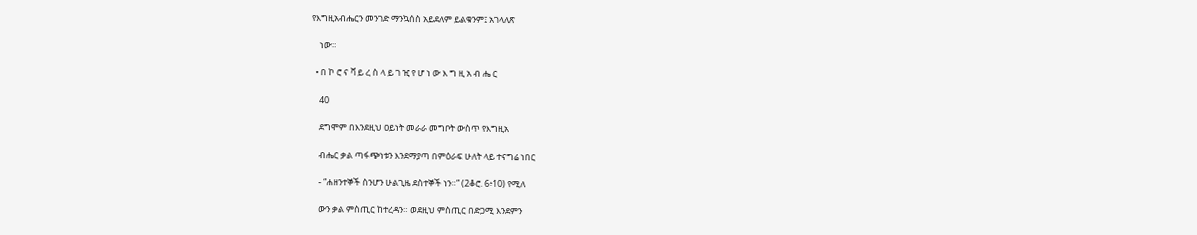የእግዚአብሔርን መንገድ ማንኳሰስ አይደለም ይልቁንም፤ አገላለጽ

    ነው።

  • በ ኮ ሮ ና ቫ ይ ረ ስ ላ ይ ገ ዢ የ ሆ ነ ው እ ግ ዚ አ ብ ሔ ር

    40

    ደግሞም በእንደዚህ ዐይነት መራራ መግቦት ውስጥ የእግዚአ

    ብሔር ቃል ጣፋጭነቱን እንደማያጣ በምዕራፍ ሁለት ላይ ተናግሬ ነበር

    - “ሐዘንተኞች ስንሆን ሁልጊዜ ደስተኞች ነን።” (2ቆሮ. 6፥10) የሚለ

    ውን ቃል ምስጢር ከተረዳን። ወደዚህ ምስጢር በድጋሚ እንደምን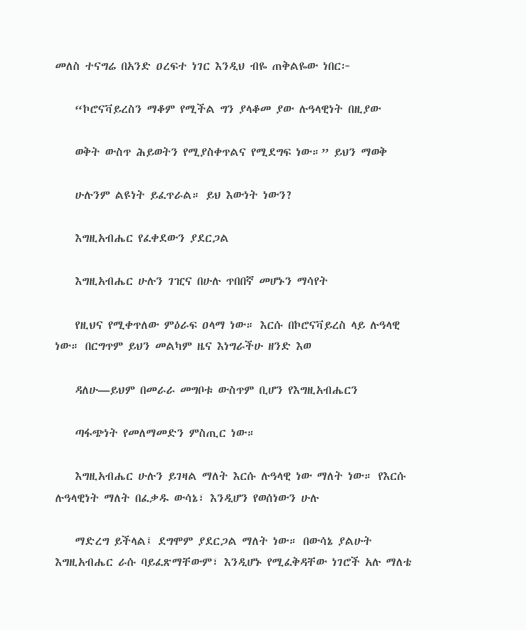መለስ ተናግሬ በአንድ ዐረፍተ ነገር እንዲህ ብዬ ጠቅልዬው ነበር፦

    “ኮሮናቫይረስን ማቆም የሚችል ግን ያላቆመ ያው ሉዓላዊነት በዚያው

    ወቅት ውስጥ ሕይወትን የሚያስቀጥልና የሚደግፍ ነው።” ይህን ማወቅ

    ሁሉንም ልዩነት ይፈጥራል። ይህ እውነት ነውን?

    እግዚአብሔር የፈቀደውን ያደርጋል

    እግዚአብሔር ሁሉን ገዢና በሁሉ ጥበበኛ መሆኑን ማሳየት

    የዚህና የሚቀጥለው ምዕራፍ ዐላማ ነው። እርሱ በኮሮናቫይረስ ላይ ሉዓላዊ ነው። በርግጥም ይህን መልካም ዜና እነግራችሁ ዘንድ እወ

    ዳለሁ―ይህም በመራራ መግቦቱ ውስጥም ቢሆን የእግዚአብሔርን

    ጣፋጭነት የመለማመድን ምስጢር ነው።

    እግዚአብሔር ሁሉን ይገዛል ማለት እርሱ ሉዓላዊ ነው ማለት ነው። የእርሱ ሉዓላዊነት ማለት በፈቃዱ ውሳኔ፣ እንዲሆን የወሰነውን ሁሉ

    ማድረግ ይችላል፤ ደግሞም ያደርጋል ማለት ነው። በውሳኔ ያልሁት እግዚአብሔር ራሱ ባይፈጽማቸውም፣ እንዲሆኑ የሚፈቅዳቸው ነገሮች አሉ ማለቴ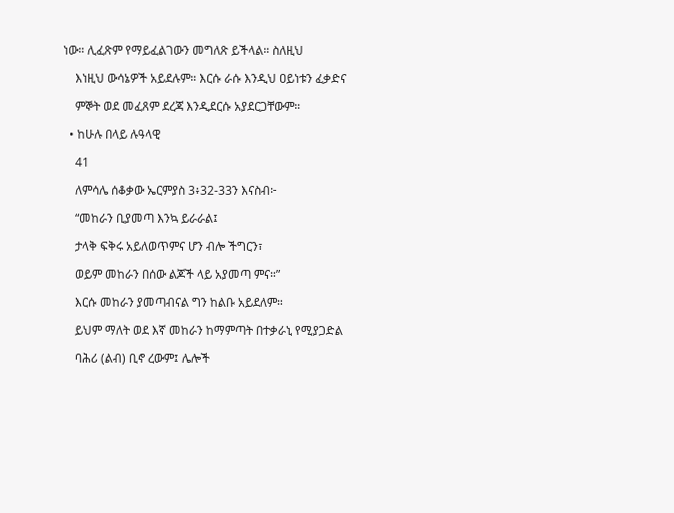ነው። ሊፈጽም የማይፈልገውን መግለጽ ይችላል። ስለዚህ

    እነዚህ ውሳኔዎች አይደሉም። እርሱ ራሱ እንዲህ ዐይነቱን ፈቃድና

    ምኞት ወደ መፈጸም ደረጃ እንዲደርሱ አያደርጋቸውም።

  • ከሁሉ በላይ ሉዓላዊ

    41

    ለምሳሌ ሰቆቃው ኤርምያስ 3፥32-33ን እናስብ፦

    “መከራን ቢያመጣ እንኳ ይራራል፤

    ታላቅ ፍቅሩ አይለወጥምና ሆን ብሎ ችግርን፣

    ወይም መከራን በሰው ልጆች ላይ አያመጣ ምና።”

    እርሱ መከራን ያመጣብናል ግን ከልቡ አይደለም።

    ይህም ማለት ወደ እኛ መከራን ከማምጣት በተቃራኒ የሚያጋድል

    ባሕሪ (ልብ) ቢኖ ረውም፤ ሌሎች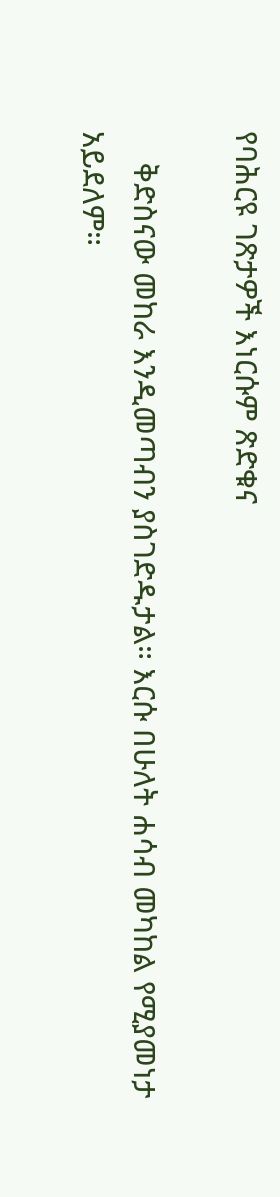የባሕርዩ ገጽታዎች እነርሱም ጽድቁና

    ቅድስናው መከራ እንዲመጣብን ያስገድዱታል። እርሱ በሁለት ሐሳብ መካከል የሚያመነታ አይደለም።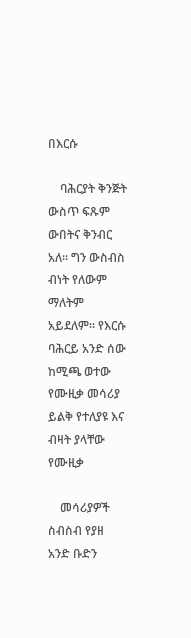በእርሱ

    ባሕርያት ቅንጅት ውስጥ ፍጹም ውበትና ቅንብር አለ። ግን ውስብስ ብነት የለውም ማለትም አይደለም። የእርሱ ባሕርይ አንድ ሰው ከሚጫ ወተው የሙዚቃ መሳሪያ ይልቅ የተለያዩ እና ብዛት ያላቸው የሙዚቃ

    መሳሪያዎች ስብስብ የያዘ አንድ ቡድን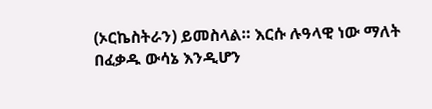(ኦርኬስትራን) ይመስላል። እርሱ ሉዓላዊ ነው ማለት በፈቃዱ ውሳኔ እንዲሆን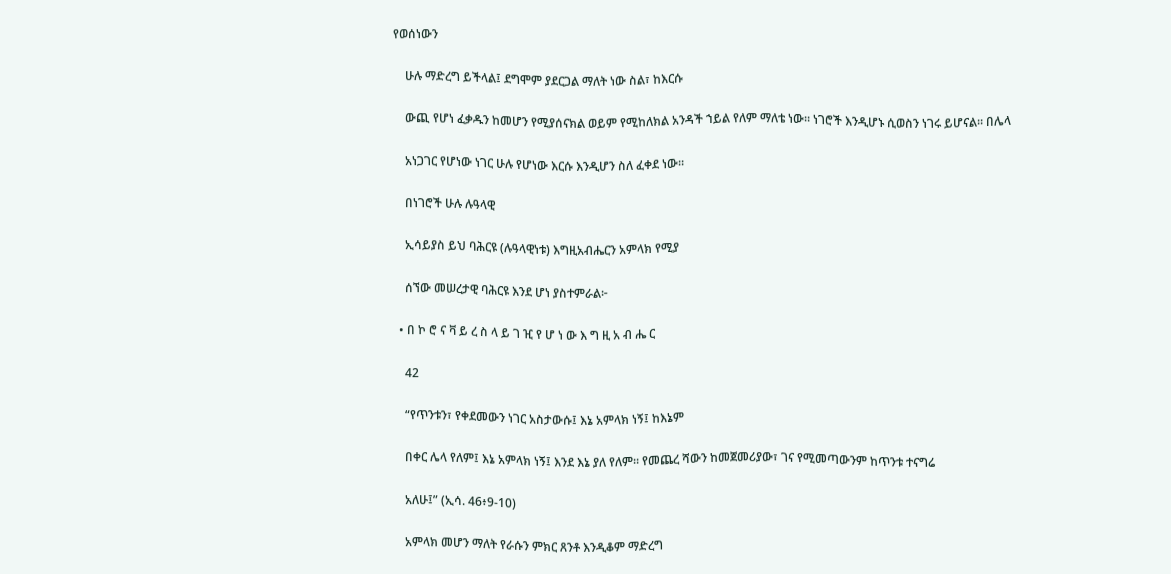የወሰነውን

    ሁሉ ማድረግ ይችላል፤ ደግሞም ያደርጋል ማለት ነው ስል፣ ከእርሱ

    ውጪ የሆነ ፈቃዱን ከመሆን የሚያሰናክል ወይም የሚከለክል አንዳች ኀይል የለም ማለቴ ነው። ነገሮች እንዲሆኑ ሲወስን ነገሩ ይሆናል። በሌላ

    አነጋገር የሆነው ነገር ሁሉ የሆነው እርሱ እንዲሆን ስለ ፈቀደ ነው።

    በነገሮች ሁሉ ሉዓላዊ

    ኢሳይያስ ይህ ባሕርዩ (ሉዓላዊነቱ) እግዚአብሔርን አምላክ የሚያ

    ሰኘው መሠረታዊ ባሕርዩ እንደ ሆነ ያስተምራል፦

  • በ ኮ ሮ ና ቫ ይ ረ ስ ላ ይ ገ ዢ የ ሆ ነ ው እ ግ ዚ አ ብ ሔ ር

    42

    “የጥንቱን፣ የቀደመውን ነገር አስታውሱ፤ እኔ አምላክ ነኝ፤ ከእኔም

    በቀር ሌላ የለም፤ እኔ አምላክ ነኝ፤ እንደ እኔ ያለ የለም። የመጨረ ሻውን ከመጀመሪያው፣ ገና የሚመጣውንም ከጥንቱ ተናግሬ

    አለሁ፤” (ኢሳ. 46፥9-10)

    አምላክ መሆን ማለት የራሱን ምክር ጸንቶ እንዲቆም ማድረግ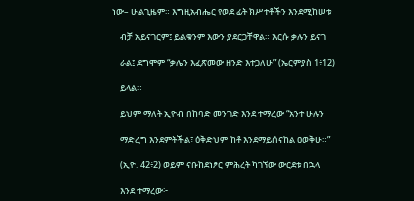ነው– ሁልጊዜም። እግዚአብሔር የወደ ፊት ክሥተቶችን እንደሚከሠቱ

    ብቻ አይናገርም፤ ይልቁንም እውን ያደርጋቸዋል። እርሱ ቃሉን ይናገ

    ራል፤ ደግሞም “ቃሌን እፈጽመው ዘንድ እተጋለሁ” (ኤርምያስ 1፥12)

    ይላል።

    ይህም ማለት ኢዮብ በከባድ መንገድ እንደ ተማረው “አንተ ሁሉን

    ማድረግ እንደምትችል፣ ዕቅድህም ከቶ እንደማይሰናከል ዐወቅሁ።”

    (ኢዮ. 42፥2) ወይም ናቡከደነፆር ምሕረት ካገኘው ውርደቱ በኋላ

    እንደ ተማረው፦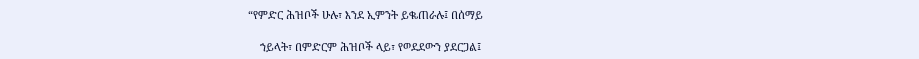“የምድር ሕዝቦች ሁሉ፣ እንደ ኢምንት ይቈጠራሉ፤ በሰማይ

    ኀይላት፣ በምድርም ሕዝቦች ላይ፣ የወደደውን ያደርጋል፤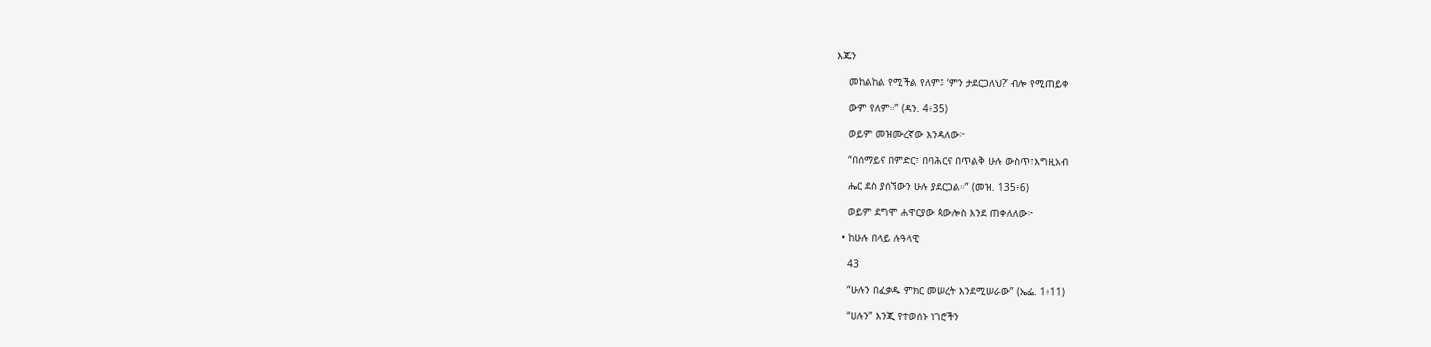እጁን

    መከልከል የሚችል የለም፤ ‘ምን ታደርጋለህ?’ ብሎ የሚጠይቀ

    ውም የለም።” (ዳን. 4፥35)

    ወይም መዝሙረኛው እንዳለው፦

    “በሰማይና በምድር፣ በባሕርና በጥልቅ ሁሉ ውስጥ፣እግዚአብ

    ሔር ደስ ያሰኘውን ሁሉ ያደርጋል።” (መዝ. 135፥6)

    ወይም ደግሞ ሐዋርያው ጳውሎስ እንደ ጠቀለለው፦

  • ከሁሉ በላይ ሉዓላዊ

    43

    “ሁሉን በፈቃዱ ምክር መሠረት እንደሚሠራው” (ኤፌ. 1፥11)

    “ሀሉን” እንጂ የተወሰኑ ነገሮችን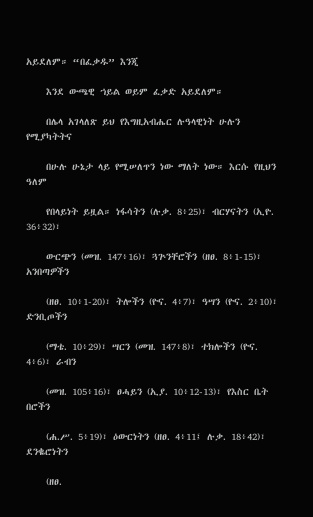አይደለም። “በፈቃዱ” እንጂ

    እንደ ውጫዊ ኀይል ወይም ፈቃድ አይደለም።

    በሌላ አገላለጽ ይህ የእግዚአብሔር ሉዓላዊነት ሁሉን የሚያካትትና

    በሁሉ ሁኔታ ላይ የሚሠለጥን ነው ማለት ነው። እርሱ የዚህን ዓለም

    የበላይነት ይዟል። ነፋሳትን (ሉቃ. 8፥25)፣ ብርሃናትን (ኢዮ. 36፥32)፣

    ውርጭን (መዝ. 147፥16)፣ ጓጕንቸሮችን (ዘፀ. 8፥1-15)፣ አንበጣዎችን

    (ዘፀ. 10፥1-20)፣ ትሎችን (ዮና. 4፥7)፣ ዓሣን (ዮና. 2፥10)፣ ድንቢጦችን

    (ማቴ. 10፥29)፣ ሣርን (መዝ. 147፥8)፣ ተክሎችን (ዮና. 4፥6)፣ ራብን

    (መዝ. 105፥16)፣ ፀሓይን (ኢያ. 10፥12-13)፣ የእስር ቤት በሮችን

    (ሐ.ሥ. 5፥19)፣ ዕውርነትን (ዘፀ. 4፥11፤ ሉቃ. 18፥42)፣ ደንቈሮነትን

    (ዘፀ.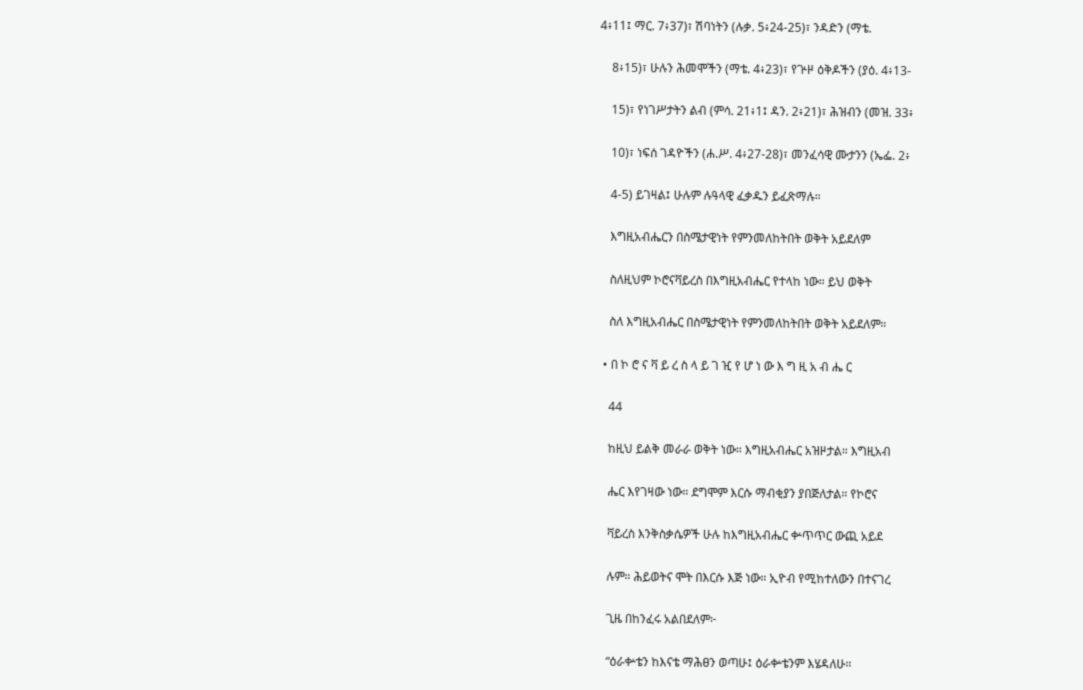4፥11፤ ማር. 7፥37)፣ ሽባነትን (ሉቃ. 5፥24-25)፣ ንዳድን (ማቴ.

    8፥15)፣ ሁሉን ሕመሞችን (ማቴ. 4፥23)፣ የጕዞ ዕቅዶችን (ያዕ. 4፥13-

    15)፣ የነገሥታትን ልብ (ምሳ. 21፥1፤ ዳን. 2፥21)፣ ሕዝብን (መዝ. 33፥

    10)፣ ነፍሰ ገዳዮችን (ሐ.ሥ. 4፥27-28)፣ መንፈሳዊ ሙታንን (ኤፌ. 2፥

    4-5) ይገዛል፤ ሁሉም ሉዓላዊ ፈቃዱን ይፈጽማሉ።

    እግዚአብሔርን በስሜታዊነት የምንመለከትበት ወቅት አይደለም

    ስለዚህም ኮሮናቫይረስ በእግዚአብሔር የተላከ ነው። ይህ ወቅት

    ስለ እግዚአብሔር በስሜታዊነት የምንመለከትበት ወቅት አይደለም።

  • በ ኮ ሮ ና ቫ ይ ረ ስ ላ ይ ገ ዢ የ ሆ ነ ው እ ግ ዚ አ ብ ሔ ር

    44

    ከዚህ ይልቅ መራራ ወቅት ነው። እግዚአብሔር አዝዞታል። እግዚአብ

    ሔር እየገዛው ነው። ደግሞም እርሱ ማብቂያን ያበጅለታል። የኮሮና

    ቫይረስ እንቅስቃሴዎች ሁሉ ከእግዚአብሔር ቍጥጥር ውጪ አይደ

    ሉም። ሕይወትና ሞት በእርሱ እጅ ነው። ኢዮብ የሚከተለውን በተናገረ

    ጊዜ በከንፈሩ አልበደለም፦

    “ዕራቍቴን ከእናቴ ማሕፀን ወጣሁ፤ ዕራቍቴንም እሄዳለሁ።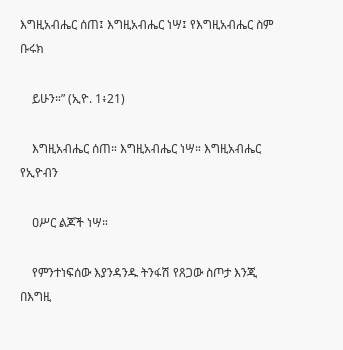እግዚአብሔር ሰጠ፤ እግዚአብሔር ነሣ፤ የእግዚአብሔር ስም ቡሩክ

    ይሁን።” (ኢዮ. 1፥21)

    እግዚአብሔር ሰጠ። እግዚአብሔር ነሣ። እግዚአብሔር የኢዮብን

    ዐሥር ልጆች ነሣ።

    የምንተነፍሰው እያንዳንዱ ትንፋሽ የጸጋው ስጦታ እንጂ በእግዚ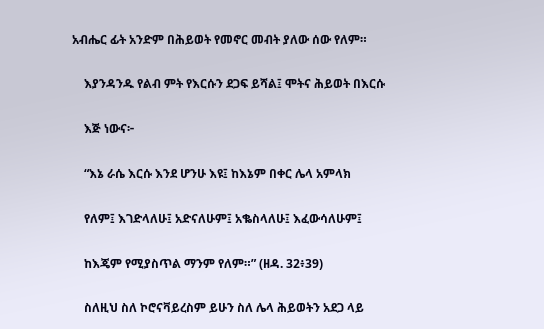አብሔር ፊት አንድም በሕይወት የመኖር መብት ያለው ሰው የለም።

    እያንዳንዱ የልብ ምት የእርሱን ደጋፍ ይሻል፤ ሞትና ሕይወት በእርሱ

    እጅ ነውና፦

    “እኔ ራሴ እርሱ እንደ ሆንሁ እዩ፤ ከእኔም በቀር ሌላ አምላክ

    የለም፤ እገድላለሁ፤ አድናለሁም፤ አቈስላለሁ፤ እፈውሳለሁም፤

    ከእጄም የሚያስጥል ማንም የለም።” (ዘዳ. 32፥39)

    ስለዚህ ስለ ኮሮናቫይረስም ይሁን ስለ ሌላ ሕይወትን አደጋ ላይ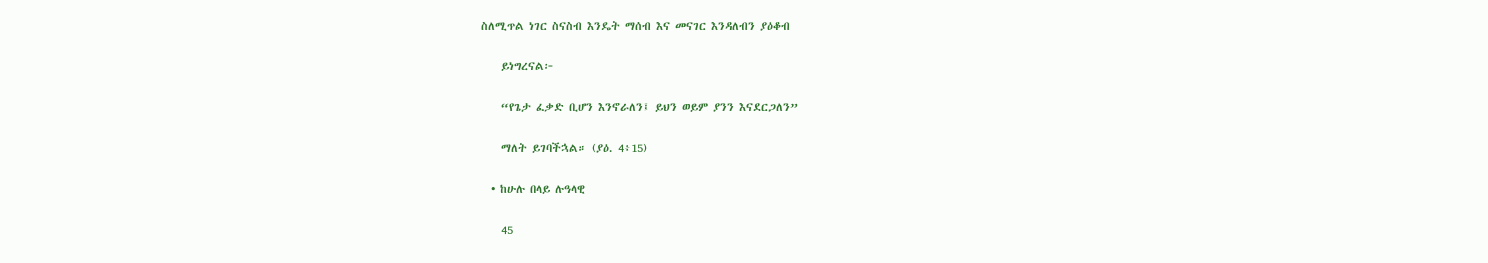ስለሚጥል ነገር ስናስብ እንዴት ማሰብ እና መናገር እንዳለብን ያዕቆብ

    ይነግረናል፦

    “የጌታ ፈቃድ ቢሆን እንኖራለን፤ ይህን ወይም ያንን እናደርጋለን”

    ማለት ይገባችኋል። (ያዕ. 4፥15)

  • ከሁሉ በላይ ሉዓላዊ

    45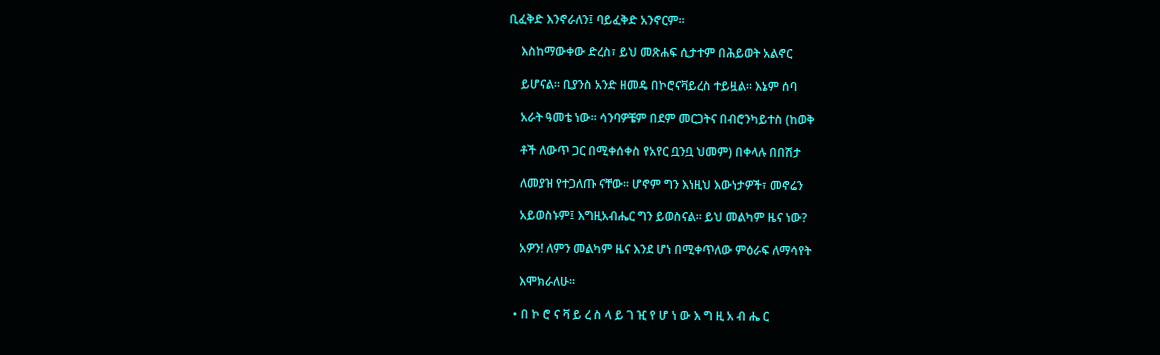ቢፈቅድ እንኖራለን፤ ባይፈቅድ አንኖርም።

    እስከማውቀው ድረስ፣ ይህ መጽሐፍ ሲታተም በሕይወት አልኖር

    ይሆናል። ቢያንስ አንድ ዘመዴ በኮሮናቫይረስ ተይዟል። እኔም ሰባ

    አራት ዓመቴ ነው። ሳንባዎቼም በደም መርጋትና በብሮንካይተስ (ከወቅ

    ቶች ለውጥ ጋር በሚቀሰቀስ የአየር ቧንቧ ህመም) በቀላሉ በበሽታ

    ለመያዝ የተጋለጡ ናቸው። ሆኖም ግን እነዚህ እውነታዎች፣ መኖሬን

    አይወስኑም፤ እግዚአብሔር ግን ይወስናል። ይህ መልካም ዜና ነው?

    አዎን! ለምን መልካም ዜና እንደ ሆነ በሚቀጥለው ምዕራፍ ለማሳየት

    እሞክራለሁ።

  • በ ኮ ሮ ና ቫ ይ ረ ስ ላ ይ ገ ዢ የ ሆ ነ ው እ ግ ዚ አ ብ ሔ ር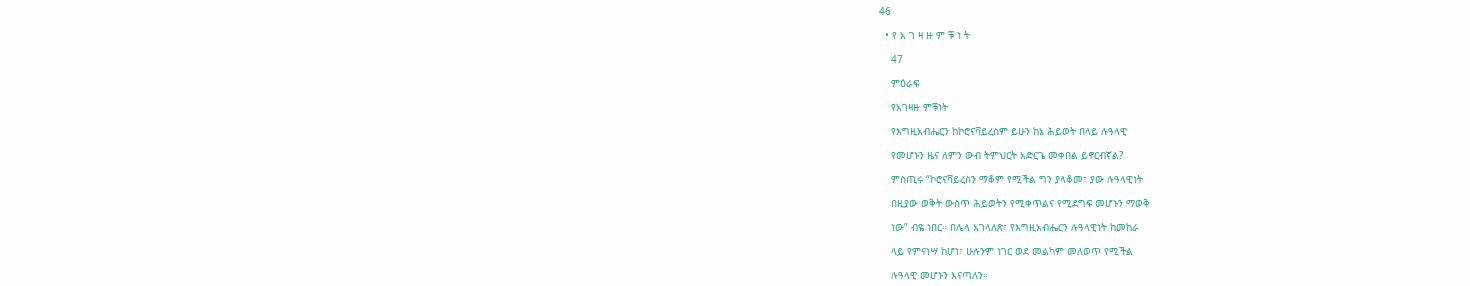46

  • የ አ ገ ዛ ዙ ም ቹ ነ ት

    47

    ምዕራፍ

    የአገዛዙ ምቹነት

    የእግዚአብሔርን ከኮሮናቫይረስም ይሁን ከኔ ሕይወት በላይ ሉዓላዊ

    የመሆኑን ዜና ለምን ውብ ትምህርት አድርጌ መቀበል ይኖርብኛል?

    ምስጢሩ “ኮሮናቫይረስን ማቆም የሚችል ግን ያላቆመ፣ ያው ሉዓላዊነት

    በዚያው ወቅት ውስጥ ሕይወትን የሚቀጥልና የሚደግፍ መሆኑን ማወቅ

    ነው” ብዬ ነበር። በሌላ አገላለጽ፣ የእግዚአብሔርን ሉዓላዊነት ከመከራ

    ላይ የምናነሣ ከሆነ፣ ሁሉንም ነገር ወደ መልካም መለወጥ የሚችል

    ሉዓላዊ መሆኑን እናጣለን።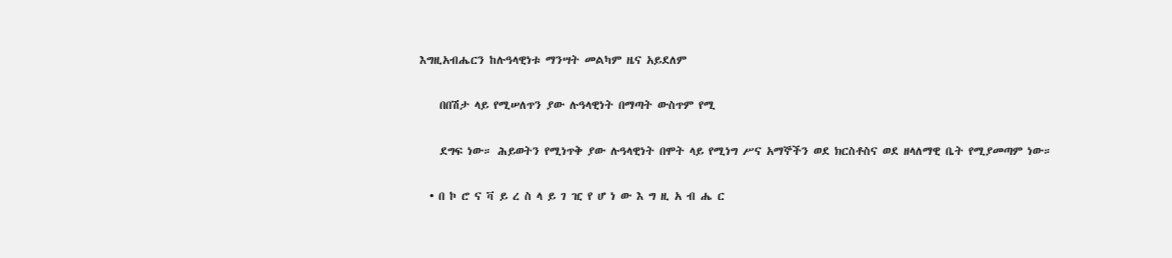እግዚአብሔርን ከሉዓላዊነቱ ማንሣት መልካም ዜና አይደለም

    በበሽታ ላይ የሚሠለጥን ያው ሉዓላዊነት በማጣት ውስጥም የሚ

    ደግፍ ነው። ሕይወትን የሚነጥቅ ያው ሉዓላዊነት በሞት ላይ የሚነግ ሥና አማኞችን ወደ ክርስቶስና ወደ ዘላለማዊ ቤት የሚያመጣም ነው።

  • በ ኮ ሮ ና ቫ ይ ረ ስ ላ ይ ገ ዢ የ ሆ ነ ው እ ግ ዚ አ ብ ሔ ር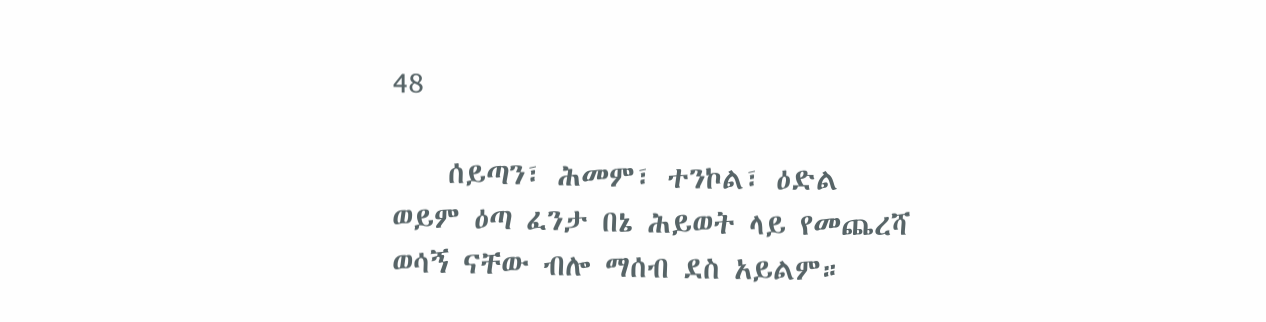48

    ሰይጣን፣ ሕመም፣ ተንኮል፣ ዕድል ወይም ዕጣ ፈንታ በኔ ሕይወት ላይ የመጨረሻ ወሳኝ ናቸው ብሎ ማሰብ ደስ አይልም።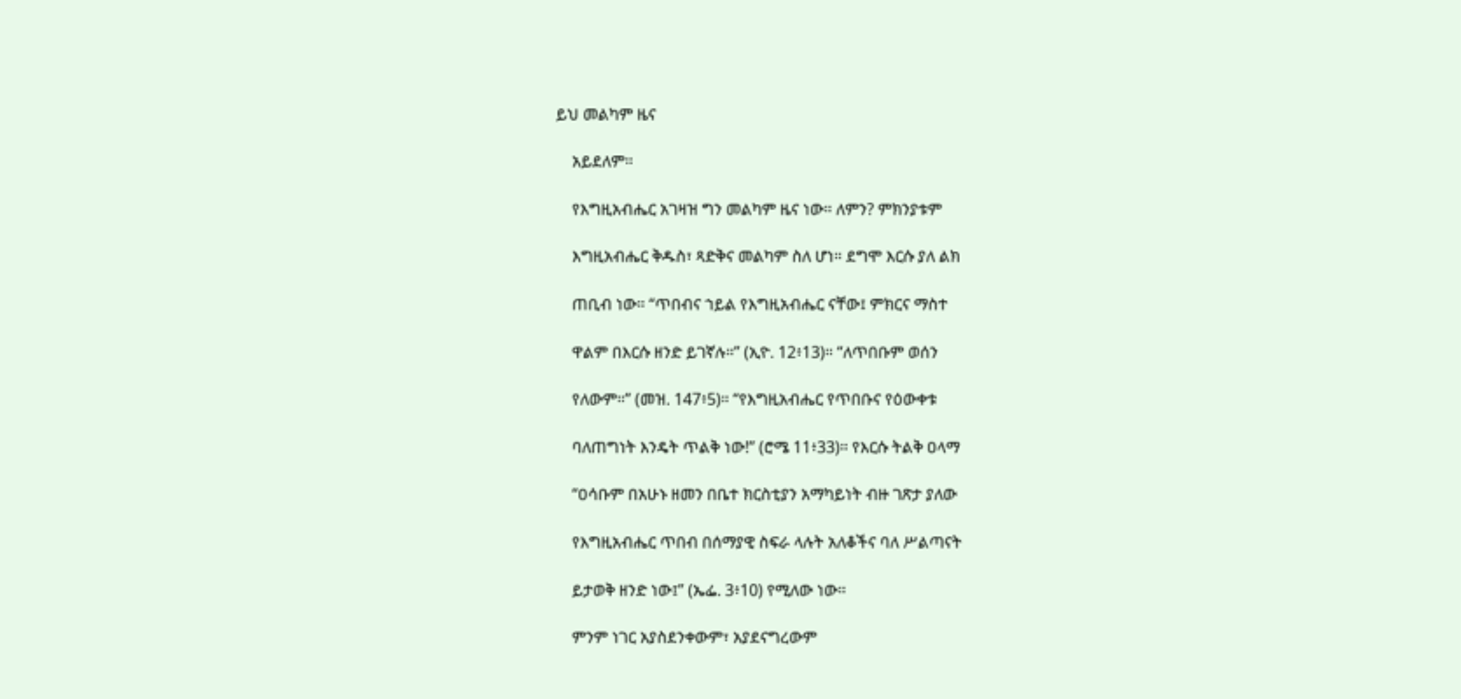ይህ መልካም ዜና

    አይደለም።

    የእግዚአብሔር አገዛዝ ግን መልካም ዜና ነው። ለምን? ምክንያቱም

    እግዚአብሔር ቅዱስ፣ ጻድቅና መልካም ስለ ሆነ። ደግሞ እርሱ ያለ ልክ

    ጠቢብ ነው። “ጥበብና ኀይል የእግዚአብሔር ናቸው፤ ምክርና ማስተ

    ዋልም በእርሱ ዘንድ ይገኛሉ።” (ኢዮ. 12፥13)። “ለጥበቡም ወሰን

    የለውም።” (መዝ. 147፥5)። “የእግዚአብሔር የጥበቡና የዕውቀቱ

    ባለጠግነት እንዴት ጥልቅ ነው!” (ሮሜ 11፥33)። የእርሱ ትልቅ ዐላማ

    “ዐሳቡም በአሁኑ ዘመን በቤተ ክርስቲያን አማካይነት ብዙ ገጽታ ያለው

    የእግዚአብሔር ጥበብ በሰማያዊ ስፍራ ላሉት አለቆችና ባለ ሥልጣናት

    ይታወቅ ዘንድ ነው፤” (ኤፌ. 3፥10) የሚለው ነው።

    ምንም ነገር አያስደንቀውም፣ አያደናግረውም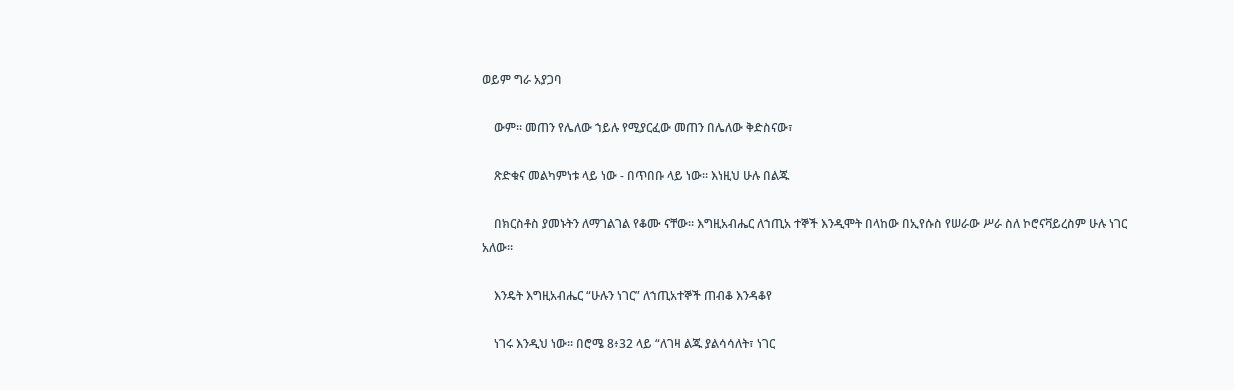ወይም ግራ አያጋባ

    ውም። መጠን የሌለው ኀይሉ የሚያርፈው መጠን በሌለው ቅድስናው፣

    ጽድቁና መልካምነቱ ላይ ነው - በጥበቡ ላይ ነው። እነዚህ ሁሉ በልጁ

    በክርስቶስ ያመኑትን ለማገልገል የቆሙ ናቸው። እግዚአብሔር ለኀጢአ ተኞች እንዲሞት በላከው በኢየሱስ የሠራው ሥራ ስለ ኮሮናቫይረስም ሁሉ ነገር አለው።

    እንዴት እግዚአብሔር “ሁሉን ነገር” ለኀጢአተኞች ጠብቆ እንዳቆየ

    ነገሩ እንዲህ ነው። በሮሜ 8፥32 ላይ “ለገዛ ልጁ ያልሳሳለት፣ ነገር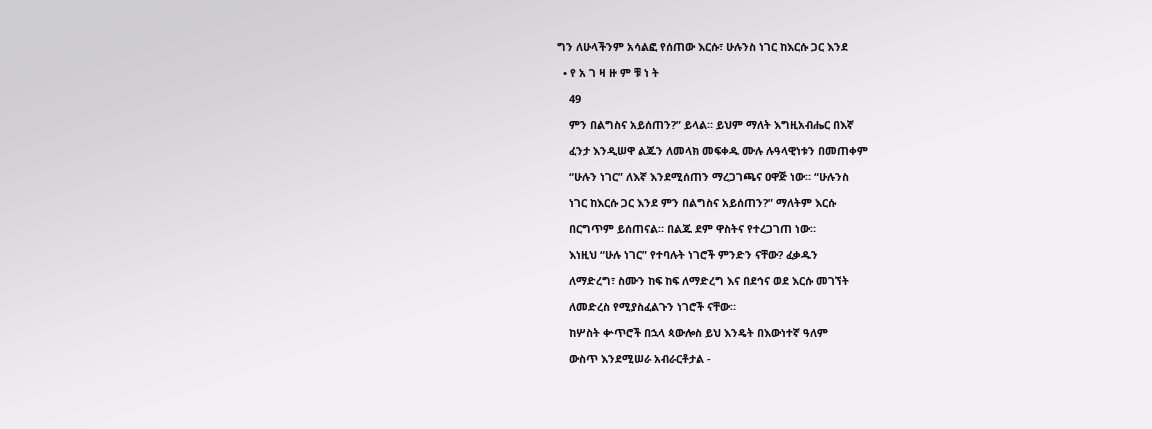ግን ለሁላችንም አሳልፎ የሰጠው እርሱ፣ ሁሉንስ ነገር ከእርሱ ጋር እንደ

  • የ አ ገ ዛ ዙ ም ቹ ነ ት

    49

    ምን በልግስና አይሰጠን?” ይላል። ይህም ማለት እግዚአብሔር በእኛ

    ፈንታ እንዲሠዋ ልጁን ለመላክ መፍቀዱ ሙሉ ሉዓላዊነቱን በመጠቀም

    “ሁሉን ነገር” ለእኛ እንደሚሰጠን ማረጋገጫና ዐዋጅ ነው። “ሁሉንስ

    ነገር ከእርሱ ጋር እንደ ምን በልግስና አይሰጠን?” ማለትም እርሱ

    በርግጥም ይሰጠናል። በልጁ ደም ዋስትና የተረጋገጠ ነው።

    እነዚህ “ሁሉ ነገር” የተባሉት ነገሮች ምንድን ናቸው? ፈቃዱን

    ለማድረግ፣ ስሙን ከፍ ከፍ ለማድረግ እና በደኅና ወደ እርሱ መገኘት

    ለመድረስ የሚያስፈልጉን ነገሮች ናቸው።

    ከሦስት ቍጥሮች በኋላ ጳውሎስ ይህ እንዴት በእውነተኛ ዓለም

    ውስጥ እንደሚሠራ አብራርቶታል -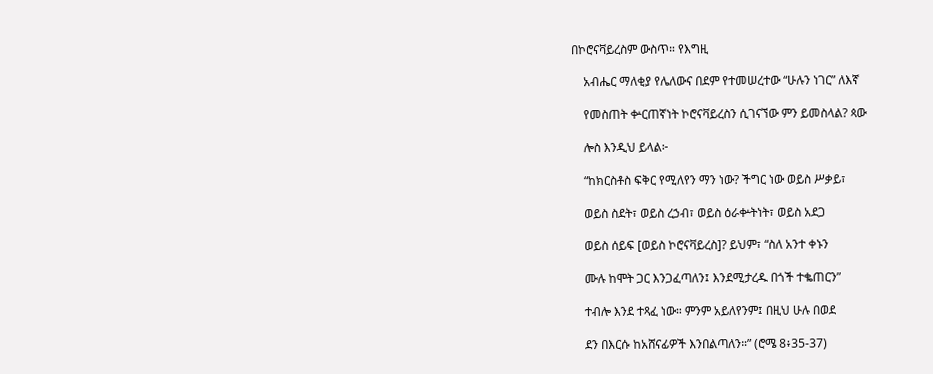በኮሮናቫይረስም ውስጥ። የእግዚ

    አብሔር ማለቂያ የሌለውና በደም የተመሠረተው “ሁሉን ነገር” ለእኛ

    የመስጠት ቍርጠኛነት ኮሮናቫይረስን ሲገናኘው ምን ይመስላል? ጳው

    ሎስ እንዲህ ይላል፦

    “ከክርስቶስ ፍቅር የሚለየን ማን ነው? ችግር ነው ወይስ ሥቃይ፣

    ወይስ ስደት፣ ወይስ ረኃብ፣ ወይስ ዕራቍትነት፣ ወይስ አደጋ

    ወይስ ሰይፍ [ወይስ ኮሮናቫይረስ]? ይህም፣ “ስለ አንተ ቀኑን

    ሙሉ ከሞት ጋር እንጋፈጣለን፤ እንደሚታረዱ በጎች ተቈጠርን”

    ተብሎ እንደ ተጻፈ ነው። ምንም አይለየንም፤ በዚህ ሁሉ በወደ

    ደን በእርሱ ከአሸናፊዎች እንበልጣለን።” (ሮሜ 8፥35-37)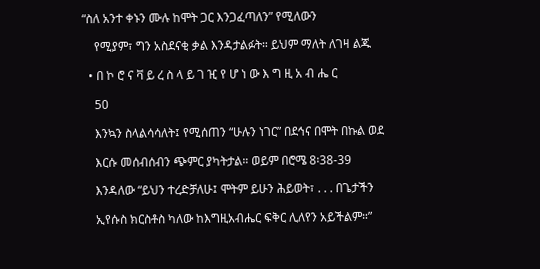“ስለ አንተ ቀኑን ሙሉ ከሞት ጋር እንጋፈጣለን” የሚለውን

    የሚያም፣ ግን አስደናቂ ቃል እንዳታልፉት። ይህም ማለት ለገዛ ልጁ

  • በ ኮ ሮ ና ቫ ይ ረ ስ ላ ይ ገ ዢ የ ሆ ነ ው እ ግ ዚ አ ብ ሔ ር

    50

    እንኳን ስላልሳሳለት፤ የሚሰጠን “ሁሉን ነገር” በደኅና በሞት በኩል ወደ

    እርሱ መሰብሰብን ጭምር ያካትታል። ወይም በሮሜ 8፡38-39

    እንዳለው “ይህን ተረድቻለሁ፤ ሞትም ይሁን ሕይወት፣ . . . በጌታችን

    ኢየሱስ ክርስቶስ ካለው ከእግዚአብሔር ፍቅር ሊለየን አይችልም።”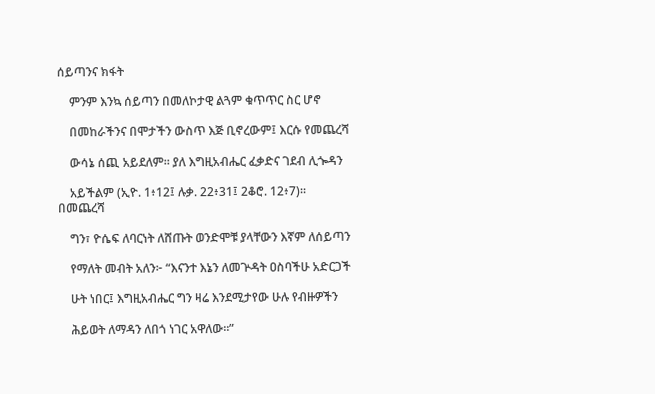ሰይጣንና ክፋት

    ምንም እንኳ ሰይጣን በመለኮታዊ ልጓም ቁጥጥር ስር ሆኖ

    በመከራችንና በሞታችን ውስጥ እጅ ቢኖረውም፤ እርሱ የመጨረሻ

    ውሳኔ ሰጪ አይደለም። ያለ እግዚአብሔር ፈቃድና ገደብ ሊጐዳን

    አይችልም (ኢዮ. 1፥12፤ ሉቃ. 22፥31፤ 2ቆሮ. 12፥7)። በመጨረሻ

    ግን፣ ዮሴፍ ለባርነት ለሸጡት ወንድሞቹ ያላቸውን እኛም ለሰይጣን

    የማለት መብት አለን፦ “እናንተ እኔን ለመጕዳት ዐስባችሁ አድርጋች

    ሁት ነበር፤ እግዚአብሔር ግን ዛሬ እንደሚታየው ሁሉ የብዙዎችን

    ሕይወት ለማዳን ለበጎ ነገር አዋለው።”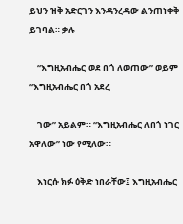ይህን ዝቅ አድርገን እንዳንረዳው ልንጠነቀቅ ይገባል። ቃሉ

    “እግዚአብሔር ወደ በጎ ለወጠው” ወይም “እግዚአብሔር በጎ አደረ

    ገው” አይልም። “እግዚአብሔር ለበጎ ነገር አዋለው” ነው የሚለው።

    እነርሱ ክፉ ዕቅድ ነበራቸው፤ እግዚአብሔር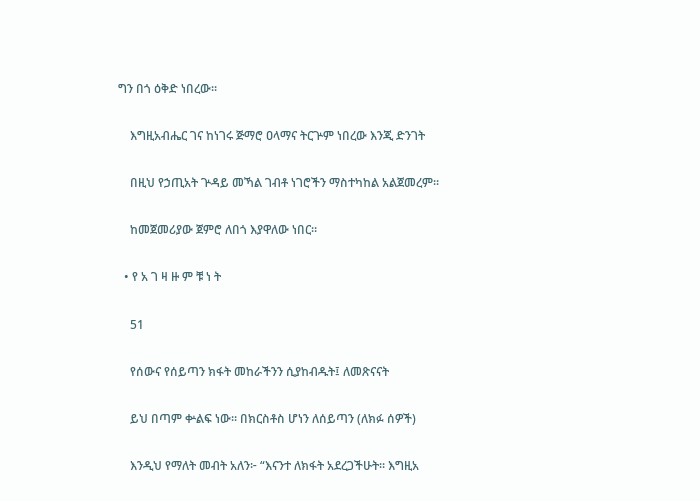ግን በጎ ዕቅድ ነበረው።

    እግዚአብሔር ገና ከነገሩ ጅማሮ ዐላማና ትርጕም ነበረው እንጂ ድንገት

    በዚህ የኃጢአት ጕዳይ መኻል ገብቶ ነገሮችን ማስተካከል አልጀመረም።

    ከመጀመሪያው ጀምሮ ለበጎ እያዋለው ነበር።

  • የ አ ገ ዛ ዙ ም ቹ ነ ት

    51

    የሰውና የሰይጣን ክፋት መከራችንን ሲያከብዱት፤ ለመጽናናት

    ይህ በጣም ቍልፍ ነው። በክርስቶስ ሆነን ለሰይጣን (ለክፉ ሰዎች)

    እንዲህ የማለት መብት አለን፦ “እናንተ ለክፋት አደረጋችሁት። እግዚአ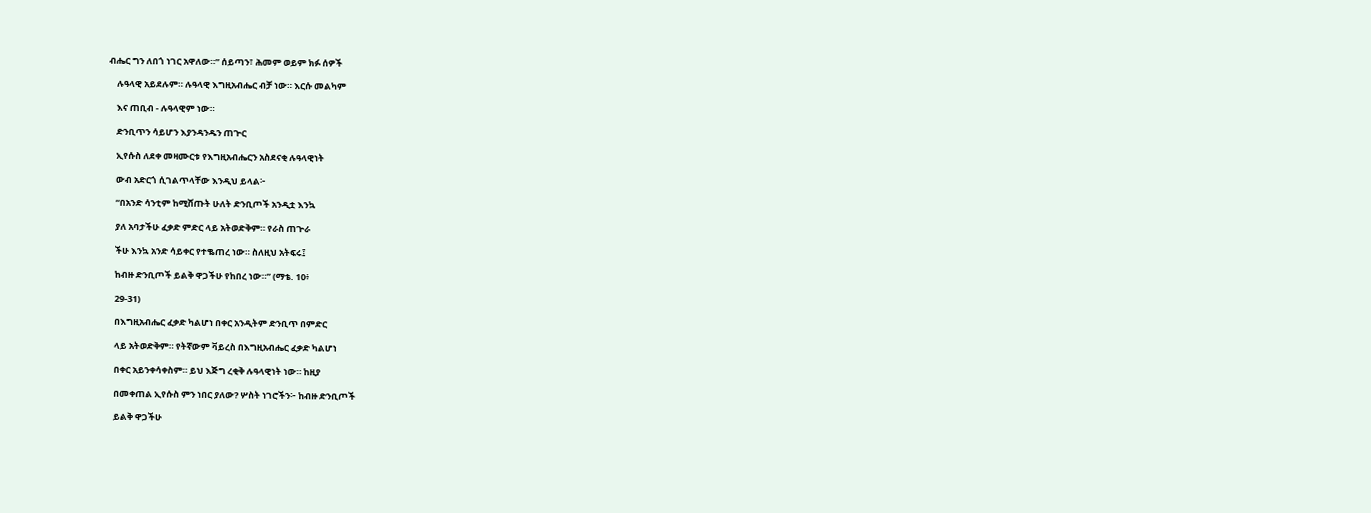ብሔር ግን ለበጎ ነገር አዋለው።” ሰይጣን፣ ሕመም ወይም ክፉ ሰዎች

    ሉዓላዊ አይደሉም። ሉዓላዊ እግዚአብሔር ብቻ ነው። እርሱ መልካም

    እና ጠቢብ - ሉዓላዊም ነው።

    ድንቢጥን ሳይሆን እያንዳንዱን ጠጕር

    ኢየሱስ ለደቀ መዛሙርቱ የእግዚአብሔርን አስደናቂ ሉዓላዊነት

    ውብ አድርጎ ሲገልጥላቸው እንዲህ ይላል፦

    “በአንድ ሳንቲም ከሚሸጡት ሁለት ድንቢጦች አንዲቷ እንኳ

    ያለ አባታችሁ ፈቃድ ምድር ላይ አትወድቅም። የራስ ጠጕራ

    ችሁ እንኳ አንድ ሳይቀር የተቈጠረ ነው። ስለዚህ አትፍሩ፤

    ከብዙ ድንቢጦች ይልቅ ዋጋችሁ የከበረ ነው።” (ማቴ. 10፥

    29-31)

    በእግዚአብሔር ፈቃድ ካልሆነ በቀር አንዲትም ድንቢጥ በምድር

    ላይ አትወድቅም። የትኛውም ቫይረስ በእግዚአብሔር ፈቃድ ካልሆነ

    በቀር አይንቀሳቀስም። ይህ እጅግ ረቂቅ ሉዓላዊነት ነው። ከዚያ

    በመቀጠል ኢየሱስ ምን ነበር ያለው? ሦስት ነገሮችን፦ ከብዙ ድንቢጦች

    ይልቅ ዋጋችሁ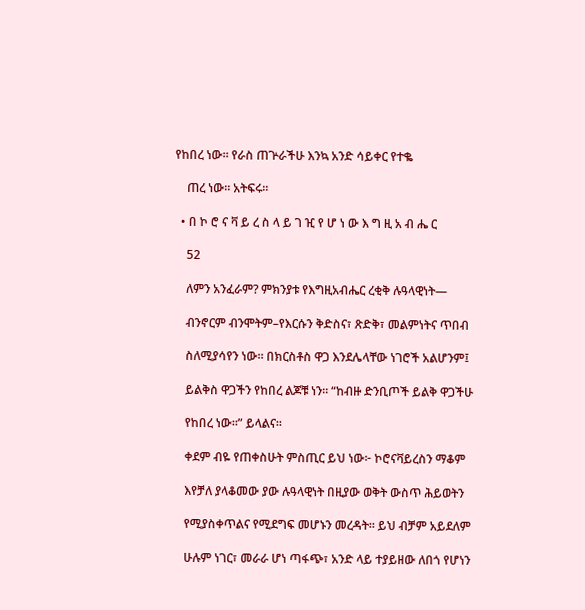የከበረ ነው። የራስ ጠጕራችሁ እንኳ አንድ ሳይቀር የተቈ

    ጠረ ነው። አትፍሩ።

  • በ ኮ ሮ ና ቫ ይ ረ ስ ላ ይ ገ ዢ የ ሆ ነ ው እ ግ ዚ አ ብ ሔ ር

    52

    ለምን አንፈራም? ምክንያቱ የእግዚአብሔር ረቂቅ ሉዓላዊነት―

    ብንኖርም ብንሞትም–የእርሱን ቅድስና፣ ጽድቅ፣ መልምነትና ጥበብ

    ስለሚያሳየን ነው። በክርስቶስ ዋጋ እንደሌላቸው ነገሮች አልሆንም፤

    ይልቅስ ዋጋችን የከበረ ልጆቹ ነን። “ከብዙ ድንቢጦች ይልቅ ዋጋችሁ

    የከበረ ነው።” ይላልና።

    ቀደም ብዬ የጠቀስሁት ምስጢር ይህ ነው፦ ኮሮናቫይረስን ማቆም

    እየቻለ ያላቆመው ያው ሉዓላዊነት በዚያው ወቅት ውስጥ ሕይወትን

    የሚያስቀጥልና የሚደግፍ መሆኑን መረዳት። ይህ ብቻም አይደለም

    ሁሉም ነገር፣ መራራ ሆነ ጣፋጭ፣ አንድ ላይ ተያይዘው ለበጎ የሆነን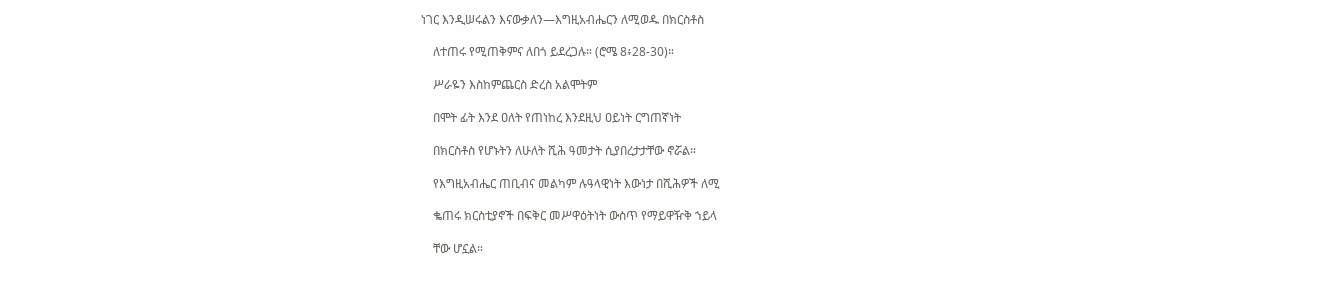ነገር እንዲሠሩልን እናውቃለን―እግዚአብሔርን ለሚወዱ በክርስቶስ

    ለተጠሩ የሚጠቅምና ለበጎ ይደረጋሉ። (ሮሜ 8፥28-30)።

    ሥራዬን እስከምጨርስ ድረስ አልሞትም

    በሞት ፊት እንደ ዐለት የጠነከረ እንደዚህ ዐይነት ርግጠኛነት

    በክርስቶስ የሆኑትን ለሁለት ሺሕ ዓመታት ሲያበረታታቸው ኖሯል።

    የእግዚአብሔር ጠቢብና መልካም ሉዓላዊነት እውነታ በሺሕዎች ለሚ

    ቈጠሩ ክርስቲያኖች በፍቅር መሥዋዕትነት ውስጥ የማይዋዥቅ ኀይላ

    ቸው ሆኗል።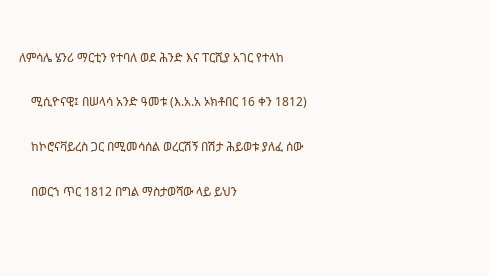ለምሳሌ ሄንሪ ማርቲን የተባለ ወደ ሕንድ እና ፐርሺያ አገር የተላከ

    ሚሲዮናዊ፤ በሠላሳ አንድ ዓመቱ (እ.አ.አ ኦክቶበር 16 ቀን 1812)

    ከኮሮናቫይረስ ጋር በሚመሳሰል ወረርሽኝ በሽታ ሕይወቱ ያለፈ ሰው

    በወርኀ ጥር 1812 በግል ማስታወሻው ላይ ይህን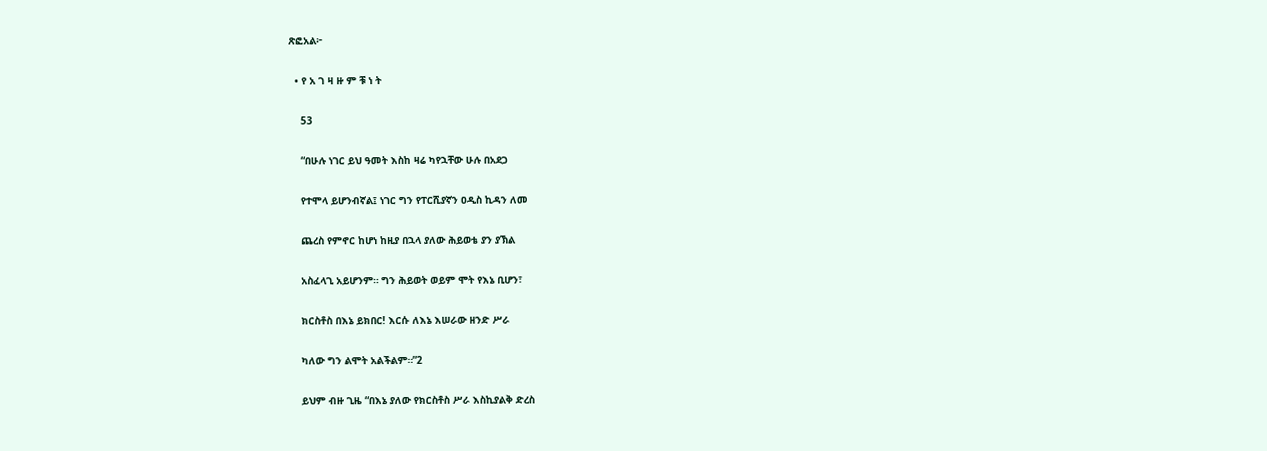ጽፎአል፦

  • የ አ ገ ዛ ዙ ም ቹ ነ ት

    53

    “በሁሉ ነገር ይህ ዓመት እስከ ዛሬ ካየኋቸው ሁሉ በአደጋ

    የተሞላ ይሆንብኛል፤ ነገር ግን የፐርሺያኛን ዐዲስ ኪዳን ለመ

    ጨረስ የምኖር ከሆነ ከዚያ በኋላ ያለው ሕይወቴ ያን ያኽል

    አስፈላጊ አይሆንም። ግን ሕይወት ወይም ሞት የእኔ ቢሆን፣

    ክርስቶስ በእኔ ይክበር! እርሱ ለእኔ እሠራው ዘንድ ሥራ

    ካለው ግን ልሞት አልችልም።”2

    ይህም ብዙ ጊዜ “በእኔ ያለው የክርስቶስ ሥራ እስኪያልቅ ድረስ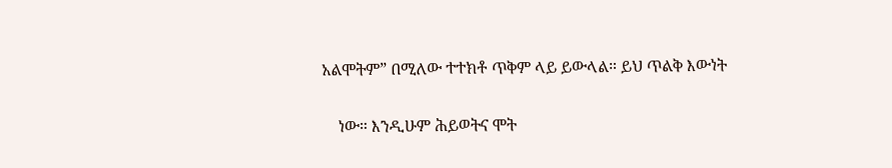አልሞትም” በሚለው ተተክቶ ጥቅም ላይ ይውላል። ይህ ጥልቅ እውነት

    ነው። እንዲሁም ሕይወትና ሞት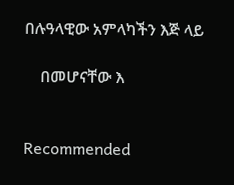በሉዓላዊው አምላካችን እጅ ላይ

    በመሆናቸው እ


Recommended